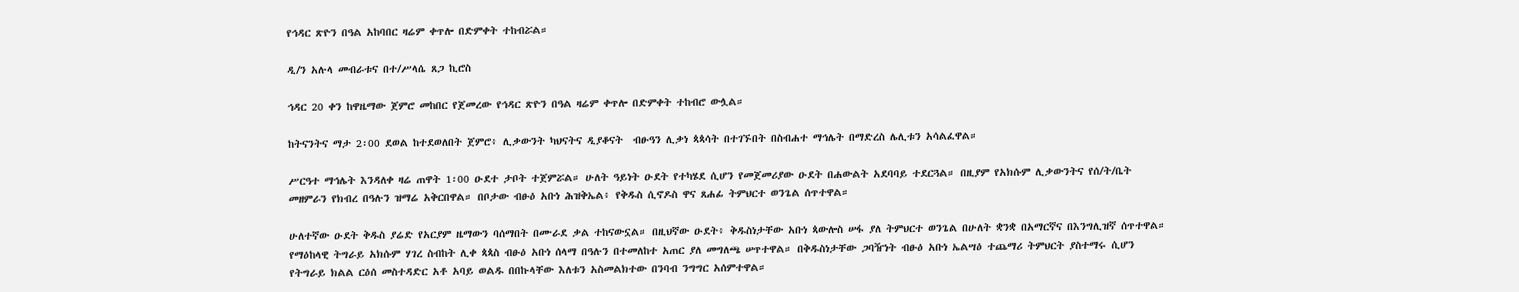የኅዳር ጽዮን በዓል አከባበር ዛሬም ቀጥሎ በድምቀት ተከብሯል።

ዲ/ን አሉላ መብራቱና በተ/ሥላሴ ጸጋ ኪሮስ

ኅዳር 20 ቀን ከዋዜማው ጀምሮ መከበር የጀመረው የኅዳር ጽዮን በዓል ዛሬም ቀጥሎ በድምቀት ተከብሮ ውሏል።

ከትናንትና ማታ 2፡00 ደወል ከተደወለበት ጀምሮ፥ ሊቃውንት ካህናትና ዲያቆናት  ብፁዓን ሊቃነ ጳጳሳት በተገኙበት በስብሐተ ማኅሌት በማድረስ ሌሊቱን አሳልፈዋል።

ሥርዓተ ማኅሌት እንዳለቀ ዛሬ ጠዋት 1፡00 ዑደተ ታቦት ተጀምሯል። ሁለት ዓይነት ዑደት የተካሄደ ሲሆን የመጀመሪያው ዑደት በሐውልት አደባባይ ተደርጓል። በዚያም የአክሱም ሊቃውንትና የሰ/ት/ቤት መዘምራን የክብረ በዓሉን ዝማሬ አቅርበዋል። በቦታው ብፁዕ አቡነ ሕዝቅኤል፥ የቅዱስ ሲኖዶስ ዋና ጸሐፊ ትምህርተ ወንጌል ሰጥተዋል።

ሁለተኛው ዑደት ቅዱስ ያሬድ የአርያም ዜማውን ባሰማበት በሙራደ ቃል ተከናውኗል። በዚህኛው ዑደት፥ ቅዱስነታቸው አቡነ ጳውሎስ ሠፋ ያለ ትምህርተ ወንጌል በሁለት ቋንቋ በአማርኛና በእንግሊዝኛ ሰጥተዋል። የማዕከላዊ ትግራይ አክሱም ሃገረ ስብከት ሊቀ ጳጳስ ብፁዕ አቡነ ሰላማ በዓሉን በተመለከተ አጠር ያለ መግለጫ ሠጥተዋል። በቅዱስነታቸው ጋባዥነት ብፁዕ አቡነ ኤልሣዕ ተጨማሪ ትምህርት ያስተማሩ ሲሆን የትግራይ ክልል ርዕሰ መስተዳድር አቶ አባይ ወልዱ በበኩላቸው እለቱን አስመልክተው በንባብ ንግግር አሰምተዋል።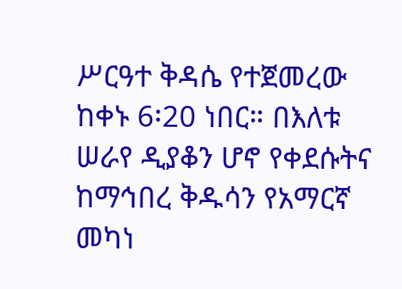ሥርዓተ ቅዳሴ የተጀመረው ከቀኑ 6፡20 ነበር። በእለቱ ሠራየ ዲያቆን ሆኖ የቀደሱትና ከማኅበረ ቅዱሳን የአማርኛ መካነ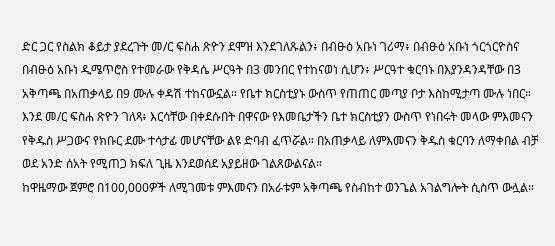ድር ጋር የስልክ ቆይታ ያደረጉት መ/ር ፍስሐ ጽዮን ደሞዝ እንደገለጹልን፥ በብፁዕ አቡነ ገሪማ፥ በብፁዕ አቡነ ጎርጎርዮስና በብፁዕ አቡነ ዲሜጥሮስ የተመራው የቅዳሴ ሥርዓት በ3 መንበር የተከናወነ ሲሆን፥ ሥርዓተ ቁርባኑ በእያንዳንዳቸው በ3 አቅጣጫ በአጠቃላይ በ9 ሙሉ ቀዳሽ ተከናውኗል። የቤተ ክርስቲያኑ ውስጥ የጠጠር መጣያ ቦታ እስከሚታጣ ሙሉ ነበር።
እንደ መ/ር ፍስሐ ጽዮን ገለጻ፥ እርሳቸው በቀደሱበት በዋናው የእመቤታችን ቤተ ክርስቲያን ውስጥ የነበሩት መላው ምእመናን የቅዱስ ሥጋውና የክቡር ደሙ ተሳታፊ መሆናቸው ልዩ ድባብ ፈጥሯል። በአጠቃላይ ለምእመናን ቅዱስ ቁርባን ለማቀበል ብቻ ወደ አንድ ሰአት የሚጠጋ ክፍለ ጊዜ እንደወሰደ አያይዘው ገልጸውልናል።
ከዋዜማው ጀምሮ በ100,000ዎች ለሚገመቱ ምእመናን በአራቱም አቅጣጫ የስብከተ ወንጌል አገልግሎት ሲስጥ ውሏል።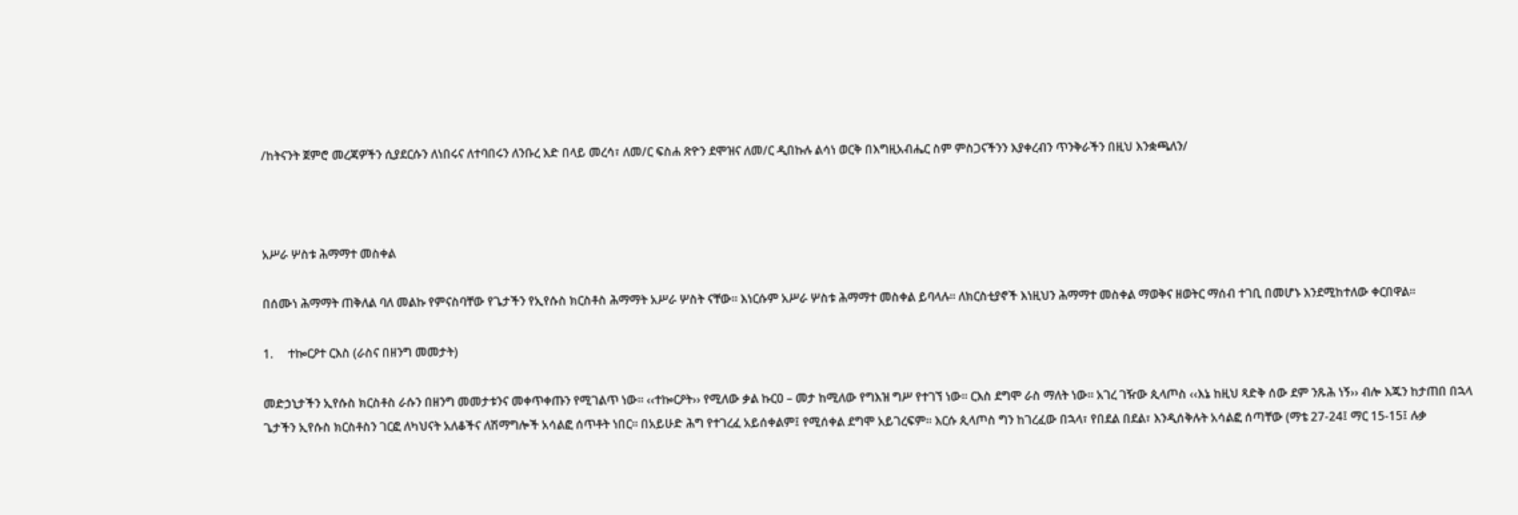/ከትናንት ጀምሮ መረጃዎችን ሲያደርሱን ለነበሩና ለተባበሩን ለንቡረ እድ በላይ መረሳ፣ ለመ/ር ፍስሐ ጽዮን ደሞዝና ለመ/ር ዲበኩሉ ልሳነ ወርቅ በእግዚአብሔር ስም ምስጋናችንን እያቀረብን ጥንቅራችን በዚህ እንቋጫለን/



አሥራ ሦስቱ ሕማማተ መስቀል

በሰሙነ ሕማማት ጠቅለል ባለ መልኩ የምናስባቸው የጌታችን የኢየሱስ ክርስቶስ ሕማማት አሥራ ሦስት ናቸው፡፡ እነርሱም አሥራ ሦስቱ ሕማማተ መስቀል ይባላሉ፡፡ ለክርስቲያኖች እነዚህን ሕማማተ መስቀል ማወቅና ዘወትር ማሰብ ተገቢ በመሆኑ እንደሚከተለው ቀርበዋል፡፡

1.     ተኰርዖተ ርእስ (ራስና በዘንግ መመታት)

መድኃኒታችን ኢየሱስ ክርስቶስ ራሱን በዘንግ መመታቱንና መቀጥቀጡን የሚገልጥ ነው፡፡ ‹‹ተኰርዖት›› የሚለው ቃል ኩርዐ – መታ ከሚለው የግእዝ ግሥ የተገኘ ነው፡፡ ርእስ ደግሞ ራስ ማለት ነው፡፡ አገረ ገዥው ጲላጦስ ‹‹እኔ ከዚህ ጻድቅ ሰው ደም ንጹሕ ነኝ›› ብሎ እጁን ከታጠበ በኋላ ጌታችን ኢየሱስ ክርስቶስን ገርፎ ለካህናት አለቆችና ለሽማግሎች አሳልፎ ሰጥቶት ነበር፡፡ በአይሁድ ሕግ የተገረፈ አይሰቀልም፤ የሚሰቀል ደግሞ አይገረፍም፡፡ እርሱ ጲላጦስ ግን ከገረፈው በኋላ፣ የበደል በደል፣ እንዲሰቅሉት አሳልፎ ሰጣቸው (ማቴ 27-24፤ ማር 15-15፤ ሉቃ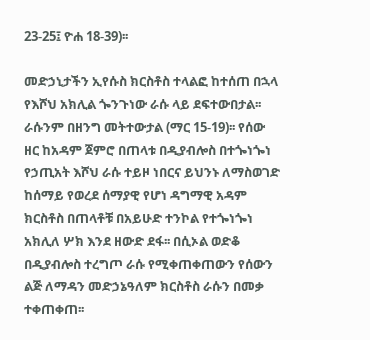23-25፤ ዮሐ 18-39)፡፡

መድኃኒታችን ኢየሱስ ክርስቶስ ተላልፎ ከተሰጠ በኋላ የእሾህ አክሊል ጐንጉነው ራሱ ላይ ደፍተውበታል፡፡ ራሱንም በዘንግ መትተውታል (ማር 15-19)፡፡ የሰው ዘር ከአዳም ጀምሮ በጠላቱ በዲያብሎስ በተጐነጐነ የኃጢአት እሾህ ራሱ ተይዞ ነበርና ይህንኑ ለማስወገድ ከሰማይ የወረደ ሰማያዊ የሆነ ዳግማዊ አዳም ክርስቶስ በጠላቶቹ በአይሁድ ተንኮል የተጐነጐነ አክሊለ ሦክ እንደ ዘውድ ደፋ፡፡ በሲኦል ወድቆ በዲያብሎስ ተረግጦ ራሱ የሚቀጠቀጠውን የሰውን ልጅ ለማዳን መድኃኔዓለም ክርስቶስ ራሱን በመቃ ተቀጠቀጠ፡፡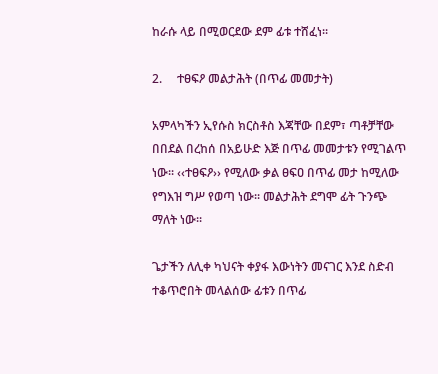ከራሱ ላይ በሚወርደው ደም ፊቱ ተሸፈነ፡፡

2.     ተፀፍዖ መልታሕት (በጥፊ መመታት)

አምላካችን ኢየሱስ ክርስቶስ እጃቸው በደም፣ ጣቶቻቸው በበደል በረከሰ በአይሁድ እጅ በጥፊ መመታቱን የሚገልጥ ነው፡፡ ‹‹ተፀፍዖ›› የሚለው ቃል ፀፍዐ በጥፊ መታ ከሚለው የግእዝ ግሥ የወጣ ነው፡፡ መልታሕት ደግሞ ፊት ጉንጭ ማለት ነው፡፡

ጌታችን ለሊቀ ካህናት ቀያፋ እውነትን መናገር እንደ ስድብ ተቆጥሮበት መላልሰው ፊቱን በጥፊ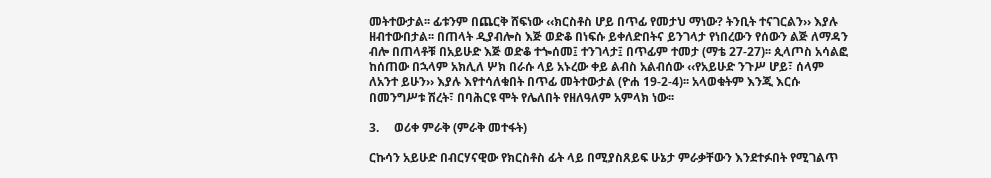መትተውታል፡፡ ፊቱንም በጨርቅ ሸፍነው ‹‹ክርስቶስ ሆይ በጥፊ የመታህ ማነው? ትንቢት ተናገርልን›› እያሉ ዘብተውበታል፡፡ በጠላት ዲያብሎስ እጅ ወድቆ በነፍሱ ይቀለድበትና ይንገላታ የነበረውን የሰውን ልጅ ለማዳን ብሎ በጠላቶቹ በአይሁድ እጅ ወድቆ ተጐሰመ፤ ተንገላታ፤ በጥፊም ተመታ (ማቴ 27-27)፡፡ ጲላጦስ አሳልፎ ከሰጠው በኋላም አክሊለ ሦክ በራሱ ላይ አኑረው ቀይ ልብስ አልብሰው ‹‹የአይሁድ ንጉሥ ሆይ፣ ሰላም ለአንተ ይሁን›› እያሉ እየተሳለቁበት በጥፊ መትተውታል (ዮሐ 19-2-4)፡፡ አላወቁትም እንጂ እርሱ በመንግሥቱ ሽረት፣ በባሕርዩ ሞት የሌለበት የዘለዓለም አምላክ ነው፡፡

3.     ወሪቀ ምራቅ (ምራቅ መተፋት)

ርኩሳን አይሁድ በብርሃናዊው የክርስቶስ ፊት ላይ በሚያስጸይፍ ሁኔታ ምራቃቸውን እንደተፉበት የሚገልጥ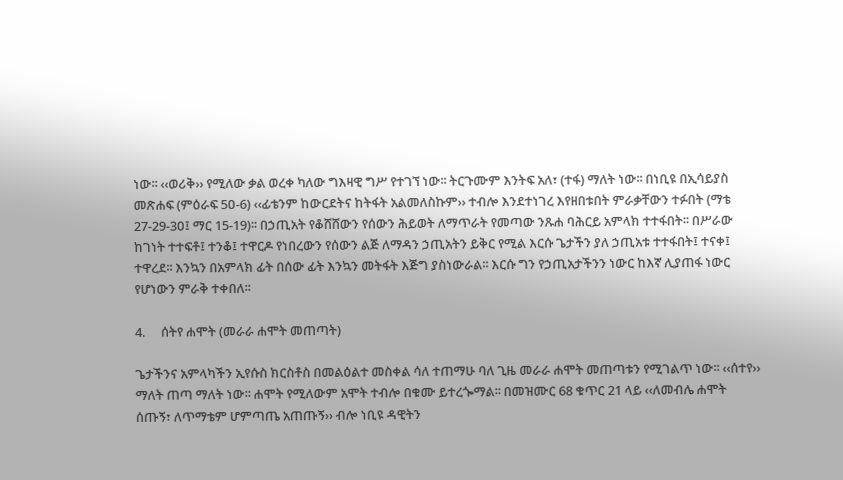ነው፡፡ ‹‹ወሪቅ›› የሚለው ቃል ወረቀ ካለው ግእዛዊ ግሥ የተገኘ ነው፡፡ ትርጉሙም እንትፍ አለ፣ (ተፋ) ማለት ነው፡፡ በነቢዩ በኢሳይያስ መጽሐፍ (ምዕራፍ 5ዐ-6) ‹‹ፊቴንም ከውርደትና ከትፋት አልመለስኩም›› ተብሎ እንደተነገረ እየዘበቱበት ምራቃቸውን ተፉበት (ማቴ 27-29-3ዐ፤ ማር 15-19)፡፡ በኃጢአት የቆሸሸውን የሰውን ሕይወት ለማጥራት የመጣው ንጹሐ ባሕርይ አምላክ ተተፋበት፡፡ በሥራው ከገነት ተተፍቶ፤ ተንቆ፤ ተዋርዶ የነበረውን የሰውን ልጅ ለማዳን ኃጢአትን ይቅር የሚል እርሱ ጌታችን ያለ ኃጢአቱ ተተፋበት፤ ተናቀ፤ ተዋረደ፡፡ እንኳን በአምላክ ፊት በሰው ፊት እንኳን መትፋት እጅግ ያስነውራል፡፡ እርሱ ግን የኃጢአታችንን ነውር ከእኛ ሊያጠፋ ነውር የሆነውን ምራቅ ተቀበለ፡፡

4.     ሰትየ ሐሞት (መራራ ሐሞት መጠጣት)

ጌታችንና አምላካችን ኢየሱስ ክርስቶስ በመልዕልተ መስቀል ሳለ ተጠማሁ ባለ ጊዜ መራራ ሐሞት መጠጣቱን የሚገልጥ ነው፡፡ ‹‹ሰተየ›› ማለት ጠጣ ማለት ነው፡፡ ሐሞት የሚለውም አሞት ተብሎ በቁሙ ይተረጐማል፡፡ በመዝሙር 68 ቁጥር 21 ላይ ‹‹ለመብሌ ሐሞት ሰጡኝ፣ ለጥማቴም ሆምጣጤ አጠጡኝ›› ብሎ ነቢዩ ዳዊትን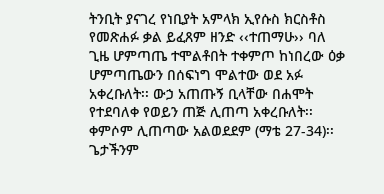ትንቢት ያናገረ የነቢያት አምላክ ኢየሱስ ክርስቶስ የመጽሐፉ ቃል ይፈጸም ዘንድ ‹‹ተጠማሁ›› ባለ ጊዜ ሆምጣጤ ተሞልቶበት ተቀምጦ ከነበረው ዕቃ ሆምጣጤውን በሰፍነግ ሞልተው ወደ አፉ አቀረቡለት፡፡ ውኃ አጠጡኝ ቢላቸው በሐሞት የተደባለቀ የወይን ጠጅ ሊጠጣ አቀረቡለት፡፡ ቀምሶም ሊጠጣው አልወደደም (ማቴ 27-34)፡፡ ጌታችንም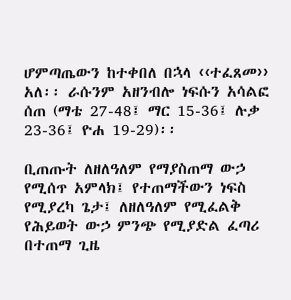ሆምጣጤውን ከተቀበለ በኋላ ‹‹ተፈጸመ›› አለ፡፡ ራሱንም አዘንብሎ ነፍሱን አሳልፎ ሰጠ (ማቴ 27-48፤ ማር 15-36፤ ሉቃ 23-36፤ ዮሐ 19-29)፡፡

ቢጠጡት ለዘለዓለም የማያስጠማ ውኃ የሚሰጥ አምላክ፤ የተጠማችውን ነፍስ የሚያረካ ጌታ፤ ለዘለዓለም የሚፈልቅ የሕይወት ውኃ ምንጭ የሚያድል ፈጣሪ በተጠማ ጊዜ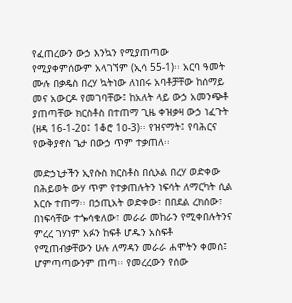የፈጠረውን ውኃ እንኳን የሚያጠጣው የሚያቀምሰውም አላገኘም (ኢሳ 55-1)፡፡ አርባ ዓመት ሙሉ በቃዴስ በረሃ ኳትነው ለነበሩ አባቶቻቸው ከሰማይ መና አውርዶ የመገባቸው፤ ከአለት ላይ ውኃ አመንጭቶ ያጠጣቸው ክርስቶስ በተጠማ ጊዜ ቀዝቃዛ ውኃ ነፈጉት (ዘዳ 16-1-2ዐ፤ 1ቆሮ 1ዐ-3)፡፡ የዝናማት፤ የባሕርና የውቅያኖስ ጌታ በውኃ ጥም ተቃጠለ፡፡

መድኃኒታችን ኢየሱስ ክርስቶስ በሲኦል በረሃ ወድቀው በሕይወት ውሃ ጥም የተቃጠሉትን ነፍሳት ለማርካት ሲል እርሱ ተጠማ፡፡ በኃጢአት ወድቀው፣ በበደል ረክሰው፣ በነፍሳቸው ተጐሳቁለው፣ መራራ መከራን የሚቀበሉትንና ምረረ ገሃነም አፉን ከፍቶ ሆዱን አስፍቶ የሚጠብቃቸውን ሁሉ ለማዳን መራራ ሐሞትን ቀመሰ፤ ሆምጣጣውንም ጠጣ፡፡ የመረረውን የሰው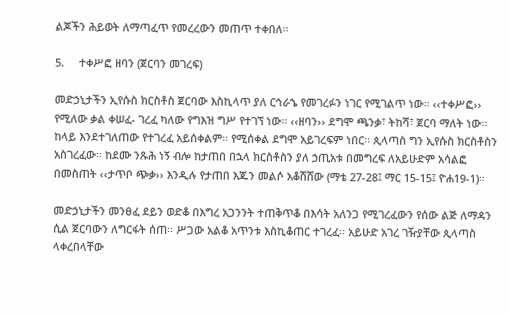ልጆችን ሕይወት ለማጣፈጥ የመረረውን መጠጥ ተቀበለ፡፡

5.     ተቀሥፎ ዘባን (ጀርባን መገረፍ)

መድኃኒታችን ኢየሱስ ክርስቶስ ጀርባው እስኪላጥ ያለ ርኅራኄ የመገረፉን ነገር የሚገልጥ ነው፡፡ ‹‹ተቀሥፎ›› የሚለው ቃል ቀሠፈ- ገረፈ ካለው የግእዝ ግሥ የተገኘ ነው፡፡ ‹‹ዘባን›› ደግሞ ጫንቃ፣ ትከሻ፣ ጀርባ ማለት ነው፡፡ ከላይ እንደተገለጠው የተገረፈ አይሰቀልም፡፡ የሚሰቀል ደግሞ አይገረፍም ነበር፡፡ ጲላጣስ ግን ኢየሱስ ክርስቶስን አስገረፈው፡፡ ከደሙ ንጹሕ ነኝ ብሎ ከታጠበ በኋላ ክርስቶስን ያለ ኃጢአቱ በመግረፍ ለአይሁድም አሳልፎ በመስጠት ‹‹ታጥቦ ጭቃ›› እንዲሉ የታጠበ እጁን መልሶ አቆሸሸው (ማቴ 27-28፤ ማር 15-15፤ ዮሐ19-1)፡፡

መድኃኒታችን መንፀፈ ደይን ወድቆ በእግረ አጋንንት ተጠቅጥቆ በእሳት አለንጋ የሚገረፈውን የሰው ልጅ ለማዳን ሲል ጀርባውን ለግርፋት ሰጠ፡፡ ሥጋው አልቆ አጥንቱ እስኪቆጠር ተገረፈ፡፡ አይሁድ አገረ ገዥያቸው ጲላጣስ ላቀረበላቸው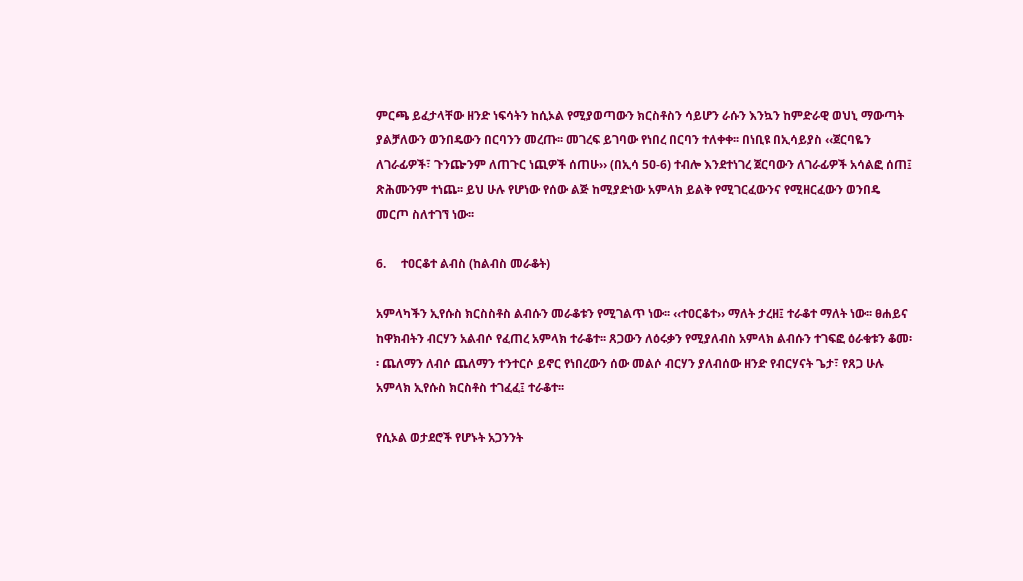ምርጫ ይፈታላቸው ዘንድ ነፍሳትን ከሲኦል የሚያወጣውን ክርስቶስን ሳይሆን ራሱን እንኳን ከምድራዊ ወህኒ ማውጣት ያልቻለውን ወንበዴውን በርባንን መረጡ፡፡ መገረፍ ይገባው የነበረ በርባን ተለቀቀ፡፡ በነቢዩ በኢሳይያስ ‹‹ጀርባዬን ለገራፊዎች፣ ጉንጬንም ለጠጉር ነጪዎች ሰጠሁ›› (በኢሳ 5ዐ-6) ተብሎ እንደተነገረ ጀርባውን ለገራፊዎች አሳልፎ ሰጠ፤ ጽሕሙንም ተነጨ፡፡ ይህ ሁሉ የሆነው የሰው ልጅ ከሚያድነው አምላክ ይልቅ የሚገርፈውንና የሚዘርፈውን ወንበዴ መርጦ ስለተገኘ ነው፡፡

6.     ተዐርቆተ ልብስ (ከልብስ መራቆት)

አምላካችን ኢየሱስ ክርስስቶስ ልብሱን መራቆቱን የሚገልጥ ነው፡፡ ‹‹ተዐርቆተ›› ማለት ታረዘ፤ ተራቆተ ማለት ነው፡፡ ፀሐይና ከዋክብትን ብርሃን አልብሶ የፈጠረ አምላክ ተራቆተ፡፡ ጸጋውን ለዕሩቃን የሚያለብስ አምላክ ልብሱን ተገፍፎ ዕራቁቱን ቆመ፡፡ ጨለማን ለብሶ ጨለማን ተንተርሶ ይኖር የነበረውን ሰው መልሶ ብርሃን ያለብሰው ዘንድ የብርሃናት ጌታ፣ የጸጋ ሁሉ አምላክ ኢየሱስ ክርስቶስ ተገፈፈ፤ ተራቆተ፡፡

የሲኦል ወታደሮች የሆኑት አጋንንት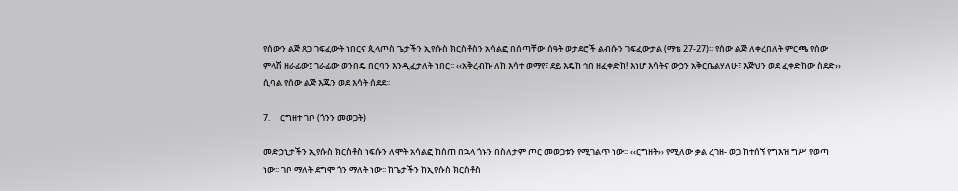የሰውን ልጅ ጸጋ ገፍፈውት ነበርና ጲላጦስ ጌታችን ኢየሱስ ክርስቶስን አሳልፎ በሰጣቸው ሰዓት ወታደሮች ልብሱን ገፍፈውታል (ማቴ 27-27)፡፡ የሰው ልጅ ለቀረበለት ምርጫ የሰው ምላሽ ዘራፊው፤ ገራፊው ወንበዴ በርባን እንዲፈታለት ነበር፡፡ ‹‹አቅረብኩ ለከ እሳተ ወማየ፣ ደይ እዴከ ኅበ ዘፈቀድከ! እነሆ እሳትና ውኃን አቅርቤልሃለሁ፣ እጅህን ወደ ፈቀድከው ስደድ›› ሲባል የሰው ልጅ እጁን ወደ እሳት ሰደደ፡፡

7.     ርግዘተ ገቦ (ጎንን መወጋት)

መድኃኒታችን ኢየሱስ ክርስቶስ ነፍሱን ለሞት አሳልፎ ከሰጠ በኋላ ጎኑን በስለታም ጦር መወጋቱን የሚገልጥ ነው፡፡ ‹‹ርግዘት›› የሚለው ቃል ረገዘ- ወጋ ከተሰኘ የግእዝ ግሥ የወጣ ነው፡፡ ገቦ ማለት ደግሞ ጎን ማለት ነው፡፡ ከጌታችን ከኢየሱስ ክርስቶስ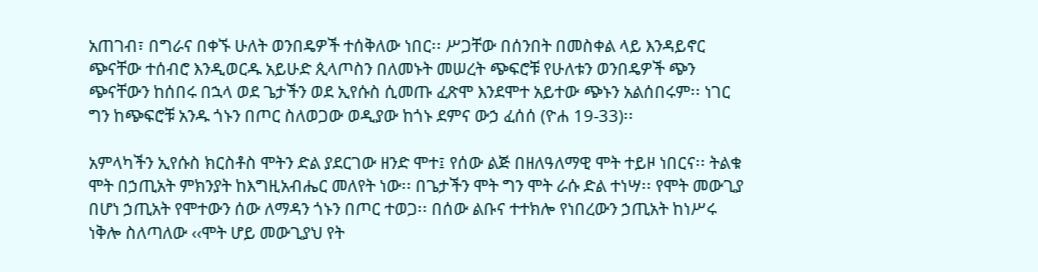አጠገብ፣ በግራና በቀኙ ሁለት ወንበዴዎች ተሰቅለው ነበር፡፡ ሥጋቸው በሰንበት በመስቀል ላይ እንዳይኖር ጭናቸው ተሰብሮ እንዲወርዱ አይሁድ ጲላጦስን በለመኑት መሠረት ጭፍሮቹ የሁለቱን ወንበዴዎች ጭን ጭናቸውን ከሰበሩ በኋላ ወደ ጌታችን ወደ ኢየሱስ ሲመጡ ፈጽሞ እንደሞተ አይተው ጭኑን አልሰበሩም፡፡ ነገር ግን ከጭፍሮቹ አንዱ ጎኑን በጦር ስለወጋው ወዲያው ከጎኑ ደምና ውኃ ፈሰሰ (ዮሐ 19-33)፡፡

አምላካችን ኢየሱስ ክርስቶስ ሞትን ድል ያደርገው ዘንድ ሞተ፤ የሰው ልጅ በዘለዓለማዊ ሞት ተይዞ ነበርና፡፡ ትልቁ ሞት በኃጢአት ምክንያት ከእግዚአብሔር መለየት ነው፡፡ በጌታችን ሞት ግን ሞት ራሱ ድል ተነሣ፡፡ የሞት መውጊያ በሆነ ኃጢአት የሞተውን ሰው ለማዳን ጎኑን በጦር ተወጋ፡፡ በሰው ልቡና ተተክሎ የነበረውን ኃጢአት ከነሥሩ ነቅሎ ስለጣለው ‹‹ሞት ሆይ መውጊያህ የት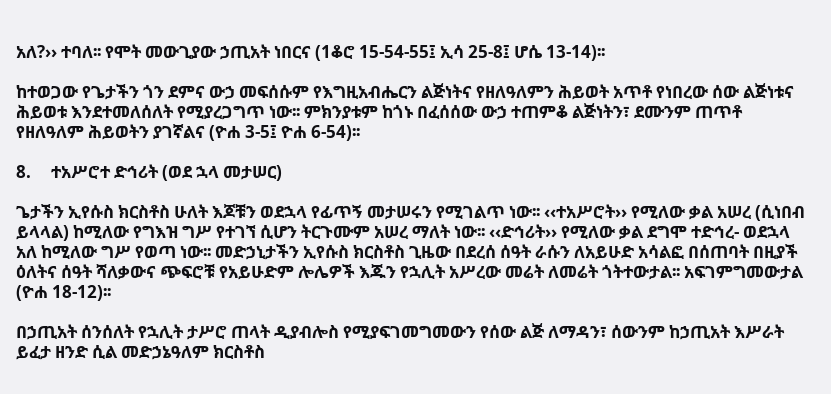አለ?›› ተባለ፡፡ የሞት መውጊያው ኃጢአት ነበርና (1ቆሮ 15-54-55፤ ኢሳ 25-8፤ ሆሴ 13-14)፡፡

ከተወጋው የጌታችን ጎን ደምና ውኃ መፍሰሱም የእግዚአብሔርን ልጅነትና የዘለዓለምን ሕይወት አጥቶ የነበረው ሰው ልጅነቱና ሕይወቱ እንደተመለሰለት የሚያረጋግጥ ነው፡፡ ምክንያቱም ከጎኑ በፈሰሰው ውኃ ተጠምቆ ልጅነትን፣ ደሙንም ጠጥቶ የዘለዓለም ሕይወትን ያገኛልና (ዮሐ 3-5፤ ዮሐ 6-54)፡፡

8.     ተአሥሮተ ድኅሪት (ወደ ኋላ መታሠር)

ጌታችን ኢየሱስ ክርስቶስ ሁለት እጆቹን ወደኋላ የፊጥኝ መታሠሩን የሚገልጥ ነው፡፡ ‹‹ተአሥሮት›› የሚለው ቃል አሠረ (ሲነበብ ይላላል) ከሚለው የግእዝ ግሥ የተገኘ ሲሆን ትርጉሙም አሠረ ማለት ነው፡፡ ‹‹ድኅሪት›› የሚለው ቃል ደግሞ ተድኅረ- ወደኋላ አለ ከሚለው ግሥ የወጣ ነው፡፡ መድኃኒታችን ኢየሱስ ክርስቶስ ጊዜው በደረሰ ሰዓት ራሱን ለአይሁድ አሳልፎ በሰጠባት በዚያች ዕለትና ሰዓት ሻለቃውና ጭፍሮቹ የአይሁድም ሎሌዎች እጁን የኋሊት አሥረው መሬት ለመሬት ጎትተውታል፡፡ አፍገምግመውታል (ዮሐ 18-12)፡፡

በኃጢአት ሰንሰለት የኋሊት ታሥሮ ጠላት ዲያብሎስ የሚያፍገመግመውን የሰው ልጅ ለማዳን፣ ሰውንም ከኃጢአት እሥራት ይፈታ ዘንድ ሲል መድኃኔዓለም ክርስቶስ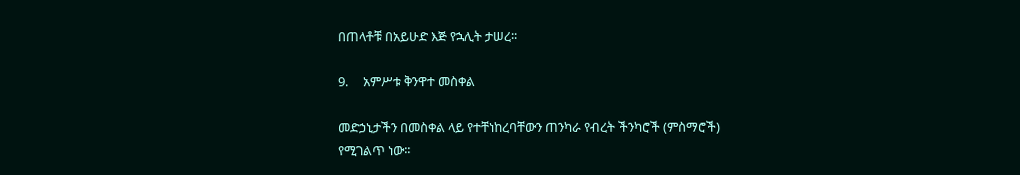በጠላቶቹ በአይሁድ እጅ የኋሊት ታሠረ፡፡

9.     አምሥቱ ቅንዋተ መስቀል

መድኃኒታችን በመስቀል ላይ የተቸነከረባቸውን ጠንካራ የብረት ችንካሮች (ምስማሮች) የሚገልጥ ነው፡፡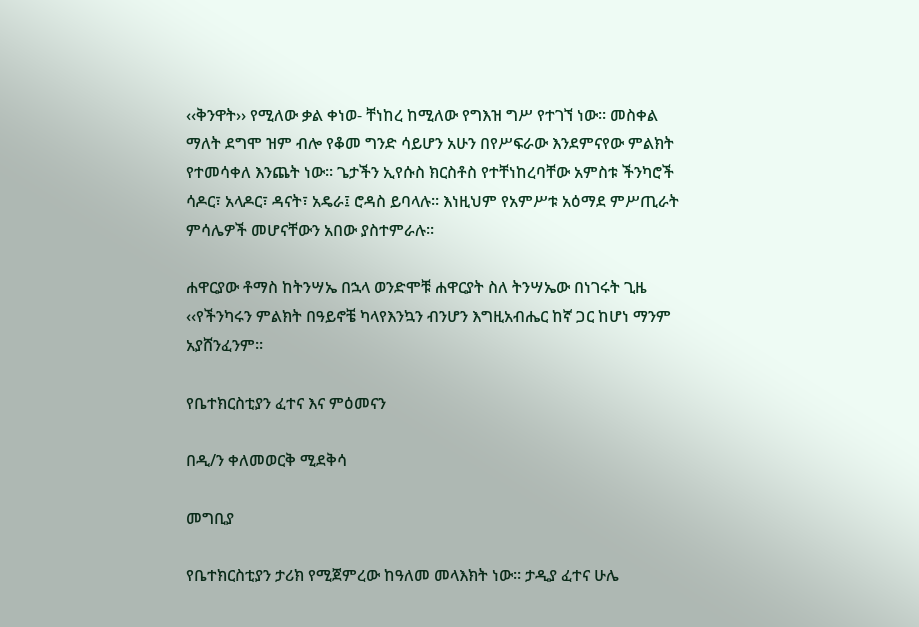‹‹ቅንዋት›› የሚለው ቃል ቀነወ- ቸነከረ ከሚለው የግእዝ ግሥ የተገኘ ነው፡፡ መስቀል ማለት ደግሞ ዝም ብሎ የቆመ ግንድ ሳይሆን አሁን በየሥፍራው እንደምናየው ምልክት የተመሳቀለ እንጨት ነው፡፡ ጌታችን ኢየሱስ ክርስቶስ የተቸነከረባቸው አምስቱ ችንካሮች ሳዶር፣ አላዶር፣ ዳናት፣ አዴራ፤ ሮዳስ ይባላሉ፡፡ እነዚህም የአምሥቱ አዕማደ ምሥጢራት ምሳሌዎች መሆናቸውን አበው ያስተምራሉ፡፡

ሐዋርያው ቶማስ ከትንሣኤ በኋላ ወንድሞቹ ሐዋርያት ስለ ትንሣኤው በነገሩት ጊዜ ‹‹የችንካሩን ምልክት በዓይኖቼ ካላየእንኳን ብንሆን እግዚአብሔር ከኛ ጋር ከሆነ ማንም አያሸንፈንም፡፡

የቤተክርስቲያን ፈተና እና ምዕመናን

በዲ/ን ቀለመወርቅ ሚደቅሳ

መግቢያ

የቤተክርስቲያን ታሪክ የሚጀምረው ከዓለመ መላእክት ነው፡፡ ታዲያ ፈተና ሁሌ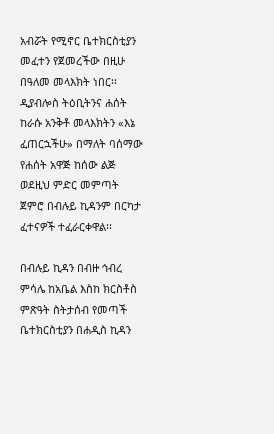አብሯት የሚኖር ቤተክርስቲያን መፈተን የጀመረችው በዚሁ በዓለመ መላእክት ነበር፡፡ ዲያብሎስ ትዕቢትንና ሐሰት ከራሱ አንቅቶ መላእክትን «እኔ ፈጠርኋችሁ» በማለት ባሰማው የሐሰት አዋጅ ከሰው ልጅ ወደዚህ ምድር መምጣት ጀምሮ በብሉይ ኪዳንም በርካታ ፈተናዎች ተፈራርቀዋል፡፡

በብሉይ ኪዳን በብዙ ኅብረ ምሳሌ ከአቤል እስከ ክርስቶስ ምጽዓት ስትታሰብ የመጣች ቤተክርስቲያን በሐዲስ ኪዳን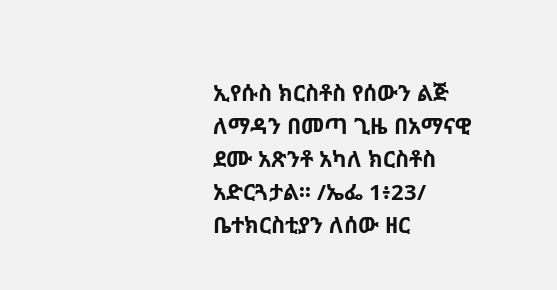ኢየሱስ ክርስቶስ የሰውን ልጅ ለማዳን በመጣ ጊዜ በአማናዊ ደሙ አጽንቶ አካለ ክርስቶስ አድርጓታል፡፡ /ኤፌ 1፥23/ ቤተክርስቲያን ለሰው ዘር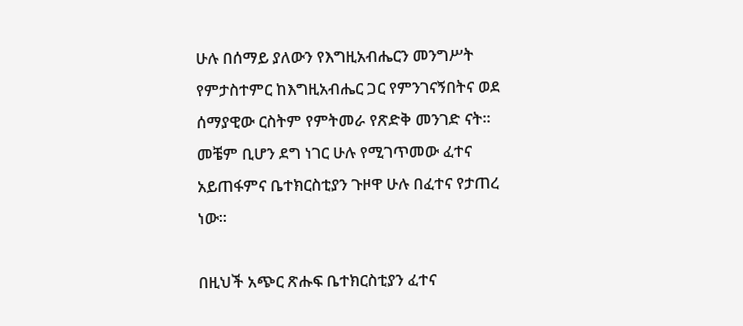ሁሉ በሰማይ ያለውን የእግዚአብሔርን መንግሥት የምታስተምር ከእግዚአብሔር ጋር የምንገናኝበትና ወደ ሰማያዊው ርስትም የምትመራ የጽድቅ መንገድ ናት፡፡ መቼም ቢሆን ደግ ነገር ሁሉ የሚገጥመው ፈተና አይጠፋምና ቤተክርስቲያን ጉዞዋ ሁሉ በፈተና የታጠረ ነው፡፡

በዚህች አጭር ጽሑፍ ቤተክርስቲያን ፈተና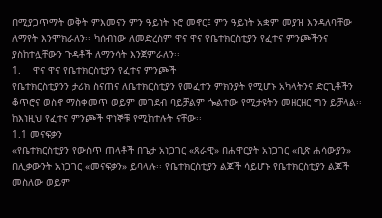በሚያጋጥማት ወቅት ምእመናን ምን ዓይነት ኑሮ መኖር፤ ምን ዓይነት አቋም መያዝ እንዳለባቸው ለማየት እንሞክራለን፡፡ ካሰብነው ለመድረስም ዋና ዋና የቤተክርስቲያን የፈተና ምንጮችንና ያስከተሏቸውን ጉዳቶች ለማንሳት እንጀምራለን፡፡
1.    ዋና ዋና የቤተክርስቲያን የፈተና ምንጮች
የቤተክርስቲያንን ታሪክ ስናጠና ለቤተክርስቲያን የመፈተን ምክንያት የሚሆኑ አካላትንና ድርጊቶችን ቆጥሮና ወስኖ ማስቀመጥ ወይም መገደብ ባይቻልም ጐልተው የሚታዩትን መዘርዘር ግን ይቻላል፡፡ ከእነዚህ የፈተና ምንጮች ዋነኞቹ የሚከተሉት ናቸው፡፡
1.1 መናፍቃን
«የቤተክርስቲያን የውስጥ ጠላቶች በጌታ አነጋገር «ጸራዊ» በሐዋርያት አነጋገር «ቢጽ ሐሳውያን» በሊቃውንት አነጋገር «መናፍቃን» ይባላሉ፡፡ የቤተክርስቲያን ልጆች ሳይሆኑ የቤተክርስቲያን ልጆች መስለው ወይም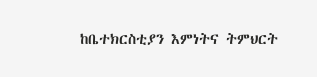ከቤተክርስቲያን እምነትና ትምህርት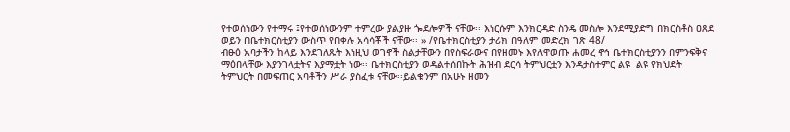የተወሰነውን የተማሩ ፤የተወሰነውንም ተምረው ያልያዙ ጐደሎዎች ናቸው፡፡ እነርሱም እንክርዳድ ስንዴ መስሎ እንደሚያድግ በክርስቶስ ዐጸደ ወይን በቤተክርስቲያን ውስጥ የበቀሉ አሳሳቾች ናቸው፡፡ » /የቤተክርስቲያን ታሪክ በዓለም መድረክ ገጽ 48/
ብፁዕ አባታችን ከላይ እንደገለጹት እነዚህ ወገኖች ስልታቸውን በየስፍራውና በየዘመኑ እየለዋወጡ ሐመረ ኖኅ ቤተክርስቲያንን በምንፍቅና ማዕበላቸው እያንገላቷትና እያማቷት ነው፡፡ ቤተክርስቲያን ወዳልተሰበኩት ሕዝብ ደርሳ ትምህርቷን እንዳታስተምር ልዩ  ልዩ የክህደት ትምህርት በመፍጠር አባቶችን ሥራ ያስፈቱ ናቸው፡፡ይልቁንም በአሁኑ ዘመን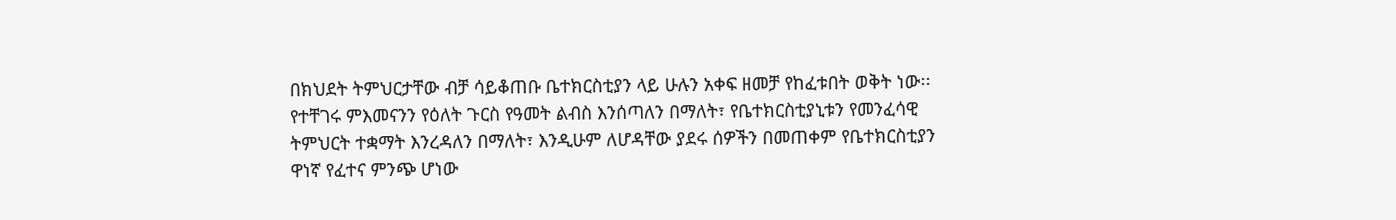በክህደት ትምህርታቸው ብቻ ሳይቆጠቡ ቤተክርስቲያን ላይ ሁሉን አቀፍ ዘመቻ የከፈቱበት ወቅት ነው፡፡ የተቸገሩ ምእመናንን የዕለት ጉርስ የዓመት ልብስ እንሰጣለን በማለት፣ የቤተክርስቲያኒቱን የመንፈሳዊ ትምህርት ተቋማት እንረዳለን በማለት፣ እንዲሁም ለሆዳቸው ያደሩ ሰዎችን በመጠቀም የቤተክርስቲያን ዋነኛ የፈተና ምንጭ ሆነው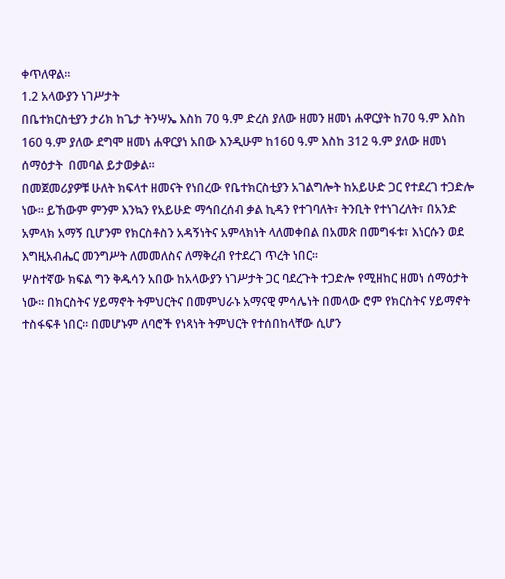ቀጥለዋል፡፡
1.2 አላውያን ነገሥታት
በቤተክርስቲያን ታሪክ ከጌታ ትንሣኤ እስከ 70 ዓ.ም ድረስ ያለው ዘመን ዘመነ ሐዋርያት ከ70 ዓ.ም እስከ 160 ዓ.ም ያለው ደግሞ ዘመነ ሐዋርያነ አበው እንዲሁም ከ16ዐ ዓ.ም እስከ 312 ዓ.ም ያለው ዘመነ ሰማዕታት  በመባል ይታወቃል፡፡
በመጀመሪያዎቹ ሁለት ክፍላተ ዘመናት የነበረው የቤተክርስቲያን አገልግሎት ከአይሁድ ጋር የተደረገ ተጋድሎ ነው፡፡ ይኸውም ምንም እንኳን የአይሁድ ማኅበረሰብ ቃል ኪዳን የተገባለት፣ ትንቢት የተነገረለት፣ በአንድ አምላክ አማኝ ቢሆንም የክርስቶስን አዳኝነትና አምላክነት ላለመቀበል በአመጽ በመግፋቱ፣ እነርሱን ወደ እግዚአብሔር መንግሥት ለመመለስና ለማቅረብ የተደረገ ጥረት ነበር፡፡
ሦስተኛው ክፍል ግን ቅዱሳን አበው ከአላውያን ነገሥታት ጋር ባደረጉት ተጋድሎ የሚዘከር ዘመነ ሰማዕታት ነው፡፡ በክርስትና ሃይማኖት ትምህርትና በመምህራኑ አማናዊ ምሳሌነት በመላው ሮም የክርስትና ሃይማኖት ተስፋፍቶ ነበር፡፡ በመሆኑም ለባሮች የነጻነት ትምህርት የተሰበከላቸው ሲሆን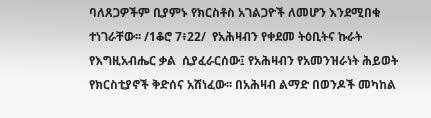ባለጸጋዎችም ቢያምኑ የክርስቶስ አገልጋዮች ለመሆን እንደሚበቁ ተነገራቸው፡፡ /1ቆሮ 7፥22/  የአሕዛብን የቀደመ ትዕቢትና ኩራት የእግዚአብሔር ቃል  ሲያፈራርሰው፤ የአሕዛብን የአመንዝራነት ሕይወት የክርስቲያኖች ቅድሰና አሸነፈው፡፡ በአሕዛብ ልማድ በወንዶች መካከል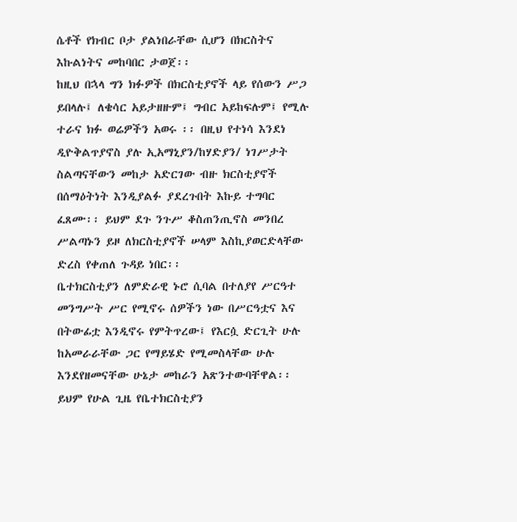ሴቶች የክብር ቦታ ያልነበራቸው ሲሆን በክርስትና እኩልነትና መከባበር ታወጀ፡፡
ከዚህ በኋላ ግን ክፉዎች በክርስቲያኖች ላይ የሰውን ሥጋ ይበላሉ፤ ለቄሳር አይታዘዙም፤ ግብር አይከፍሉም፤ የሚሉ ተራና ክፉ ወሬዎችን አወሩ ፡፡ በዚህ የተነሳ እንደነ ዲዮቅልጥያኖስ ያሉ ኢአማኒያን/ከሃድያን/ ነገሥታት ስልጣናቸውን መከታ አድርገው ብዙ ክርስቲያኖች በሰማዕትነት እንዲያልፉ ያደረጉበት እኩይ ተግባር ፈጸሙ፡፡ ይህም ደጉ ንጉሥ ቆስጠንጢኖስ መንበረ ሥልጣኑን ይዞ ለክርስቲያኖች ሠላም እስኪያወርድላቸው ድረስ የቀጠለ ጉዳይ ነበር፡፡
ቤተክርስቲያን ለምድራዊ ኑሮ ሲባል በተለያየ ሥርዓተ መንግሥት ሥር የሚኖሩ ሰዎችን ነው በሥርዓቷና እና በትውፊቷ እንዲኖሩ የምትጥረው፤ የእርሷ ድርጊት ሁሉ ከአመራራቸው ጋር የማይሄድ የሚመስላቸው ሁሉ እንደየዘመናቸው ሁኔታ መከራን አጽንተውባቸዋል፡፡ ይህም የሁል ጊዜ የቤተክርስቲያን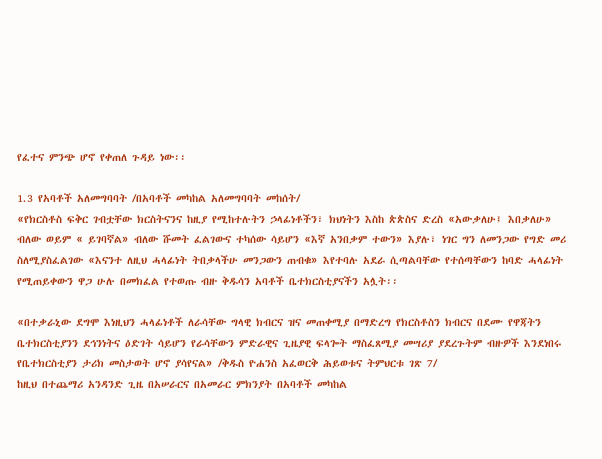የፈተና ምንጭ ሆኖ የቀጠለ ጉዳይ ነው፡፡

1.3 የአባቶች አለመግባባት /በአባቶች መካከል አለመግባባት መከሰት/
«የክርስቶስ ፍቅር ገብቷቸው ክርስትናንና ከዚያ የሚከተሉትን ኃላፊነቶችን፣ ክህነትን እስከ ጵጵስና ድረስ «አውቃለሁ፤ እበቃለሁ» ብለው ወይም « ይገባኛል» ብለው ሹመት ፈልገውና ተካሰው ሳይሆን «እኛ አንበቃም ተውን» እያሉ፣ ነገር ግን ለመንጋው የግድ መሪ ስለሚያስፈልገው «እናንተ ለዚህ ሓላፊነት ትበቃላችሁ መንጋውን ጠብቁ» እየተባሉ አደራ ሲጣልባቸው የተሰጣቸውን ከባድ ሓላፊነት የሚጠይቀውን ዋጋ ሁሉ በመክፈል የተወጡ ብዙ ቅዱሳን አባቶች ቤተክርስቲያናችን አሏት፡፡

«በተቃራኒው ደግሞ እነዚህን ሓላፊነቶች ለራሳቸው ግላዊ ክብርና ዝና መጠቀሚያ በማድረግ የክርስቶስን ክብርና በደሙ የዋጃትን ቤተክርስቲያንን ደኅንነትና ዕድገት ሳይሆን የራሳቸውን ምድራዊና ጊዜያዊ ፍላጐት ማስፈጸሚያ መሣሪያ ያደረጉትም ብዙዎች እንደነበሩ የቤተክርስቲያን ታሪክ መስታወት ሆኖ ያሳየናል» /ቅዱስ ዮሐንስ አፈወርቅ ሕይወቱና ትምህርቱ ገጽ 7/
ከዚህ በተጨማሪ አንዳንድ ጊዜ በአሠራርና በአመራር ምክንያት በአባቶች መካከል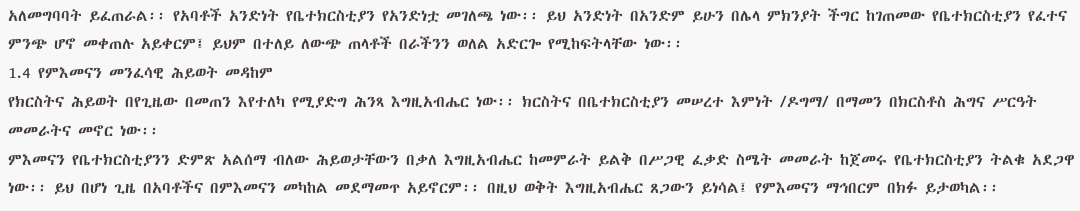አለመግባባት ይፈጠራል፡፡ የአባቶች አንድነት የቤተክርስቲያን የአንድነቷ መገለጫ ነው፡፡ ይህ አንድነት በአንድም ይሁን በሌላ ምክንያት ችግር ከገጠመው የቤተክርስቲያን የፈተና ምንጭ ሆኖ መቀጠሉ አይቀርም፤ ይህም በተለይ ለውጭ ጠላቶች በራችንን ወለል አድርጐ የሚከፍትላቸው ነው፡፡
1.4 የምእመናን መንፈሳዊ ሕይወት መዳከም
የክርስትና ሕይወት በየጊዜው በመጠን እየተለካ የሚያድግ ሕንጻ እግዚአብሔር ነው፡፡ ክርስትና በቤተክርስቲያን መሠረተ እምነት /ዶግማ/ በማመን በክርስቶስ ሕግና ሥርዓት መመራትና መኖር ነው፡፡
ምእመናን የቤተክርስቲያንን ድምጽ አልሰማ ብለው ሕይወታቸውን በቃለ እግዚአብሔር ከመምራት ይልቅ በሥጋዊ ፈቃድ ስሜት መመራት ከጀመሩ የቤተክርስቲያን ትልቁ አደጋዋ ነው፡፡ ይህ በሆነ ጊዜ በአባቶችና በምእመናን መካከል መደማመጥ አይኖርም፡፡ በዚህ ወቅት እግዚአብሔር ጸጋውን ይነሳል፤ የምእመናን ማኅበርም በክፉ ይታወካል፡፡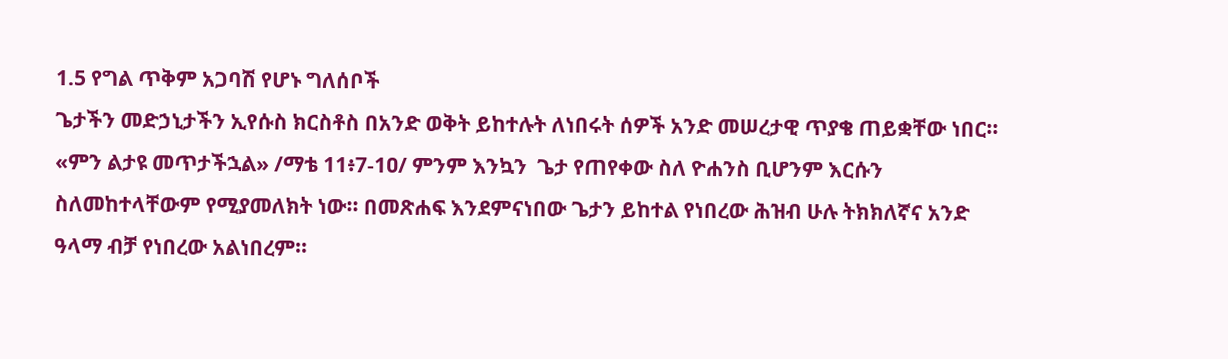1.5 የግል ጥቅም አጋባሽ የሆኑ ግለሰቦች
ጌታችን መድኃኒታችን ኢየሱስ ክርስቶስ በአንድ ወቅት ይከተሉት ለነበሩት ሰዎች አንድ መሠረታዊ ጥያቄ ጠይቋቸው ነበር፡፡ «ምን ልታዩ መጥታችኋል» /ማቴ 11፥7-1ዐ/ ምንም እንኳን  ጌታ የጠየቀው ስለ ዮሐንስ ቢሆንም እርሱን ስለመከተላቸውም የሚያመለክት ነው፡፡ በመጽሐፍ እንደምናነበው ጌታን ይከተል የነበረው ሕዝብ ሁሉ ትክክለኛና አንድ ዓላማ ብቻ የነበረው አልነበረም፡፡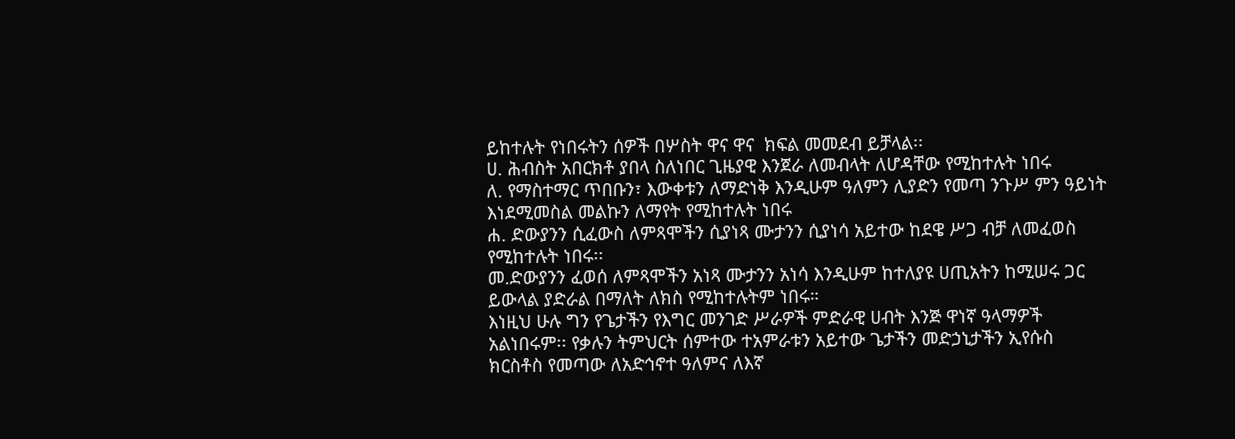ይከተሉት የነበሩትን ሰዎች በሦስት ዋና ዋና  ክፍል መመደብ ይቻላል፡፡
ሀ. ሕብስት አበርክቶ ያበላ ስለነበር ጊዜያዊ እንጀራ ለመብላት ለሆዳቸው የሚከተሉት ነበሩ
ለ. የማስተማር ጥበቡን፣ እውቀቱን ለማድነቅ እንዲሁም ዓለምን ሊያድን የመጣ ንጉሥ ምን ዓይነት እነደሚመስል መልኩን ለማየት የሚከተሉት ነበሩ
ሐ. ድውያንን ሲፈውስ ለምጻሞችን ሲያነጻ ሙታንን ሲያነሳ አይተው ከደዌ ሥጋ ብቻ ለመፈወስ የሚከተሉት ነበሩ፡፡
መ.ድውያንን ፈወሰ ለምጻሞችን አነጻ ሙታንን አነሳ እንዲሁም ከተለያዩ ሀጢአትን ከሚሠሩ ጋር ይውላል ያድራል በማለት ለክስ የሚከተሉትም ነበሩ።
እነዚህ ሁሉ ግን የጌታችን የእግር መንገድ ሥራዎች ምድራዊ ሀብት እንጅ ዋነኛ ዓላማዎች አልነበሩም፡፡ የቃሉን ትምህርት ሰምተው ተአምራቱን አይተው ጌታችን መድኃኒታችን ኢየሱስ ክርስቶስ የመጣው ለአድኅኖተ ዓለምና ለእኛ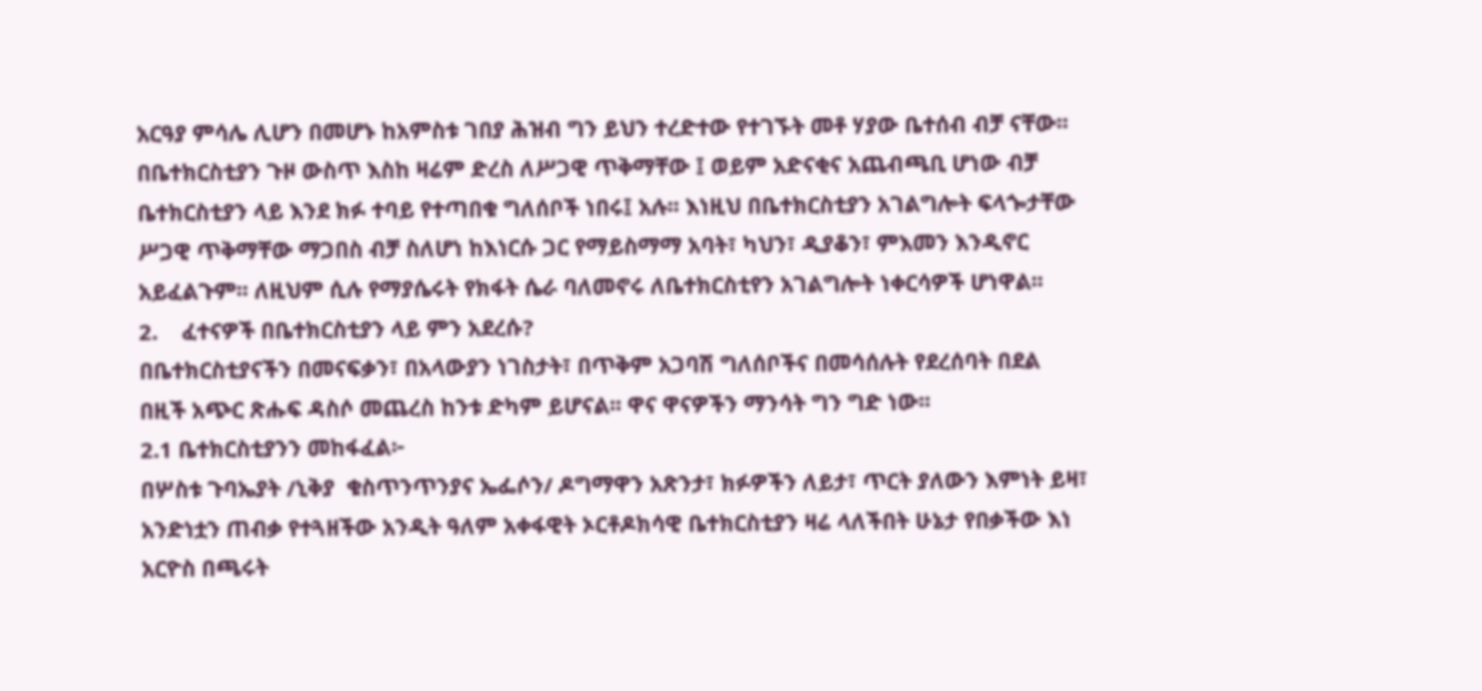አርዓያ ምሳሌ ሊሆን በመሆኑ ከአምስቱ ገበያ ሕዝብ ግን ይህን ተረድተው የተገኙት መቶ ሃያው ቤተሰብ ብቻ ናቸው፡፡
በቤተክርስቲያን ጉዞ ውስጥ እስከ ዛሬም ድረስ ለሥጋዊ ጥቅማቸው ፤ ወይም አድናቂና አጨብጫቢ ሆነው ብቻ ቤተክርስቲያን ላይ እንደ ክፉ ተባይ የተጣበቁ ግለሰቦች ነበሩ፤ አሉ፡፡ እነዚህ በቤተክርስቲያን አገልግሎት ፍላጐታቸው ሥጋዊ ጥቅማቸው ማጋበስ ብቻ ስለሆነ ከእነርሱ ጋር የማይስማማ አባት፣ ካህን፣ ዲያቆን፣ ምእመን እንዲኖር አይፈልጉም፡፡ ለዚህም ሲሉ የማያሴሩት የክፋት ሴራ ባለመኖሩ ለቤተክርስቲየን አገልግሎት ነቀርሳዎች ሆነዋል፡፡
2.    ፈተናዎች በቤተክርስቲያን ላይ ምን አደረሱ?
በቤተክርስቲያናችን በመናፍቃን፣ በአላውያን ነገስታት፣ በጥቅም አጋባሽ ግለሰቦችና በመሳሰሉት የደረሰባት በደል በዚች አጭር ጽሑፍ ዳስሶ መጨረስ ከንቱ ድካም ይሆናል፡፡ ዋና ዋናዎችን ማንሳት ግን ግድ ነው፡፡
2.1 ቤተክርስቲያንን መከፋፈል፦
በሦስቱ ጉባኤያት /ኒቅያ  ቁስጥንጥንያና ኤፌሶን/ ዶግማዋን አጽንታ፣ ክፉዎችን ለይታ፣ ጥርት ያለውን እምነት ይዛ፣ አንድነቷን ጠብቃ የተጓዘችው አንዲት ዓለም አቀፋዊት ኦርቶዶክሳዊ ቤተክርስቲያን ዛሬ ላለችበት ሁኔታ የበቃችው እነ አርዮስ በጫሩት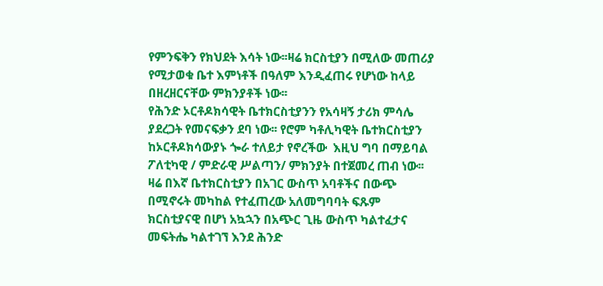የምንፍቅን የክህደት እሳት ነው፡፡ዛሬ ክርስቲያን በሚለው መጠሪያ የሚታወቁ ቤተ እምነቶች በዓለም እንዲፈጠሩ የሆነው ከላይ በዘረዘርናቸው ምክንያቶች ነው፡፡
የሕንድ ኦርቶዶክሳዊት ቤተክርስቲያንን የአሳዛኝ ታሪክ ምሳሌ ያደረጋት የመናፍቃን ደባ ነው፡፡ የሮም ካቶሊካዊት ቤተክርስቲያን ከኦርቶዶክሳውያኑ ጐራ ተለይታ የኖረችው  እዚህ ግባ በማይባል ፖለቲካዊ / ምድራዊ ሥልጣን/ ምክንያት በተጀመረ ጠብ ነው፡፡
ዛሬ በእኛ ቤተክርስቲያን በአገር ውስጥ አባቶችና በውጭ በሚኖሩት መካከል የተፈጠረው አለመግባባት ፍጹም ክርስቲያናዊ በሆነ አኳኋን በአጭር ጊዜ ውስጥ ካልተፈታና መፍትሔ ካልተገኘ እንደ ሕንድ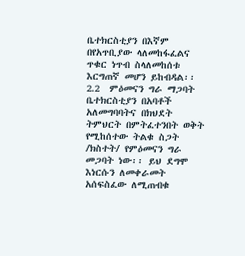ቤተክርስቲያን በእኛም በየአጥቢያው ላለመከፋፈልና ጥቁር ነጥብ ስላለመከሰቱ እርግጠኛ መሆን ይከብዳል፡፡
2.2  ምዕመናን ግራ ማጋባት
ቤተክርስቲያን በአባቶች አለመግባባትና በክህደት ትምህርት በምትፈተንበት ወቅት የሚከሰተው ትልቁ ስጋት /ክስተት/ የምዕመናን ግራ መጋባት ነው፡፡ ይህ ደግሞ እነርሱን ለመቀራመት አሰፍስፈው ለሚጠብቁ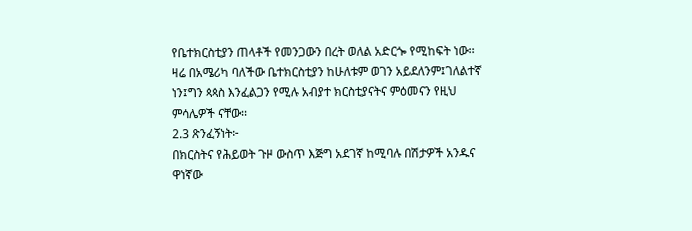የቤተክርስቲያን ጠላቶች የመንጋውን በረት ወለል አድርጐ የሚከፍት ነው፡፡ ዛሬ በአሜሪካ ባለችው ቤተክርስቲያን ከሁለቱም ወገን አይደለንም፤ገለልተኛ ነን፤ግን ጳጳስ እንፈልጋን የሚሉ አብያተ ክርስቲያናትና ምዕመናን የዚህ  ምሳሌዎች ናቸው፡፡
2.3 ጽንፈኝነት፦
በክርስትና የሕይወት ጉዞ ውስጥ እጅግ አደገኛ ከሚባሉ በሽታዎች አንዱና ዋነኛው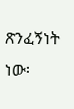ጽንፈኝነት ነው፡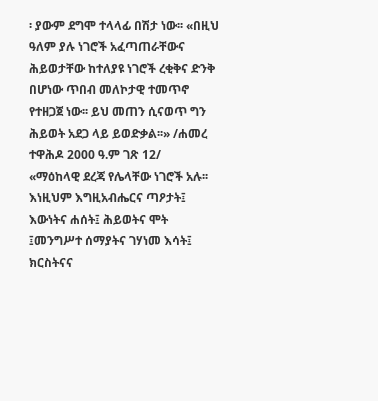፡ ያውም ደግሞ ተላላፊ በሽታ ነው፡፡ «በዚህ ዓለም ያሉ ነገሮች አፈጣጠራቸውና ሕይወታቸው ከተለያዩ ነገሮች ረቂቅና ድንቅ በሆነው ጥበብ መለኮታዊ ተመጥኖ የተዘጋጀ ነው፡፡ ይህ መጠን ሲናወጥ ግን ሕይወት አደጋ ላይ ይወድቃል፡፡» /ሐመረ ተዋሕዶ 2000 ዓ.ም ገጽ 12/
«ማዕከላዊ ደረጃ የሌላቸው ነገሮች አሉ፡፡ እነዚህም እግዚአብሔርና ጣዖታት፤ እውነትና ሐሰት፤ ሕይወትና ሞት ፤መንግሥተ ሰማያትና ገሃነመ እሳት፤ ክርስትናና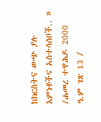ከክርስትና ውጭ ያሉ እምነቶችና አስተሳሰቦች.. » /ሐመረ ተዋሕዶ 2000 ዓ.ም ገጽ 13 /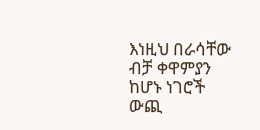እነዚህ በራሳቸው ብቻ ቀዋምያን ከሆኑ ነገሮች ውጪ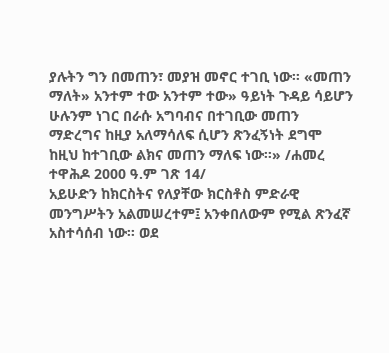ያሉትን ግን በመጠን፣ መያዝ መኖር ተገቢ ነው፡፡ «መጠን ማለት» አንተም ተው አንተም ተው» ዓይነት ጉዳይ ሳይሆን ሁሉንም ነገር በራሱ አግባብና በተገቢው መጠን ማድረግና ከዚያ አለማሳለፍ ሲሆን ጽንፈኝነት ደግሞ ከዚህ ከተገቢው ልክና መጠን ማለፍ ነው፡፡» /ሐመረ ተዋሕዶ 2000 ዓ.ም ገጽ 14/
አይሁድን ከክርስትና የለያቸው ክርስቶስ ምድራዊ መንግሥትን አልመሠረተም፤ አንቀበለውም የሚል ጽንፈኛ አስተሳሰብ ነው፡፡ ወደ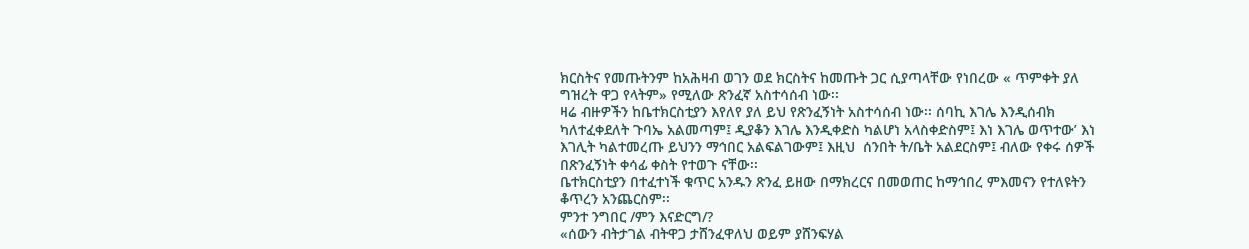ክርስትና የመጡትንም ከአሕዛብ ወገን ወደ ክርስትና ከመጡት ጋር ሲያጣላቸው የነበረው « ጥምቀት ያለ ግዝረት ዋጋ የላትም» የሚለው ጽንፈኛ አስተሳሰብ ነው፡፡
ዛሬ ብዙዎችን ከቤተክርስቲያን እየለየ ያለ ይህ የጽንፈኝነት አስተሳሰብ ነው፡፡ ሰባኪ እገሌ እንዲሰብክ ካለተፈቀደለት ጉባኤ አልመጣም፤ ዲያቆን እገሌ እንዲቀድስ ካልሆነ አላስቀድስም፤ እነ እገሌ ወጥተው’ እነ እገሊት ካልተመረጡ ይህንን ማኅበር አልፍልገውም፤ እዚህ  ሰንበት ት/ቤት አልደርስም፤ ብለው የቀሩ ሰዎች በጽንፈኝነት ቀሳፊ ቀስት የተወጉ ናቸው፡፡
ቤተክርስቲያን በተፈተነች ቁጥር አንዱን ጽንፈ ይዘው በማክረርና በመወጠር ከማኅበረ ምእመናን የተለዩትን ቆጥረን አንጨርስም፡፡
ምንተ ንግበር /ምን እናድርግ/?
«ሰውን ብትታገል ብትዋጋ ታሸንፈዋለህ ወይም ያሸንፍሃል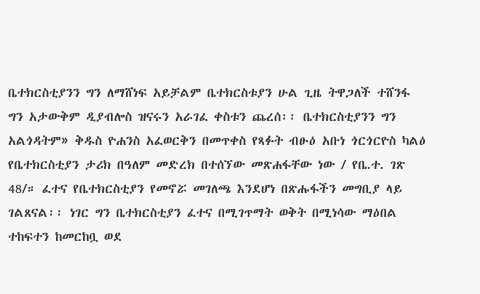ቤተክርስቲያንን ግን ለማሸነፍ አይቻልም ቤተክርስቱያን ሁል ጊዜ ትዋጋለች ተሸንፋ ግን አታውቅም ዲያብሎስ ዝናሩን አራገፈ ቀስቱን ጨረሰ፡፡ ቤተክርስቲያንን ግን አልጎዳትም» ቅዱስ ዮሐንስ አፈወርቅን በመጥቀስ የጻፉት ብፁዕ አቡነ ጎርጎርዮስ ካልዕ የቤተክርስቲያን ታሪክ በዓለም መድረክ በተሰኘው መጽሐፋቸው ነው / የቤ.ተ. ገጽ 48/። ፈተና የቤተክርስቲያን የመኖሯ መገለጫ እንደሆነ በጽሑፋችን መግቢያ ላይ ገልጸናል፡፡ ነገር ግን ቤተክርስቲያን ፈተና በሚገጥማት ወቅት በሚነሳው ማዕበል ተከፍተን ከመርከቧ ወደ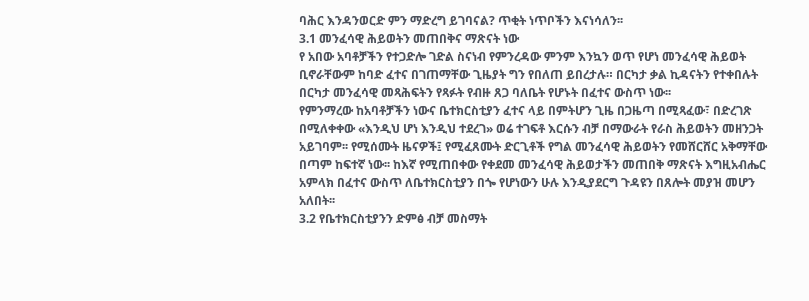ባሕር እንዳንወርድ ምን ማድረግ ይገባናል? ጥቂት ነጥቦችን እናነሳለን፡፡
3.1 መንፈሳዊ ሕይወትን መጠበቅና ማጽናት ነው
የ አበው አባቶቻችን የተጋድሎ ገድል ስናነብ የምንረዳው ምንም እንኳን ወጥ የሆነ መንፈሳዊ ሕይወት ቢኖራቸውም ከባድ ፈተና በገጠማቸው ጊዜያት ግን የበለጠ ይበረታሉ። በርካታ ቃል ኪዳናትን የተቀበሉት በርካታ መንፈሳዊ መጻሕፍትን የጻፉት የብዙ ጸጋ ባለቤት የሆኑት በፈተና ውስጥ ነው፡፡
የምንማረው ከአባቶቻችን ነውና ቤተክርስቲያን ፈተና ላይ በምትሆን ጊዜ በጋዜጣ በሚጻፈው፣ በድረገጽ በሚለቀቀው «እንዲህ ሆነ እንዲህ ተደረገ» ወሬ ተገፍቶ እርሱን ብቻ በማውራት የራስ ሕይወትን መዘንጋት አይገባም፡፡ የሚሰሙት ዜናዎች፤ የሚፈጸሙት ድርጊቶች የግል መንፈሳዊ ሕይወትን የመሸርሸር አቅማቸው በጣም ከፍተኛ ነው፡፡ ከእኛ የሚጠበቀው የቀደመ መንፈሳዊ ሕይወታችን መጠበቅ ማጽናት እግዚአብሔር አምላክ በፈተና ውስጥ ለቤተክርስቲያን በጐ የሆነውን ሁሉ እንዲያደርግ ጉዳዩን በጸሎት መያዝ መሆን አለበት፡፡
3.2 የቤተክርስቲያንን ድምፅ ብቻ መስማት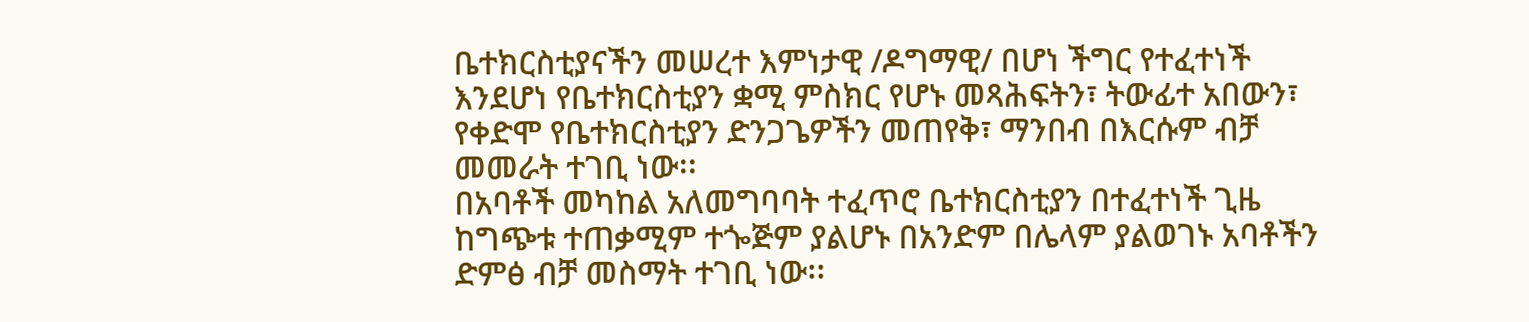ቤተክርስቲያናችን መሠረተ እምነታዊ /ዶግማዊ/ በሆነ ችግር የተፈተነች እንደሆነ የቤተክርስቲያን ቋሚ ምስክር የሆኑ መጻሕፍትን፣ ትውፊተ አበውን፣ የቀድሞ የቤተክርስቲያን ድንጋጌዎችን መጠየቅ፣ ማንበብ በእርሱም ብቻ መመራት ተገቢ ነው፡፡
በአባቶች መካከል አለመግባባት ተፈጥሮ ቤተክርስቲያን በተፈተነች ጊዜ ከግጭቱ ተጠቃሚም ተጐጅም ያልሆኑ በአንድም በሌላም ያልወገኑ አባቶችን ድምፅ ብቻ መስማት ተገቢ ነው፡፡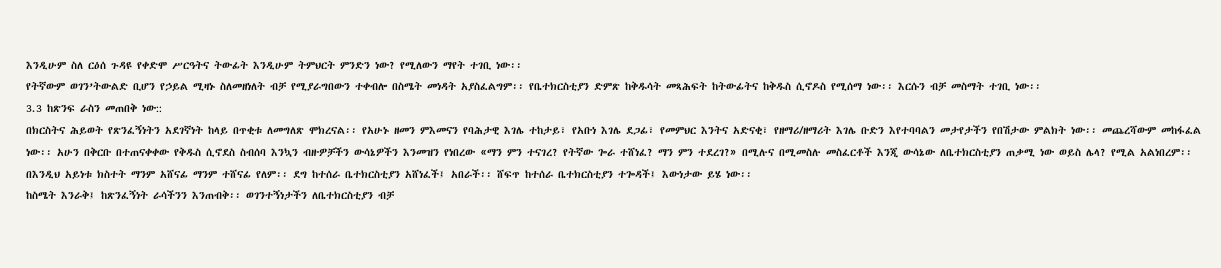እንዲሁም ስለ ርዕሰ ጉዳዩ የቀድሞ ሥርዓትና ትውፊት እንዲሁም ትምህርት ምንድን ነው? የሚለውን ማየት ተገቢ ነው፡፡
የትኛውም ወገን’ትውልድ ቢሆን የኃይል ሚዛኑ ስለመዘነለት ብቻ የሚያራግበውን ተቀብሎ በስሜት መነዳት አያስፈልግም፡፡ የቤተክርስቲያን ድምጽ ከቅዱሳት መጻሕፍት ከትውፊትና ከቅዱስ ሲኖዶስ የሚሰማ ነው፡፡ እርሱን ብቻ መስማት ተገቢ ነው፡፡
3.3 ከጽንፍ ራስን መጠበቅ ነው::
በክርስትና ሕይወት የጽንፈኝነትን አደገኛነት ከላይ በጥቂቱ ለመግለጽ ሞክረናል፡፡ የአሁኑ ዘመን ምእመናን የባሕታዊ እገሌ ተከታይ፣ የአቡነ እገሌ ደጋፊ፣ የመምህር እንትና አድናቂ፣ የዘማሪ/ዘማሪት እገሌ ቡድን እየተባባልን መታየታችን የበሽታው ምልክት ነው፡፡ መጨረሻውም መከፋፈል ነው፡፡ አሁን በቅርቡ በተጠናቀቀው የቅዱስ ሲኖደስ ስብሰባ እንኳን ብዙዎቻችን ውሳኔዎችን እንመዝን የነበረው «ማን ምን ተናገረ? የትኛው ጐራ ተሸነፈ? ማን ምን ተደረገ?» በሚሉና በሚመስሉ መስፈርቶች እንጂ ውሳኔው ለቤተክርስቲያን ጠቃሚ ነው ወይስ ሌላ? የሚል አልነበረም፡፡
በእንዲህ አይነቱ ክስተት ማንም አሸናፊ ማንም ተሸናፊ የለም፡፡ ደግ ከተሰራ ቤተክርስቲያን አሸነፈች፤ አበራች፡፡ ሸፍጥ ከተሰራ ቤተክርስቲያን ተጐዳች፤ እውነታው ይሄ ነው፡፡
ከስሜት እንራቅ፤ ከጽንፈኝነት ራሳችንን እንጠብቅ፡፡ ወገንተኝነታችን ለቤተክርስቲያን ብቻ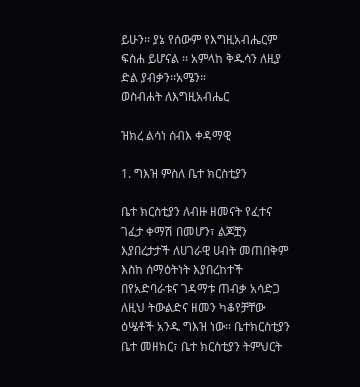ይሁን፡፡ ያኔ የሰውም የእግዚአብሔርም ፍስሐ ይሆናል ፡፡ አምላከ ቅዱሳን ለዚያ ድል ያብቃን፡፡አሜን።
ወስብሐት ለእግዚአብሔር

ዝክረ ልሳነ ሰብእ ቀዳማዊ

1. ግእዝ ምስለ ቤተ ክርስቲያን

ቤተ ክርስቲያን ለብዙ ዘመናት የፈተና ገፈታ ቀማሽ በመሆን፣ ልጆቿን እያበረታታች ለሀገራዊ ሀብት መጠበቅም እስከ ሰማዕትነት እያበረከተች በየአድባራቱና ገዳማቱ ጠብቃ አሳድጋ ለዚህ ትውልድና ዘመን ካቆየቻቸው ዕሤቶች አንዱ ግእዝ ነው፡፡ ቤተክርስቲያን ቤተ መዘክር፣ ቤተ ክርስቲያን ትምህርት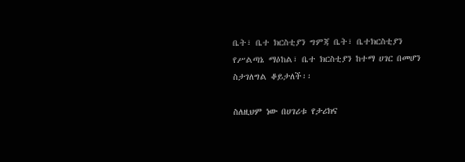ቤት፣ ቤተ ክርስቲያን ግምጃ ቤት፣ ቤተክርስቲያን የሥልጣኔ ማዕከል፣ ቤተ ክርስቲያን ከተማ ሀገር በመሆን ስታገለግል ቆይታለች፡፡

ስለዚህም ነው በሀገሪቱ የታሪክና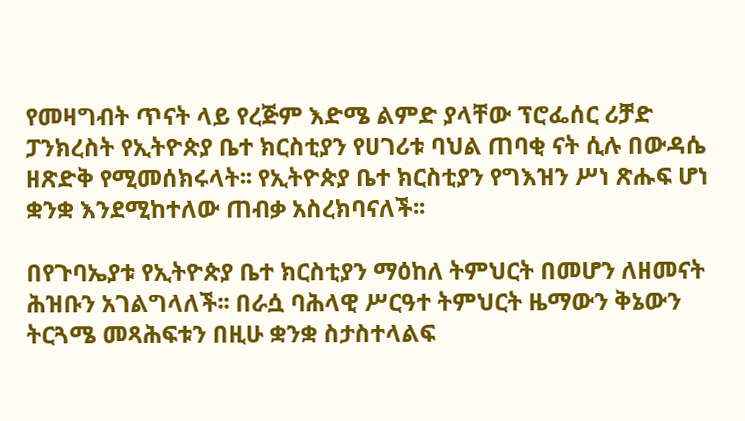የመዛግብት ጥናት ላይ የረጅም እድሜ ልምድ ያላቸው ፕሮፌሰር ሪቻድ ፓንክረስት የኢትዮጵያ ቤተ ክርስቲያን የሀገሪቱ ባህል ጠባቂ ናት ሲሉ በውዳሴ ዘጽድቅ የሚመሰክሩላት፡፡ የኢትዮጵያ ቤተ ክርስቲያን የግእዝን ሥነ ጽሑፍ ሆነ ቋንቋ እንደሚከተለው ጠብቃ አስረክባናለች፡፡

በየጉባኤያቱ የኢትዮጵያ ቤተ ክርስቲያን ማዕከለ ትምህርት በመሆን ለዘመናት ሕዝቡን አገልግላለች፡፡ በራሷ ባሕላዊ ሥርዓተ ትምህርት ዜማውን ቅኔውን ትርጓሜ መጻሕፍቱን በዚሁ ቋንቋ ስታስተላልፍ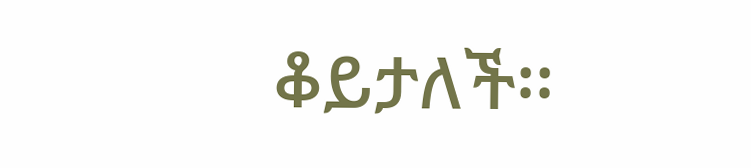ቆይታለች፡፡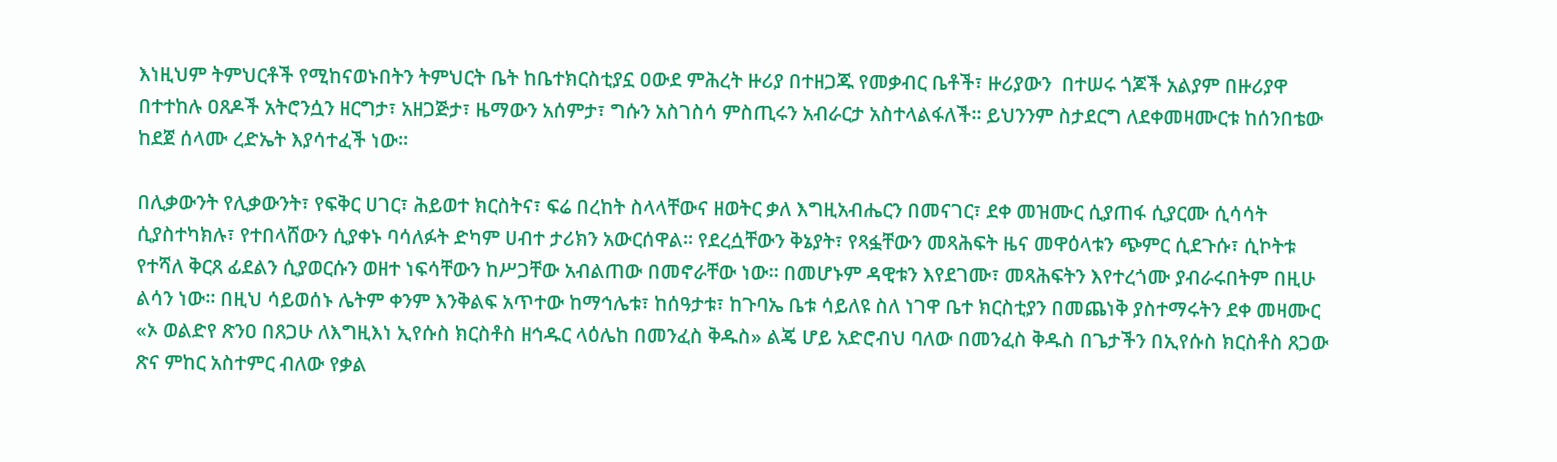እነዚህም ትምህርቶች የሚከናወኑበትን ትምህርት ቤት ከቤተክርስቲያኗ ዐውደ ምሕረት ዙሪያ በተዘጋጁ የመቃብር ቤቶች፣ ዙሪያውን  በተሠሩ ጎጆች አልያም በዙሪያዋ በተተከሉ ዐጸዶች አትሮንሷን ዘርግታ፣ አዘጋጅታ፣ ዜማውን አሰምታ፣ ግሱን አስገስሳ ምስጢሩን አብራርታ አስተላልፋለች፡፡ ይህንንም ስታደርግ ለደቀመዛሙርቱ ከሰንበቴው ከደጀ ሰላሙ ረድኤት እያሳተፈች ነው፡፡

በሊቃውንት የሊቃውንት፣ የፍቅር ሀገር፣ ሕይወተ ክርስትና፣ ፍሬ በረከት ስላላቸውና ዘወትር ቃለ እግዚአብሔርን በመናገር፣ ደቀ መዝሙር ሲያጠፋ ሲያርሙ ሲሳሳት ሲያስተካክሉ፣ የተበላሸውን ሲያቀኑ ባሳለፉት ድካም ሀብተ ታሪክን አውርሰዋል፡፡ የደረሷቸውን ቅኔያት፣ የጻፏቸውን መጻሕፍት ዜና መዋዕላቱን ጭምር ሲደጉሱ፣ ሲኮትቱ የተሻለ ቅርጸ ፊደልን ሲያወርሱን ወዘተ ነፍሳቸውን ከሥጋቸው አብልጠው በመኖራቸው ነው፡፡ በመሆኑም ዳዊቱን እየደገሙ፣ መጻሕፍትን እየተረጎሙ ያብራሩበትም በዚሁ ልሳን ነው፡፡ በዚህ ሳይወሰኑ ሌትም ቀንም እንቅልፍ አጥተው ከማኅሌቱ፣ ከሰዓታቱ፣ ከጉባኤ ቤቱ ሳይለዩ ስለ ነገዋ ቤተ ክርስቲያን በመጨነቅ ያስተማሩትን ደቀ መዛሙር «ኦ ወልድየ ጽንዐ በጸጋሁ ለእግዚእነ ኢየሱስ ክርስቶስ ዘኅዱር ላዕሌከ በመንፈስ ቅዱስ» ልጄ ሆይ አድሮብህ ባለው በመንፈስ ቅዱስ በጌታችን በኢየሱስ ክርስቶስ ጸጋው ጽና ምከር አስተምር ብለው የቃል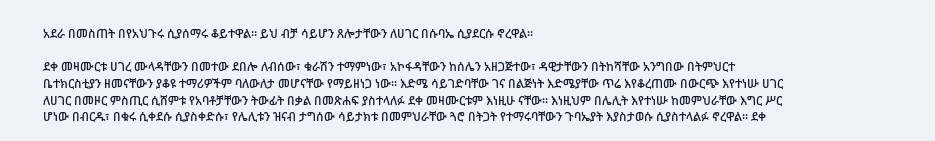አደራ በመስጠት በየአህጉሩ ሲያሰማሩ ቆይተዋል፡፡ ይህ ብቻ ሳይሆን ጸሎታቸውን ለሀገር በሱባኤ ሲያደርሱ ኖረዋል፡፡

ደቀ መዛሙርቱ ሀገረ ሙላዳቸውን በመተው ደበሎ ለብሰው፣ ቁራሽን ተማምነው፣ አኮፋዳቸውን ከሰሌን አዘጋጅተው፣ ዳዊታቸውን በትከሻቸው አንግበው በትምህርተ ቤተክርስቲያን ዘመናቸውን ያቆዩ ተማሪዎችም ባለውለታ መሆናቸው የማይዘነጋ ነው፡፡ እድሜ ሳይገድባቸው ገና በልጅነት እድሜያቸው ጥሬ እየቆረጠሙ በውርጭ እየተነሡ ሀገር ለሀገር በመዞር ምስጢር ሲሸምቱ የአባቶቻቸውን ትውፊት በቃል በመጽሐፍ ያስተላለፉ ደቀ መዛሙርቱም እነዚሁ ናቸው፡፡ እነዚህም በሌሊት እየተነሡ ከመምህራቸው እግር ሥር ሆነው በብርዱ፣ በቁሩ ሲቀደሱ ሲያስቀድሱ፣ የሌሊቱን ዝናብ ታግሰው ሳይታክቱ በመምህራቸው ጓሮ በትጋት የተማሩባቸውን ጉባኤያት እያስታወሱ ሲያስተላልፉ ኖረዋል፡፡ ደቀ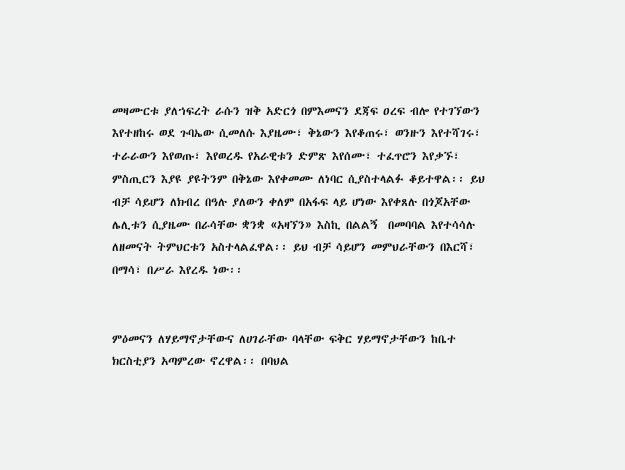መዛሙርቱ ያለኀፍረት ራሱን ዝቅ አድርጎ በምእመናን ደጃፍ ዐረፍ ብሎ የተገኘውን እየተዘከሩ ወደ ጉባኤው ሲመለሱ እያዜሙ፣ ቅኔውን እየቆጠሩ፣ ወንዙን እየተሻገሩ፣ ተራራውን እየወጡ፣ እየወረዱ የአራዊቱን ድምጽ እየሰሙ፣ ተፈጥሮን እየቃኙ፣ ምስጢርን እያዩ ያዩትንም በቅኔው እየቀመሙ ለነባር ሲያስተላልፉ ቆይተዋል፡፡ ይህ ብቻ ሳይሆን ለክብረ በዓሉ ያለውን ቀለም በአፋፍ ላይ ሆነው እየቀጸሉ በጎጆአቸው ሌሊቱን ሲያዜሙ በራሳቸው ቋንቋ «አዛኘን» እስኪ በልልኝ  በመባባል እየተሳሳሉ ለዘመናት ትምህርቱን አስተላልፈዋል፡፡ ይህ ብቻ ሳይሆን መምህራቸውን በእርሻ፣ በማሳ፣ በሥራ እየረዱ ነው፡፡


ምዕመናን ለሃይማኖታቸውና ለሀገራቸው ባላቸው ፍቅር ሃይማኖታቸውን ከቤተ ክርስቲያን አጣምረው ኖረዋል፡፡ በባህል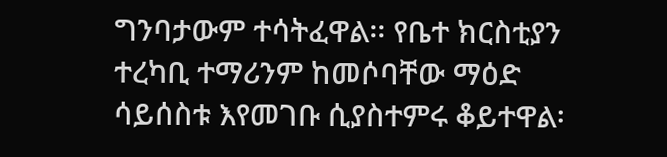ግንባታውም ተሳትፈዋል፡፡ የቤተ ክርስቲያን ተረካቢ ተማሪንም ከመሶባቸው ማዕድ ሳይሰስቱ እየመገቡ ሲያስተምሩ ቆይተዋል፡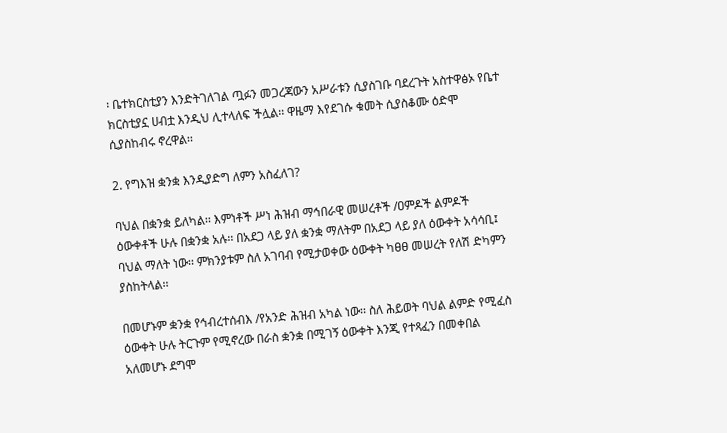፡ ቤተክርስቲያን እንድትገለገል ጧፉን መጋረጃውን አሥራቱን ሲያስገቡ ባደረጉት አስተዋፅኦ የቤተ ክርስቲያኗ ሀብቷ እንዲህ ሊተላለፍ ችሏል፡፡ ዋዜማ እየደገሱ ቁመት ሲያስቆሙ ዕድሞ ሲያስከብሩ ኖረዋል፡፡

2. የግእዝ ቋንቋ እንዲያድግ ለምን አስፈለገ?

ባህል በቋንቋ ይለካል፡፡ እምነቶች ሥነ ሕዝብ ማኅበራዊ መሠረቶች /ዐምዶች ልምዶች ዕውቀቶች ሁሉ በቋንቋ አሉ፡፡ በአደጋ ላይ ያለ ቋንቋ ማለትም በአደጋ ላይ ያለ ዕውቀት አሳሳቢ፤ ባህል ማለት ነው፡፡ ምክንያቱም ስለ አገባብ የሚታወቀው ዕውቀት ካፀፀ መሠረት የለሽ ድካምን ያስከትላል፡፡

በመሆኑም ቋንቋ የኅብረተሰብእ /የአንድ ሕዝብ አካል ነው፡፡ ስለ ሕይወት ባህል ልምድ የሚፈስ ዕውቀት ሁሉ ትርጉም የሚኖረው በራስ ቋንቋ በሚገኝ ዕውቀት እንጂ የተጻፈን በመቀበል አለመሆኑ ደግሞ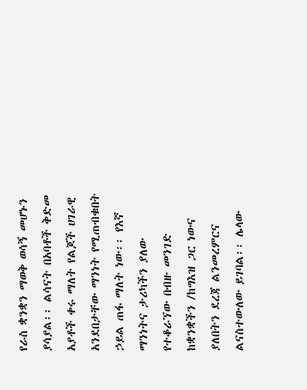የራስ ቋንቋን ማወቅ ወሳኝ መሆኑን ያሳያል፡፡ ልሳናት በአባቶች ቅድመ አያቶች ቀሩ ማለት የልጆች ሀገራዊ አንደበታቸው ማንነት የሚጠብቁበት ኃይል ጠፋ ማለት ነው፡፡ የእኛ ማንነትና ታሪካችን ያለው የተቆራኘው በብዙ መንገድ ከቋንቋችን /ከግእዝ ጋር ነውና ያለበትን ደረጃ ልንመረምርና ልናስተውለው ይገባል፡፡ ሌላው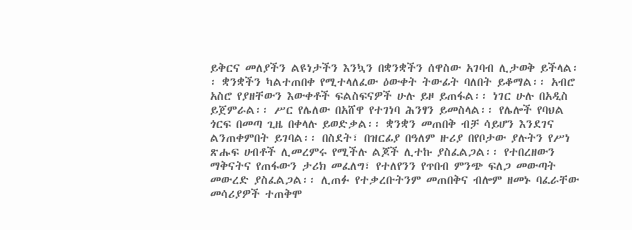ይቅርና መለያችን ልዩነታችን እንኳን በቋንቋችን ሰዋስው አገባብ ሊታወቅ ይችላል፡፡ ቋንቋችን ካልተጠበቀ የሚተላለፈው ዕውቀት ትውፊት ባለበት ይቆማል፡፡ አብሮ አስሮ የያዘቸውን እውቀቶች ፍልስፍናዎች ሁሉ ይዞ ይጠፋል፡፡ ነገር ሁሉ በአዲስ ይጀምራል፡፡ ሥር የሌለው በአሸዋ የተገነባ ሕንፃን ይመስላል፡፡ የሌሎች የባህል ጎርፍ በመጣ ጊዜ በቀላሉ ይወድቃል፡፡ ቋንቋን መጠበቅ ብቻ ሳይሆን እንደገና ልንጠቀምበት ይገባል፡፡ በስደት፣ በዝርፊያ በዓለም ዙሪያ በየቦታው ያሉትን የሥነ ጽሑፍ ሀብቶች ሊመረምሩ የሚችሉ ልጆች ሊተኩ ያስፈልጋል፡፡ የተበረዘውን ማቅናትና የጠፋውን ታሪክ መፈለግ፣ የተለየንን የጥበብ ምንጭ ፍለጋ መውጣት መውረድ ያስፈልጋል፡፡ ሊጠፉ የተቃረቡትንም መጠበቅና ብሎም ዘመኑ ባፈራቸው መሳሪያዎች ተጠቅሞ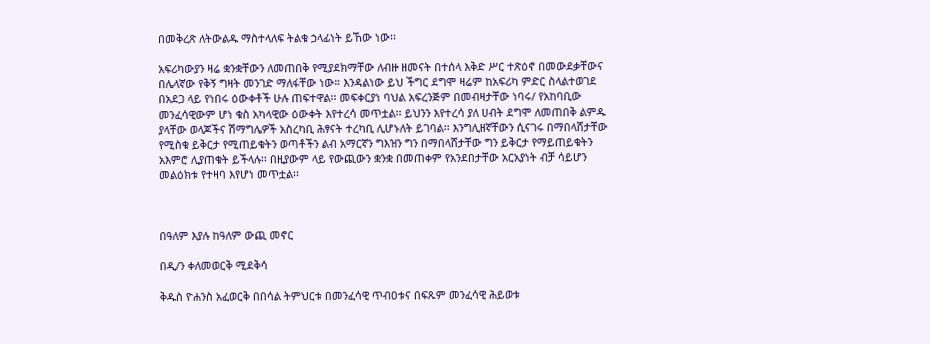በመቅረጽ ለትውልዱ ማስተላለፍ ትልቁ ኃላፊነት ይኸው ነው፡፡

አፍሪካውያን ዛሬ ቋንቋቸውን ለመጠበቅ የሚያደክማቸው ለብዙ ዘመናት በተሰላ እቅድ ሥር ተጽዕኖ በመውደቃቸውና በሌላኛው የቅኝ ግዛት መንገድ ማለፋቸው ነው። እንዳልነው ይህ ችግር ደግሞ ዛሬም ከአፍሪካ ምድር ስላልተወገደ በአደጋ ላይ የነበሩ ዕውቀቶች ሁሉ ጠፍተዋል፡፡ መፍቀርያነ ባህል አፍረንጅም በመብዛታቸው ነባሩ/ የአከባቢው መንፈሳዊውም ሆነ ቁስ አካላዊው ዕውቀት እየተረሳ መጥቷል፡፡ ይህንን እየተረሳ ያለ ሀብት ደግሞ ለመጠበቅ ልምዱ ያላቸው ወላጆችና ሽማግሌዎች አስረካቢ ሕፃናት ተረካቢ ሊሆኑለት ይገባል፡፡ እንግሊዘኛቸውን ሲናገሩ በማበላሸታቸው የሚስቁ ይቅርታ የሚጠይቁትን ወጣቶችን ልብ አማርኛን ግእዝን ግን በማበላሸታቸው ግን ይቅርታ የማይጠይቁትን አእምሮ ሊያጠቁት ይችላሉ፡፡ በዚያውም ላይ የውጪውን ቋንቋ በመጠቀም የአንደበታቸው አርአያነት ብቻ ሳይሆን መልዕክቱ የተዛባ እየሆነ መጥቷል፡፡



በዓለም እያሉ ከዓለም ውጪ መኖር

በዲ/ን ቀለመወርቅ ሚደቅሳ

ቅዱስ ዮሐንስ አፈወርቅ በበሳል ትምህርቱ በመንፈሳዊ ጥብዐቱና በፍጹም መንፈሳዊ ሕይወቱ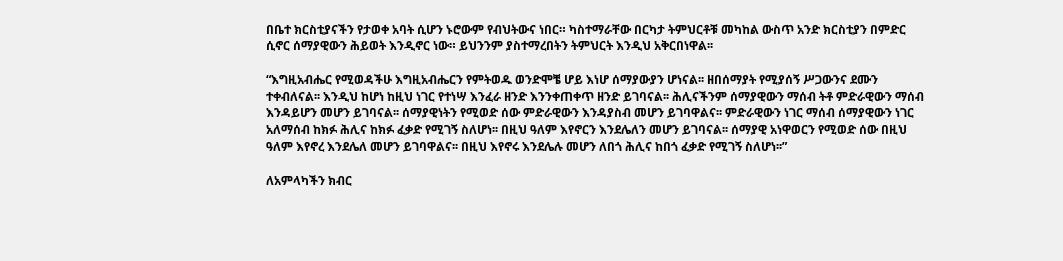በቤተ ክርስቲያናችን የታወቀ አባት ሲሆን ኑሮውም የብህትውና ነበር። ካስተማራቸው በርካታ ትምህርቶቹ መካከል ውስጥ አንድ ክርስቲያን በምድር ሲኖር ሰማያዊውን ሕይወት እንዲኖር ነው። ይህንንም ያስተማረበትን ትምህርት እንዲህ አቅርበነዋል፡፡

“እግዚአብሔር የሚወዳችሁ እግዚአብሔርን የምትወዱ ወንድሞቼ ሆይ እነሆ ሰማያውያን ሆነናል፡፡ ዘበሰማያት የሚያሰኝ ሥጋውንና ደሙን ተቀብለናል፡፡ እንዲህ ከሆነ ከዚህ ነገር የተነሣ እንፈራ ዘንድ እንንቀጠቀጥ ዘንድ ይገባናል፡፡ ሕሊናችንም ሰማያዊውን ማሰብ ትቶ ምድራዊውን ማሰብ እንዳይሆን መሆን ይገባናል፡፡ ሰማያዊነትን የሚወድ ሰው ምድራዊውን እንዳያስብ መሆን ይገባዋልና፡፡ ምድራዊውን ነገር ማሰብ ሰማያዊውን ነገር አለማሰብ ከክፉ ሕሊና ከክፉ ፈቃድ የሚገኝ ስለሆነ፡፡ በዚህ ዓለም እየኖርን እንደሌለን መሆን ይገባናል፡፡ ሰማያዊ አነዋወርን የሚወድ ሰው በዚህ ዓለም እየኖረ እንደሌለ መሆን ይገባዋልና፡፡ በዚህ እየኖሩ እንደሌሉ መሆን ለበጎ ሕሊና ከበጎ ፈቃድ የሚገኝ ስለሆነ፡፡”

ለአምላካችን ክብር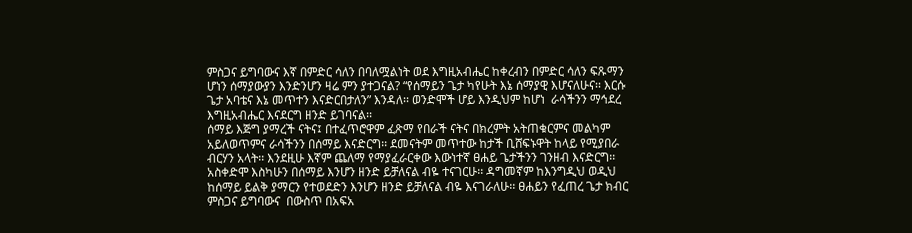ምስጋና ይግባውና እኛ በምድር ሳለን በባለሟልነት ወደ እግዚአብሔር ከቀረብን በምድር ሳለን ፍጹማን ሆነን ሰማያውያን እንድንሆን ዛሬ ምን ያተጋናል? “የሰማይን ጌታ ካየሁት እኔ ሰማያዊ እሆናለሁና፡፡ እርሱ ጌታ አባቴና እኔ መጥተን እናድርበታለን” እንዳለ፡፡ ወንድሞች ሆይ እንዲህም ከሆነ  ራሳችንን ማኅደረ እግዚአብሔር እናደርግ ዘንድ ይገባናል፡፡
ሰማይ እጅግ ያማረች ናትና፤ በተፈጥሮዋም ፈጽማ የበራች ናትና በክረምት አትጠቁርምና መልካም አይለወጥምና ራሳችንን በሰማይ እናድርግ፡፡ ደመናትም መጥተው ከታች ቢሸፍኑዋት ከላይ የሚያበራ ብርሃን አላት፡፡ እንደዚሁ እኛም ጨለማ የማያፈራርቀው እውነተኛ ፀሐይ ጌታችንን ገንዘብ እናድርግ፡፡
አስቀድሞ እስካሁን በሰማይ እንሆን ዘንድ ይቻለናል ብዬ ተናገርሁ፡፡ ዳግመኛም ከእንግዲህ ወዲህ ከሰማይ ይልቅ ያማርን የተወደድን እንሆን ዘንድ ይቻለናል ብዬ እናገራለሁ፡፡ ፀሐይን የፈጠረ ጌታ ክብር ምስጋና ይግባውና  በውስጥ በአፍአ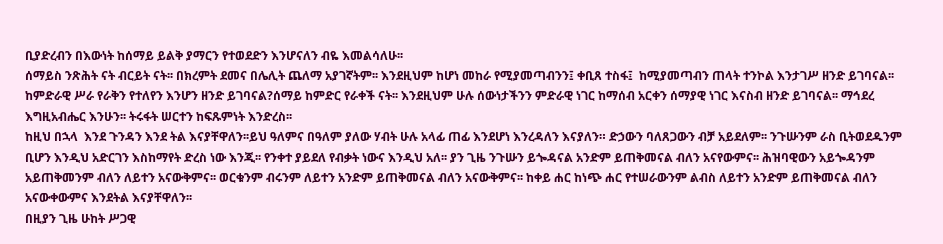ቢያድረብን በእውነት ከሰማይ ይልቅ ያማርን የተወደድን እንሆናለን ብዬ እመልሳለሁ፡፡
ሰማይስ ንጽሕት ናት ብርይት ናት፡፡ በክረምት ደመና በሌሊት ጨለማ አያገኛትም፡፡ እንደዚህም ከሆነ መከራ የሚያመጣብንን፤ ቀቢጸ ተስፋ፤  ከሚያመጣብን ጠላት ተንኮል እንታገሥ ዘንድ ይገባናል፡፡
ከምድራዊ ሥራ የራቅን የተለየን እንሆን ዘንድ ይገባናል?ሰማይ ከምድር የራቀች ናት፡፡ እንደዚህም ሁሉ ሰውነታችንን ምድራዊ ነገር ከማሰብ አርቀን ሰማያዊ ነገር እናስብ ዘንድ ይገባናል፡፡ ማኅደረ እግዚአብሔር እንሁን፡፡ ትሩፋት ሠርተን ከፍጹምነት እንድረስ፡፡
ከዚህ በኋላ  እንደ ጉንዳን እንደ ትል እናያቸዋለን፡፡ይህ ዓለምና በዓለም ያለው ሃብት ሁሉ አላፊ ጠፊ እንደሆነ እንረዳለን እናያለን። ድኃውን ባለጸጋውን ብቻ አይደለም፡፡ ንጉሡንም ራስ ቢትወደዱንም ቢሆን እንዲህ አድርገን እስከማየት ድረስ ነው እንጂ፡፡ የንቀተ ያይደለ የብቃት ነውና እንዲህ አለ፡፡ ያን ጊዜ ንጉሡን ይጐዳናል አንድም ይጠቅመናል ብለን አናየውምና፡፡ ሕዝባዊውን አይጐዳንም አይጠቅመንም ብለን ለይተን አናውቅምና፡፡ ወርቁንም ብሩንም ለይተን አንድም ይጠቅመናል ብለን አናውቅምና፡፡ ከቀይ ሐር ከነጭ ሐር የተሠራውንም ልብስ ለይተን አንድም ይጠቅመናል ብለን አናውቀውምና እንደትል እናያቸዋለን፡፡
በዚያን ጊዜ ሁከት ሥጋዊ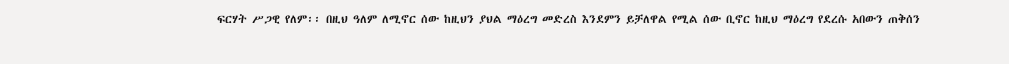ፍርሃት ሥጋዊ የለም፡፡ በዚህ ዓለም ለሚኖር ሰው ከዚህን ያህል ማዕረግ መድረስ እንደምን ይቻለዋል የሚል ሰው ቢኖር ከዚህ ማዕረግ የደረሱ አበውን ጠቅሰን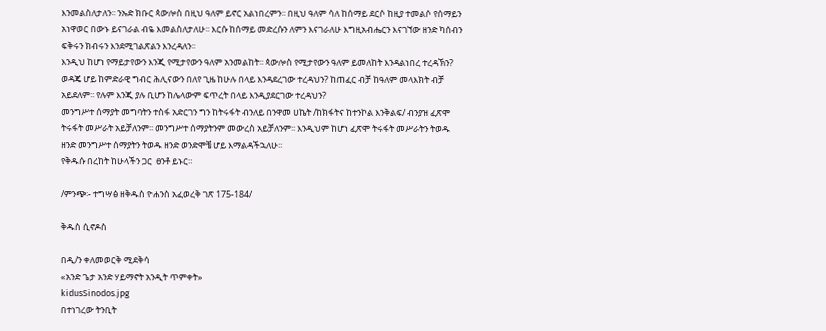እንመልስለታለን፡፡ ንኡድ ክቡር ጳውሎስ በዚህ ዓለም ይኖር አልነበረምን፡፡ በዚህ ዓለም ሳለ ከሰማይ ደርሶ ከዚያ ተመልሶ የሰማይን አነዋወር በውኑ ይናገራል ብዬ እመልስለታለሁ፡፡ እርሱ ከሰማይ መድረሱን ለምን እናገራለሁ እግዚአብሔርን እናገኘው ዘንድ ካሰብን ፍቅሩን ክብሩን እንደሚገልጽልን እንረዳለን፡፡
እንዲህ ከሆነ የማይታየውን እንጂ የሚታየውን ዓለም አንመልከት፡፡ ጳውሎስ የሚታየውን ዓለም ይመለከት እንዳልነበረ ተረዳኽን? ወዳጄ ሆይ ከምድራዊ ግብር ሕሊናውን በለየ ጊዜ ከሁሉ በላይ እንዳደረገው ተረዳህን? ከጠፈር ብቻ ከዓለም መላእክት ብቻ አይደለም፡፡ የሉም እንጂ ያሉ ቢሆን ከሌላውም ፍጥረት በላይ እንዲያደርገው ተረዳህን?
መንግሥተ ሰማያት መግባትን ተስፋ አድርገን ግን ከትሩፋት ብንለይ በንዋመ ሀኬት /ከክፋትና ከተንኮል እንቅልፍ/ ብንያዝ ፈጽሞ ትሩፋት መሥራት አይቻለንም፡፡ መንግሥተ ሰማያትንም መውረስ አይቻለንም፡፡ እንዲህም ከሆነ ፈጽሞ ትሩፋት መሥራትን ትወዱ ዘንድ መንግሥተ ሰማያትን ትወዱ ዘንድ ወንድሞቼ ሆይ እማልዳችኋለሁ፡፡
የቅዱሱ በረከት ከሁላችን ጋር  ፀንቶ ይኑር።

/ምንጭ፡- ተግሣፅ ዘቅዱስ ዮሐንስ አፈወረቅ ገጽ 175-184/

ቅዱስ ሲኖዶስ

በዲ/ን ቀለመወርቅ ሚደቅሳ
«አንድ ጌታ አንድ ሃይማኖት አንዲት ጥምቀት»
kidusSinodos.jpg
በተነገረው ትንቢት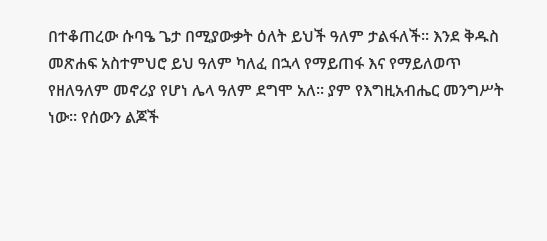በተቆጠረው ሱባዔ ጌታ በሚያውቃት ዕለት ይህች ዓለም ታልፋለች፡፡ እንደ ቅዱስ መጽሐፍ አስተምህሮ ይህ ዓለም ካለፈ በኋላ የማይጠፋ እና የማይለወጥ የዘለዓለም መኖሪያ የሆነ ሌላ ዓለም ደግሞ አለ፡፡ ያም የእግዚአብሔር መንግሥት ነው፡፡ የሰውን ልጆች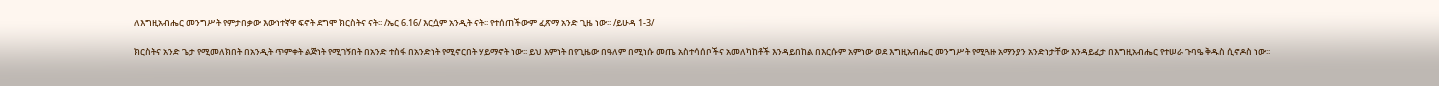ለእግዚአብሔር መንግሥት የምታበቃው እውነተኛዋ ፍኖት ደግሞ ክርስትና ናት፡፡ /ኤር 6.16/ እርሷም አንዲት ናት፡፡ የተሰጠችውም ፈጽማ አንድ ጊዜ ነው፡፡ /ይሁዳ 1-3/

ክርስትና አንድ ጌታ የሚመለክበት በአንዲት ጥምቀት ልጅነት የሚገኝበት በአንድ ተስፋ በአንድነት የሚኖርበት ሃይማኖት ነው፡፡ ይህ እምነት በየጊዜው በዓለም በሚነሱ መጤ አስተሳሰቦችና አመለካከቶች እንዳይበከል በእርሱም አምነው ወደ እግዚአብሔር መንግሥት የሚጓዙ አማንያን አንድነታቸው እንዳይፈታ በእግዚአብሔር የተሠራ ጉባዔ ቅዱስ ሲኖዶስ ነው፡፡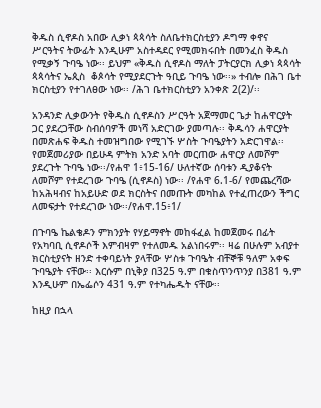ቅዱስ ሲኖዶስ አበው ሊቃነ ጳጳሳት ስለቤተክርስቲያን ዶግማ ቀኖና ሥርዓትና ትውፊት እንዲሁም አስተዳደር የሚመክሩበት በመንፈስ ቅዱስ የሚቃኝ ጉባዔ ነው፡፡ ይህም «ቅዱስ ሲኖዶስ ማለት ፓትርያርክ ሊቃነ ጳጳሳት ጳጳሳትና ኤጲስ  ቆጶሳት የሚያደርጉት ዓቢይ ጉባዔ ነው፡፡» ተብሎ በሕገ ቤተ ክርስቲያን የተገለፀው ነው፡፡ /ሕገ ቤተክርስቲያን አንቀጽ 2(2)/፡፡

አንዳንድ ሊቃውንት የቅዱስ ሲኖዶስን ሥርዓት አጀማመር ጌታ ከሐዋርያት ጋር ያደረጋቸው ስብሰባዎች መነሻ አድርገው ያመጣሉ፡፡ ቅዱሳን ሐዋርያት በመጽሐፍ ቅዱስ ተመዝግበው የሚገኙ ሦስት ጉባዔያትን አድርገዋል፡፡ የመጀመሪያው በይሁዳ ምትክ አንድ አባት መርጠው ሐዋርያ ለመሾም ያደረጉት ጉባዔ ነው፡፡/የሐዋ 1፥15-16/ ሁለተኛው ሰባቱን ዲያቆናት ለመሾም የተደረገው ጉባዔ (ሲኖዶስ) ነው፡፡ /የሐዋ 6.1-6/ የመጨረሻው ከአሕዛብና ከአይሁድ ወደ ክርስትና በመጡት መካከል የተፈጠረውን ችግር ለመፍታት የተደረገው ነው፡፡/የሐዋ.15፥1/

በጉባዔ ኬልቄዶን ምክንያት የሃይማኖት መከፋፈል ከመጀመሩ በፊት የአካባቢ ሲኖዶሶች እምብዛም የተለመዱ አልነበሩም፡፡ ዛሬ በሁሉም አብያተ ክርስቲያናት ዘንድ ተቀባይነት ያላቸው ሦስቱ ጉባዔት ብቸኞቹ ዓለም አቀፍ ጉባዔያት ናቸው፡፡ እርሱም በኒቅያ በ325 ዓ.ም በቁስጥንጥንያ በ381 ዓ.ም እንዲሁም በኤፌሶን 431 ዓ.ም የተካሔዱት ናቸው፡፡

ከዚያ በኋላ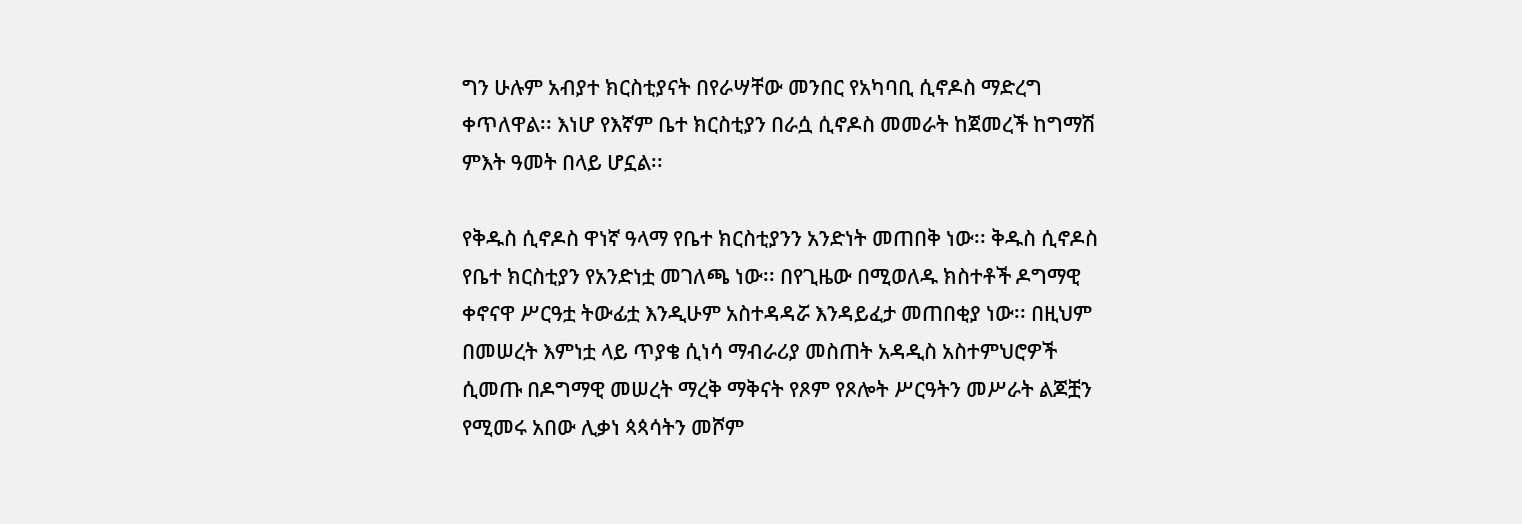ግን ሁሉም አብያተ ክርስቲያናት በየራሣቸው መንበር የአካባቢ ሲኖዶስ ማድረግ ቀጥለዋል፡፡ እነሆ የእኛም ቤተ ክርስቲያን በራሷ ሲኖዶስ መመራት ከጀመረች ከግማሽ ምእት ዓመት በላይ ሆኗል፡፡

የቅዱስ ሲኖዶስ ዋነኛ ዓላማ የቤተ ክርስቲያንን አንድነት መጠበቅ ነው፡፡ ቅዱስ ሲኖዶስ የቤተ ክርስቲያን የአንድነቷ መገለጫ ነው፡፡ በየጊዜው በሚወለዱ ክስተቶች ዶግማዊ ቀኖናዋ ሥርዓቷ ትውፊቷ እንዲሁም አስተዳዳሯ እንዳይፈታ መጠበቂያ ነው፡፡ በዚህም በመሠረት እምነቷ ላይ ጥያቄ ሲነሳ ማብራሪያ መስጠት አዳዲስ አስተምህሮዎች ሲመጡ በዶግማዊ መሠረት ማረቅ ማቅናት የጾም የጾሎት ሥርዓትን መሥራት ልጆቿን የሚመሩ አበው ሊቃነ ጳጳሳትን መሾም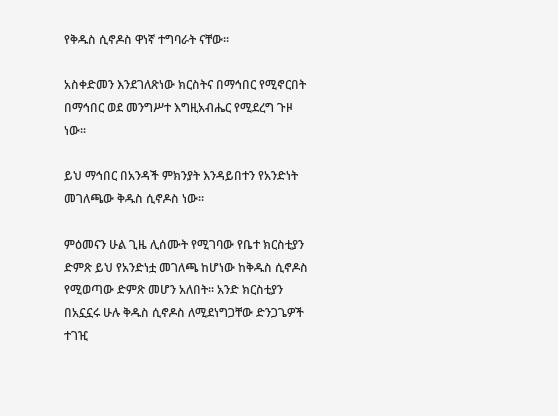የቅዱስ ሲኖዶስ ዋነኛ ተግባራት ናቸው፡፡

አስቀድመን እንደገለጽነው ክርስትና በማኅበር የሚኖርበት በማኅበር ወደ መንግሥተ እግዚአብሔር የሚደረግ ጉዞ ነው፡፡

ይህ ማኅበር በአንዳች ምክንያት እንዳይበተን የአንድነት መገለጫው ቅዱስ ሲኖዶስ ነው፡፡

ምዕመናን ሁል ጊዜ ሊሰሙት የሚገባው የቤተ ክርስቲያን ድምጽ ይህ የአንድነቷ መገለጫ ከሆነው ከቅዱስ ሲኖዶስ የሚወጣው ድምጽ መሆን አለበት፡፡ አንድ ክርስቲያን በአኗኗሩ ሁሉ ቅዱስ ሲኖዶስ ለሚደነግጋቸው ድንጋጌዎች ተገዢ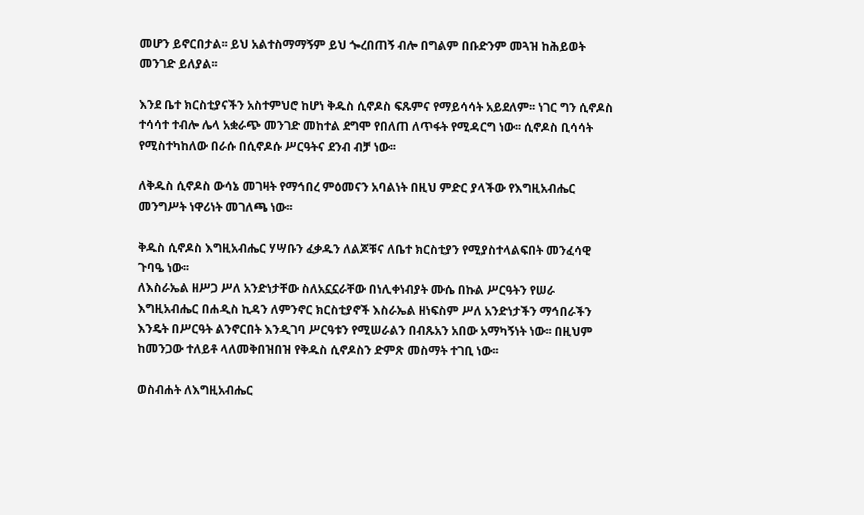መሆን ይኖርበታል፡፡ ይህ አልተስማማኝም ይህ ጐረበጠኝ ብሎ በግልም በቡድንም መጓዝ ከሕይወት መንገድ ይለያል፡፡

እንደ ቤተ ክርስቲያናችን አስተምህሮ ከሆነ ቅዱስ ሲኖዶስ ፍጹምና የማይሳሳት አይደለም፡፡ ነገር ግን ሲኖዶስ ተሳሳተ ተብሎ ሌላ አቋራጭ መንገድ መከተል ደግሞ የበለጠ ለጥፋት የሚዳርግ ነው፡፡ ሲኖዶስ ቢሳሳት የሚስተካከለው በራሱ በሲኖዶሱ ሥርዓትና ደንብ ብቻ ነው፡፡

ለቅዱስ ሲኖዶስ ውሳኔ መገዛት የማኅበረ ምዕመናን አባልነት በዚህ ምድር ያላችው የእግዚአብሔር መንግሥት ነዋሪነት መገለጫ ነው፡፡

ቅዱስ ሲኖዶስ እግዚአብሔር ሃሣቡን ፈቃዱን ለልጆቹና ለቤተ ክርስቲያን የሚያስተላልፍበት መንፈሳዊ ጉባዔ ነው፡፡
ለእስራኤል ዘሥጋ ሥለ አንድነታቸው ስለአኗኗራቸው በነሊቀነብያት ሙሴ በኩል ሥርዓትን የሠራ እግዚአብሔር በሐዲስ ኪዳን ለምንኖር ክርስቲያኖች እስራኤል ዘነፍስም ሥለ አንድነታችን ማኅበራችን እንዴት በሥርዓት ልንኖርበት እንዲገባ ሥርዓቱን የሚሠራልን በብጹአን አበው አማካኝነት ነው፡፡ በዚህም ከመንጋው ተለይቶ ላለመቅበዝበዝ የቅዱስ ሲኖዶስን ድምጽ መስማት ተገቢ ነው፡፡

ወስብሐት ለእግዚአብሔር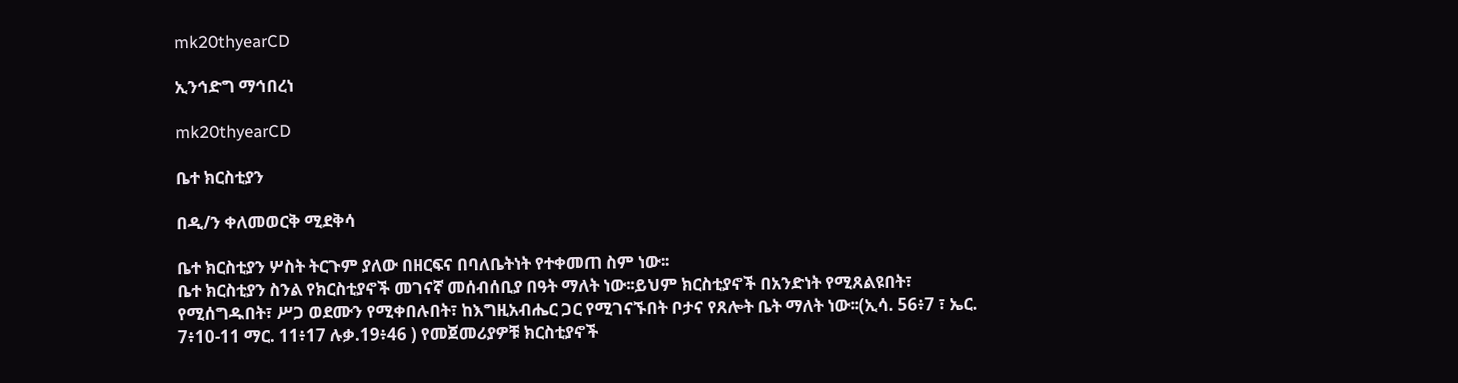mk20thyearCD

ኢንኅድግ ማኅበረነ

mk20thyearCD

ቤተ ክርስቲያን

በዲ/ን ቀለመወርቅ ሚደቅሳ

ቤተ ክርስቲያን ሦስት ትርጉም ያለው በዘርፍና በባለቤትነት የተቀመጠ ስም ነው፡፡
ቤተ ክርስቲያን ስንል የክርስቲያኖች መገናኛ መሰብሰቢያ በዓት ማለት ነው፡፡ይህም ክርስቲያኖች በአንድነት የሚጸልዩበት፣ የሚሰግዱበት፣ ሥጋ ወደሙን የሚቀበሉበት፣ ከእግዚአብሔር ጋር የሚገናኙበት ቦታና የጸሎት ቤት ማለት ነው፡፡(ኢሳ. 56፥7 ፣ ኤር. 7፥10-11 ማር. 11፥17 ሉቃ.19፥46 ) የመጀመሪያዎቹ ክርስቲያኖች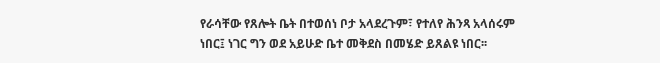የራሳቸው የጸሎት ቤት በተወሰነ ቦታ አላደረጉም፣ የተለየ ሕንጻ አላሰሩም ነበር፤ ነገር ግን ወደ አይሁድ ቤተ መቅደስ በመሄድ ይጸልዩ ነበር፡፡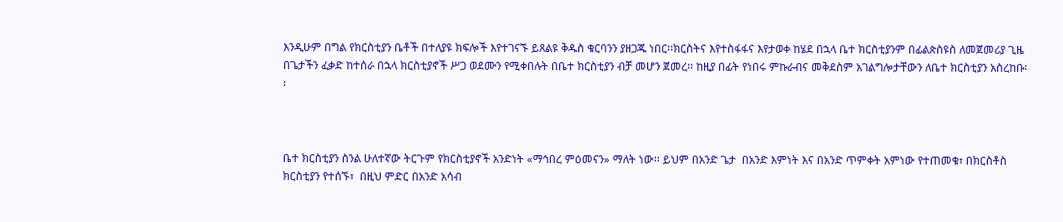እንዲሁም በግል የክርስቲያን ቤቶች በተለያዩ ክፍሎች እየተገናኙ ይጸልዩ ቅዱስ ቁርባንን ያዘጋጁ ነበር፡፡ክርስትና እየተስፋፋና እየታወቀ ከሄደ በኋላ ቤተ ክርስቲያንም በፊልጵስዩስ ለመጀመሪያ ጊዜ በጌታችን ፈቃድ ከተሰራ በኋላ ክርስቲያኖች ሥጋ ወደሙን የሚቀበሉት በቤተ ክርስቲያን ብቻ መሆን ጀመረ፡፡ ከዚያ በፊት የነበሩ ምኩራብና መቅደስም አገልግሎታቸውን ለቤተ ክርስቲያን አስረከቡ፡፡



ቤተ ክርስቲያን ስንል ሁለተኛው ትርጉም የክርስቲያኖች አንድነት «ማኅበረ ምዕመናን» ማለት ነው፡፡ ይህም በአንድ ጌታ  በአንድ እምነት እና በአንድ ጥምቀት አምነው የተጠመቁ፣ በክርስቶስ ክርስቲያን የተሰኙ፣  በዚህ ምድር በአንድ አሳብ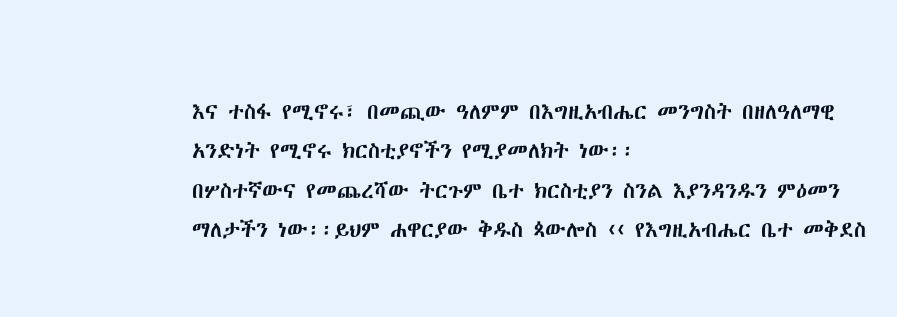እና ተስፋ የሚኖሩ፣ በመጪው ዓለምም በእግዚአብሔር መንግስት በዘለዓለማዊ አንድነት የሚኖሩ ክርስቲያኖችን የሚያመለክት ነው፡፡
በሦስተኛውና የመጨረሻው ትርጉም ቤተ ክርስቲያን ስንል እያንዳንዱን ምዕመን ማለታችን ነው፡፡ይህም ሐዋርያው ቅዱስ ጳውሎስ ‹‹ የእግዚአብሔር ቤተ መቅደስ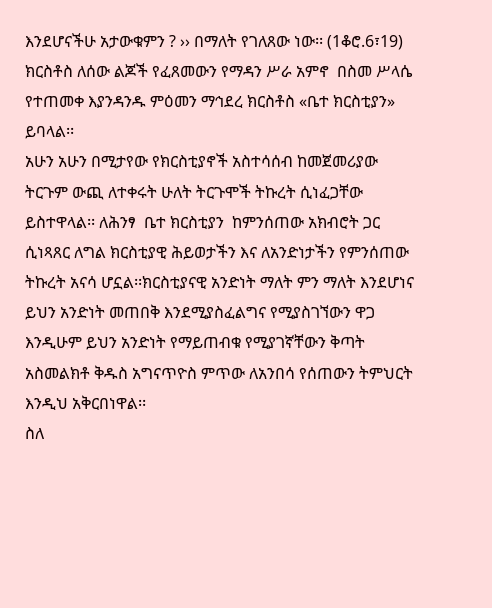እንደሆናችሁ አታውቁምን ? ›› በማለት የገለጸው ነው፡፡ (1ቆሮ.6፣19) ክርስቶስ ለሰው ልጆች የፈጸመውን የማዳን ሥራ አምኖ  በስመ ሥላሴ የተጠመቀ እያንዳንዱ ምዕመን ማኅደረ ክርስቶስ «ቤተ ክርስቲያን» ይባላል፡፡
አሁን አሁን በሚታየው የክርስቲያኖች አስተሳሰብ ከመጀመሪያው ትርጉም ውጪ ለተቀሩት ሁለት ትርጉሞች ትኩረት ሲነፈጋቸው ይስተዋላል፡፡ ለሕንፃ  ቤተ ክርስቲያን  ከምንሰጠው አክብሮት ጋር ሲነጻጸር ለግል ክርስቲያዊ ሕይወታችን እና ለአንድነታችን የምንሰጠው ትኩረት አናሳ ሆኗል፡፡ክርስቲያናዊ አንድነት ማለት ምን ማለት እንደሆነና ይህን አንድነት መጠበቅ እንደሚያስፈልግና የሚያስገኘውን ዋጋ እንዲሁም ይህን አንድነት የማይጠብቁ የሚያገኛቸውን ቅጣት አስመልክቶ ቅዱስ አግናጥዮስ ምጥው ለአንበሳ የሰጠውን ትምህርት እንዲህ አቅርበነዋል፡፡
ስለ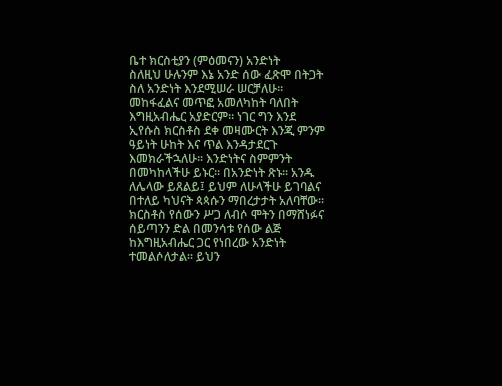ቤተ ክርስቲያን (ምዕመናን) አንድነት
ስለዚህ ሁሉንም እኔ አንድ ሰው ፈጽሞ በትጋት ስለ አንድነት እንደሚሠራ ሠርቻለሁ፡፡ መከፋፈልና መጥፎ አመለካከት ባለበት እግዚአብሔር አያድርም፡፡ ነገር ግን እንደ ኢየሱስ ክርስቶስ ደቀ መዛሙርት እንጂ ምንም ዓይነት ሁከት እና ጥል እንዳታደርጉ እመክራችኋለሁ፡፡ እንድነትና ስምምንት በመካከላችሁ ይኑር፡፡ በአንድነት ጽኑ፡፡ አንዱ ለሌላው ይጸልይ፤ ይህም ለሁላችሁ ይገባልና በተለይ ካህናት ጳጳሱን ማበረታታት አለባቸው፡፡
ክርስቶስ የሰውን ሥጋ ለብሶ ሞትን በማሸነፉና ሰይጣንን ድል በመንሳቱ የሰው ልጅ ከእግዚአብሔር ጋር የነበረው አንድነት ተመልሶለታል፡፡ ይህን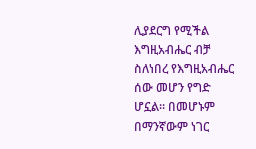ሊያደርግ የሚችል እግዚአብሔር ብቻ ስለነበረ የእግዚአብሔር ሰው መሆን የግድ ሆኗል፡፡ በመሆኑም በማንኛውም ነገር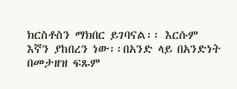ክርስቶስን ማክበር ይገባናል፡፡ እርሱም እኛን ያከበረን ነው፡፡በአንድ ላይ በአንድነት በመታዘዝ ፍጹም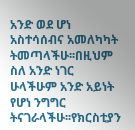አንድ ወደ ሆነ አስተሳሰብና አመለካካት ትመጣላችሁ፡፡በዚህም ስለ አንድ ነገር ሁላችሁም አንድ አይነት የሆነ ንግግር ትናገራላችሁ፡፡የክርስቲያን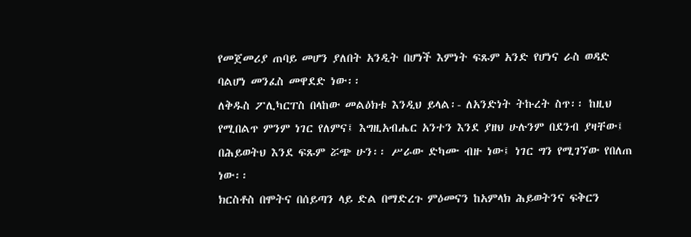የመጀመሪያ ጠባይ መሆን ያለበት አንዲት በሆነች እምነት ፍጹም አንድ የሆነና ራስ ወዳድ ባልሆነ መንፈስ መዋደድ ነው፡፡
ለቅዱስ ፖሊካርፐስ በላከው መልዕክቱ እንዲህ ይላል፡- ለአንድነት ትኩረት ስጥ፡፡ ከዚህ የሚበልጥ ምንም ነገር የለምና፤ እግዚአብሔር አንተን እንደ ያዘህ ሁሉንም በደንብ ያዛቸው፤ በሕይወትህ እንደ ፍጹም ሯጭ ሁን፡፡ ሥራው ድካሙ ብዙ ነው፤ ነገር ግን የሚገኘው የበለጠ ነው፡፡
ክርስቶስ በሞትና በሰይጣን ላይ ድል በማድረጉ ምዕመናን ከአምላክ ሕይወትንና ፍቅርን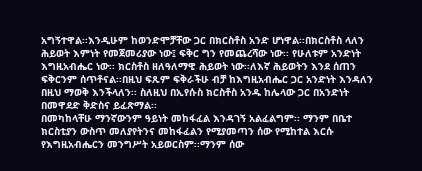አግኝተዋል፡፡እንዲሁም ከወንድሞቻቸው ጋር በክርስቶስ አንድ ሆነዋል፡፡በክርስቶስ ላለን ሕይወት እምነት የመጀመሪያው ነው፤ ፍቅር ግን የመጨረሻው ነው፡፡ የሁለቱም አንድነት እግዚአብሔር ነው፡፡ ክርስቶስ ዘለዓለማዊ ሕይወት ነው፡፡ለእኛ ሕይወትን እንደ ሰጠን ፍቅርንም ሰጥቶናል፡፡በዚህ ፍጹም ፍቅራችሁ ብቻ ከእግዚአብሔር ጋር አንድነት እንዳለን በዚህ ማወቅ እንችላለን፡፡ ስለዚህ በኢየሱስ ክርስቶስ አንዱ ከሌላው ጋር በአንድነት በመዋደድ ቅድስና ይፈጽማል፡፡
በመካከላቸሁ ማንኛውንም ዓይነት መከፋፈል እንዳገኝ አልፈልግም፡፡ ማንም በቤተ ክርስቲያን ውስጥ መለያየትንና መከፋፈልን የሚያመጣን ሰው የሚከተል እርሱ የእግዚአብሔርን መንግሥት አይወርስም፡፡ማንም ሰው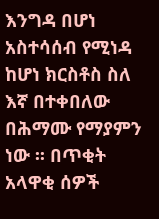እንግዳ በሆነ አስተሳሰብ የሚነዳ ከሆነ ክርስቶስ ስለ እኛ በተቀበለው በሕማሙ የማያምን ነው ፡፡ በጥቂት አላዋቂ ሰዎች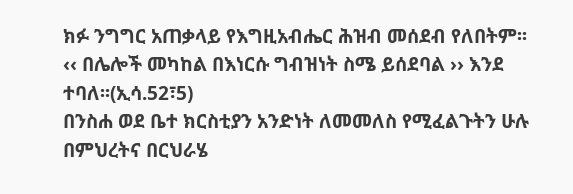ክፉ ንግግር አጠቃላይ የእግዚአብሔር ሕዝብ መሰደብ የለበትም፡፡ ‹‹ በሌሎች መካከል በእነርሱ ግብዝነት ስሜ ይሰደባል ›› እንደ ተባለ፡፡(ኢሳ.52፣5)
በንስሐ ወደ ቤተ ክርስቲያን አንድነት ለመመለስ የሚፈልጉትን ሁሉ በምህረትና በርህራሄ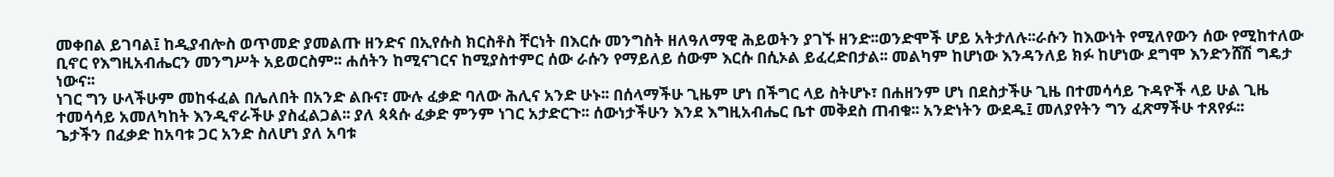መቀበል ይገባል፤ ከዲያብሎስ ወጥመድ ያመልጡ ዘንድና በኢየሱስ ክርስቶስ ቸርነት በእርሱ መንግስት ዘለዓለማዊ ሕይወትን ያገኙ ዘንድ፡፡ወንድሞች ሆይ አትታለሉ፡፡ራሱን ከእውነት የሚለየውን ሰው የሚከተለው ቢኖር የእግዚአብሔርን መንግሥት አይወርስም፡፡ ሐሰትን ከሚናገርና ከሚያስተምር ሰው ራሱን የማይለይ ሰውም እርሱ በሲኦል ይፈረድበታል፡፡ መልካም ከሆነው እንዳንለይ ክፉ ከሆነው ደግሞ እንድንሸሽ ግዴታ ነውና፡፡
ነገር ግን ሁላችሁም መከፋፈል በሌለበት በአንድ ልቡና፣ ሙሉ ፈቃድ ባለው ሕሊና አንድ ሁኑ፡፡ በሰላማችሁ ጊዜም ሆነ በችግር ላይ ስትሆኑ፣ በሐዘንም ሆነ በደስታችሁ ጊዜ በተመሳሳይ ጉዳዮች ላይ ሁል ጊዜ ተመሳሳይ አመለካከት እንዲኖራችሁ ያስፈልጋል፡፡ ያለ ጳጳሱ ፈቃድ ምንም ነገር አታድርጉ፡፡ ሰውነታችሁን እንደ እግዚአብሔር ቤተ መቅደስ ጠብቁ፡፡ አንድነትን ውደዱ፤ መለያየትን ግን ፈጽማችሁ ተጸየፉ፡፡
ጌታችን በፈቃድ ከአባቱ ጋር አንድ ስለሆነ ያለ አባቱ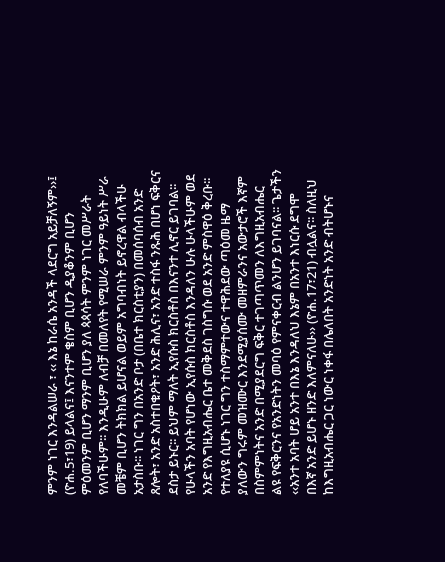ምንም ነገር እንዳልሠራ ፣ ‹‹ እኔ ከራሴ አንዳች ላደርግ አይቻለኝም››፤   (ዮሐ.5፣19) ይላልና፤ እናንተም ቄስም ቢሆን ዲያቆንም ቢሆን ምዕመንም ቢሆን ማንም ቢሆን ያለ ጳጳሳት ምንም ነገር መሥራት የለባችሁም፡፡ እንዲሁም ለብቻ በመለየት የሚሠራ ምንም ዓይነት ሥራ መቼም ቢሆን ትክክል ይሆናል ወይም አግባብነት ይኖረዋል ብላችሁ አታስቡ፡፡ ነገር ግን በአንድ ቦታ (በቤተ ክርስቲያን) በመሰባሰብ አንድ ጸሎት፣ አንድ አስተበቁዖት፣ አንድ ሕሊና፣ አንድ ተስፋ ንጹሕ በሆነ ፍቅርና ደስታ ይኑር፡፡ ይህም ማለት ኢየሱስ ክርስቶስ በእናንተ ሊኖር ይገባል፡፡ የሁላችን አባት የሆነው ኢየሱስ ክርስቶስ እንዳለን ሁሉ ሁላችሁም ወደ አንድ የእግዚአብሔር ቤተ መቅደስ ገስግሱ ወደ አንድ ምስዋዕ ቅረቡ፡፡
የተለያዩ ሲሆኑ ነገር ግን ተስማምተውና ተዋሕደው ጣዕመ ዜማ ያለውን ግሩም መዝሙር እንደሚያሰሙ መዘምራንና አውታሮች እኛም በስምምነትና አንድ በሚያደርግ ፍቅር ተገጣጥመን ለእግዚአብሔር ልዩ የፍቅርንና የአንድነትን መባዕ የምናቀርብ ልንሆን ይገባናል፡፡ ጌታችን ‹‹አንተ አባት ሆይ አንተ በእኔ እንዳለህ እኔም በአንተ እነርሱ ደግሞ በእኛ አንድ ይሆኑ ዘንድ እለምናለሁ›› (ዮሐ.17፣21) ብሏልና፡፡ ስለዚህ ከእግዚአብሔር ጋር ነውር ነቀፋ በሌለበት አንድነት አንድ ብትሆኑና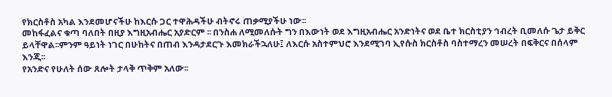የክርስቶስ አካል እንደመሆናችሁ ከእርሱ ጋር ተዋሕዳችሁ ብትኖሩ ጠቃሚያችሁ ነው፡፡
መከፋፈልና ቁጣ ባለበት በዚያ እግዚአብሔር አያድርም ፡፡ በንስሐ ለሚመለሱት ግን በእውነት ወደ እግዚአብሔር አንድነትና ወደ ቤተ ክርስቲያን ኅብረት ቢመለሱ ጌታ ይቅር ይላቸዋል፡፡ምንም ዓይነት ነገር በሁከትና በጠብ እንዳታደርጉ እመክራችኋለሁ፤ ለእርሱ አስተምህሮ እንደሚገባ ኢየሱስ ክርስቶስ ባስተማረን መሠረት በፍቅርና በሰላም እንጂ፡፡
የአንድና የሁለት ሰው ጸሎት ታላቅ ጥቅም አለው፡፡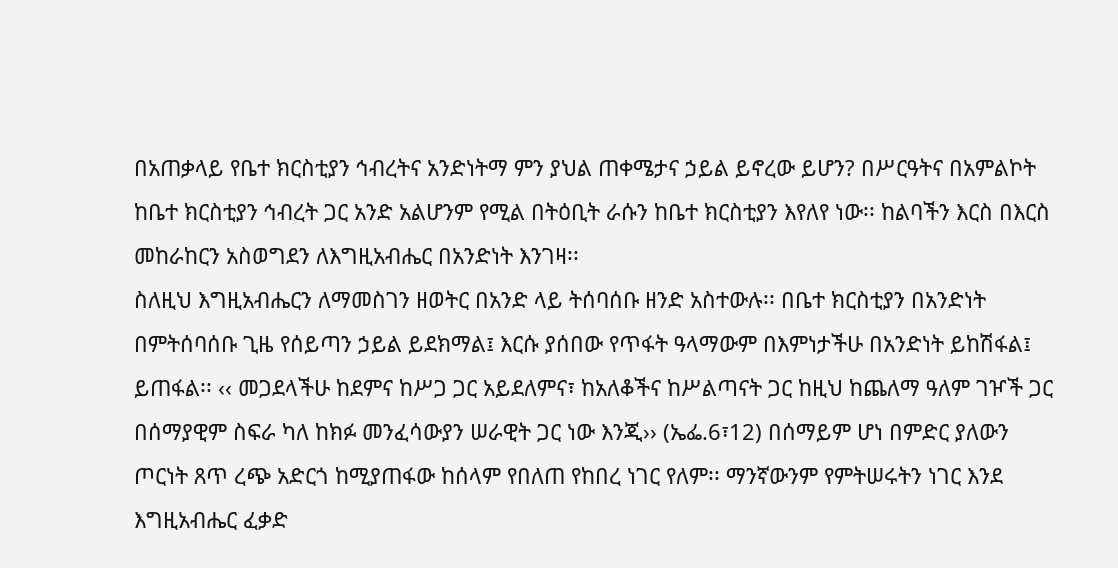በአጠቃላይ የቤተ ክርስቲያን ኅብረትና አንድነትማ ምን ያህል ጠቀሜታና ኃይል ይኖረው ይሆን? በሥርዓትና በአምልኮት ከቤተ ክርስቲያን ኅብረት ጋር አንድ አልሆንም የሚል በትዕቢት ራሱን ከቤተ ክርስቲያን እየለየ ነው፡፡ ከልባችን እርስ በእርስ መከራከርን አስወግደን ለእግዚአብሔር በአንድነት እንገዛ፡፡
ስለዚህ እግዚአብሔርን ለማመስገን ዘወትር በአንድ ላይ ትሰባሰቡ ዘንድ አስተውሉ፡፡ በቤተ ክርስቲያን በአንድነት በምትሰባሰቡ ጊዜ የሰይጣን ኃይል ይደክማል፤ እርሱ ያሰበው የጥፋት ዓላማውም በእምነታችሁ በአንድነት ይከሽፋል፤ ይጠፋል፡፡ ‹‹ መጋደላችሁ ከደምና ከሥጋ ጋር አይደለምና፣ ከአለቆችና ከሥልጣናት ጋር ከዚህ ከጨለማ ዓለም ገዦች ጋር በሰማያዊም ስፍራ ካለ ከክፉ መንፈሳውያን ሠራዊት ጋር ነው እንጂ›› (ኤፌ.6፣12) በሰማይም ሆነ በምድር ያለውን ጦርነት ጸጥ ረጭ አድርጎ ከሚያጠፋው ከሰላም የበለጠ የከበረ ነገር የለም፡፡ ማንኛውንም የምትሠሩትን ነገር እንደ እግዚአብሔር ፈቃድ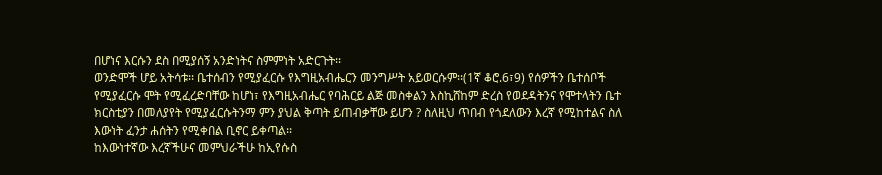በሆነና እርሱን ደስ በሚያሰኝ አንድነትና ስምምነት አድርጉት፡፡
ወንድሞች ሆይ አትሳቱ፡፡ ቤተሰብን የሚያፈርሱ የእግዚአብሔርን መንግሥት አይወርሱም፡፡(1ኛ ቆሮ.6፣9) የሰዎችን ቤተሰቦች የሚያፈርሱ ሞት የሚፈረድባቸው ከሆነ፣ የእግዚአብሔር የባሕርይ ልጅ መስቀልን እስኪሸከም ድረስ የወደዳትንና የሞተላትን ቤተ ክርስቲያን በመለያየት የሚያፈርሱትንማ ምን ያህል ቅጣት ይጠብቃቸው ይሆን ? ስለዚህ ጥበብ የጎደለውን እረኛ የሚከተልና ስለ እውነት ፈንታ ሐሰትን የሚቀበል ቢኖር ይቀጣል፡፡
ከእውነተኛው እረኛችሁና መምህራችሁ ከኢየሱስ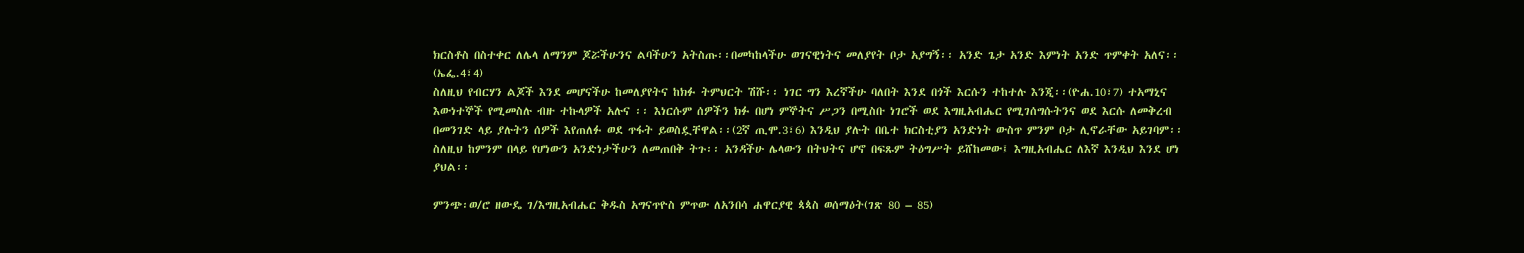ክርስቶስ በስተቀር ለሌላ ለማንም ጆሯችሁንና ልባችሁን አትስጡ፡፡በመካከላችሁ ወገናዊነትና መለያየት ቦታ አያግኝ፡፡ አንድ ጌታ አንድ እምነት አንድ ጥምቀት አለና፡፡(ኤፌ.4፣4)
ስለዚህ የብርሃን ልጆች እንደ መሆናችሁ ከመለያየትና ከክፉ ትምህርት ሽሹ፡፡ ነገር ግን እረኛችሁ ባለበት እንደ በጎች እርሱን ተከተሉ እንጂ፡፡(ዮሐ.10፣7) ተአማኒና እውነተኞች የሚመስሉ ብዙ ተኩላዎች አሉና ፡፡ እነርሱም ሰዎችን ክፉ በሆነ ምኞትና ሥጋን በሚስቡ ነገሮች ወደ እግዚአብሔር የሚገሰግሱትንና ወደ እርሱ ለመቅረብ በመንገድ ላይ ያሉትን ሰዎች እየጠለፉ ወደ ጥፋት ይወስዷቸዋል፡፡(2ኛ ጢሞ.3፣6) እንዲህ ያሉት በቤተ ክርስቲያን አንድነት ውስጥ ምንም ቦታ ሊኖራቸው አይገባም፡፡ ስለዚህ ከምንም በላይ የሆነውን አንድነታችሁን ለመጠበቅ ትጉ፡፡ አንዳችሁ ሌላውን በትህትና ሆኖ በፍጹም ትዕግሥት ይሸከመው፤ እግዚአብሔር ለእኛ እንዲህ እንደ ሆነ ያህል፡፡

ምንጭ፡ወ/ሮ ዘውዴ ገ/እግዚአብሔር ቅዱስ አግናጥዮስ ምጥው ለአንበሳ ሐዋርያዊ ጳጳስ ወሰማዕት(ገጽ 80 – 85)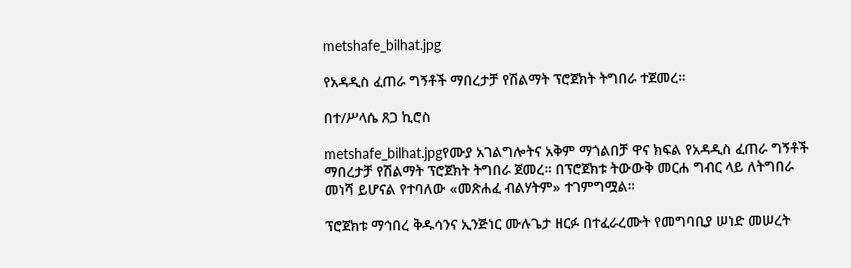metshafe_bilhat.jpg

የአዳዲስ ፈጠራ ግኝቶች ማበረታቻ የሽልማት ፕሮጀክት ትግበራ ተጀመረ።

በተ/ሥላሴ ጸጋ ኪሮስ

metshafe_bilhat.jpgየሙያ አገልግሎትና አቅም ማጎልበቻ ዋና ክፍል የአዳዲስ ፈጠራ ግኝቶች ማበረታቻ የሽልማት ፕሮጀክት ትግበራ ጀመረ። በፕሮጀክቱ ትውውቅ መርሐ ግብር ላይ ለትግበራ መነሻ ይሆናል የተባለው «መጽሐፈ ብልሃትም» ተገምግሟል።

ፕሮጀክቱ ማኅበረ ቅዱሳንና ኢንጅነር ሙሉጌታ ዘርፉ በተፈራረሙት የመግባቢያ ሠነድ መሠረት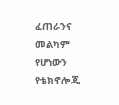ፈጠራንና መልካም የሆነውን የቴክኖሎጂ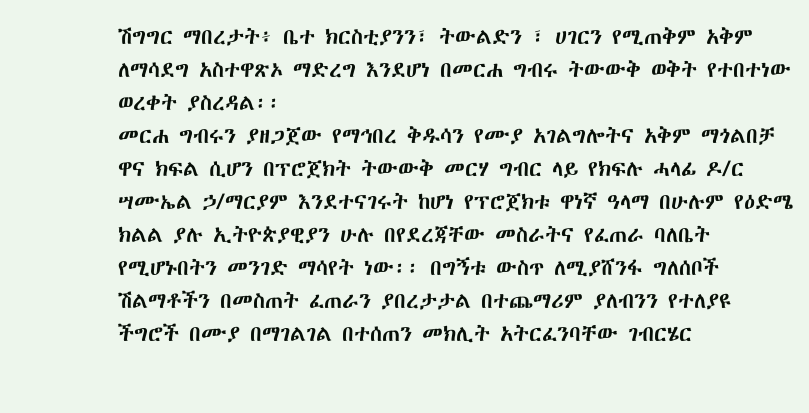ሽግግር ማበረታት፥ ቤተ ክርስቲያንን፣ ትውልድን ፣ ሀገርን የሚጠቅም አቅም ለማሳደግ አስተዋጽኦ ማድረግ እንደሆነ በመርሐ ግብሩ ትውውቅ ወቅት የተበተነው ወረቀት ያስረዳል፡፡
መርሐ ግብሩን ያዘጋጀው የማኅበረ ቅዱሳን የሙያ አገልግሎትና አቅም ማጎልበቻ ዋና ክፍል ሲሆን በፕሮጀክት ትውውቅ መርሃ ግብር ላይ የክፍሉ ሓላፊ ዶ/ር ሣሙኤል ኃ/ማርያም እንደተናገሩት ከሆነ የፕሮጀክቱ ዋነኛ ዓላማ በሁሉም የዕድሜ ክልል ያሉ ኢትዮጵያዊያን ሁሉ በየደረጃቸው መስራትና የፈጠራ ባለቤት የሚሆኑበትን መንገድ ማሳየት ነው፡፡ በግኝቱ ውስጥ ለሚያሸንፋ ግለሰቦች ሽልማቶችን በመስጠት ፈጠራን ያበረታታል በተጨማሪም ያለብንን የተለያዩ ችግሮች በሙያ በማገልገል በተሰጠን መክሊት አትርፈንባቸው ገብርሄር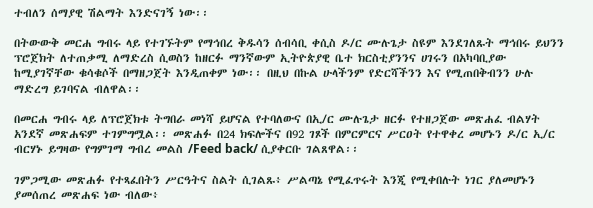ተብለን ሰማያዊ ሽልማት እንድናገኝ ነው፡፡

በትውውቅ መርሐ ግብሩ ላይ የተገኙትም የማኅበረ ቅዱሳን ሰብሳቢ ቀሲስ ዶ/ር ሙሉጌታ ስዩም እንደገለጹት ማኅበሩ ይህንን ፕሮጀክት ለተጠቃሚ ለማድረስ ሲወስን ከዘርፉ ማንኛውም ኢትዮጵያዊ ቤተ ክርስቲያንንና ሀገሩን በአካባቢያው ከሚያገኛቸው ቁሳቁሶች በማዘጋጀት እንዲጠቀም ነው፡፡ በዚህ በኩል ሁላችንም የድርሻችንን እና የሚጠበቅብንን ሁሉ ማድረግ ይገባናል ብለዋል፡፡

በመርሐ ግብሩ ላይ ለፕሮጀክቱ ትግበራ መነሻ ይሆናል የተባለውና በኢ/ር ሙሉጌታ ዘርፉ የተዘጋጀው መጽሐፈ ብልሃት አንደኛ መጽሐፍም ተገምግሟል፡፡ መጽሐፉ በ24 ክፍሎችና በ92 ገጾች በምርምርና ሥርዐት የተዋቀረ መሆኑን ዶ/ር ኢ/ር ብርሃኑ ይግዛው የግምገማ ግብረ መልስ /Feed back/ ሲያቀርቡ ገልጸዋል፡፡

ገምጋሚው መጽሐፉ የተጻፈበትን ሥርዓትና ስልት ሲገልጹ፥ ሥልጣኔ የሚፈጥሩት እንጂ የሚቀበሉት ነገር ያለመሆኑን ያመሰጠረ መጽሐፍ ነው ብለው፥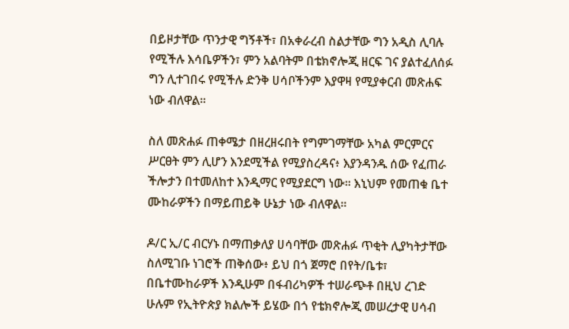በይዞታቸው ጥንታዊ ግኝቶች፣ በአቀራረብ ስልታቸው ግን አዲስ ሊባሉ የሚችሉ እሳቤዎችን፣ ምን አልባትም በቴክኖሎጂ ዘርፍ ገና ያልተፈለሰፉ ግን ሊተገበሩ የሚችሉ ድንቅ ሀሳቦችንም እያዋዛ የሚያቀርብ መጽሐፍ ነው ብለዋል፡፡

ስለ መጽሐፉ ጠቀሜታ በዘረዘሩበት የግምገማቸው አካል ምርምርና ሥርፀት ምን ሊሆን እንደሚችል የሚያስረዳና፥ እያንዳንዱ ሰው የፈጠራ ችሎታን በተመለከተ እንዲማር የሚያደርግ ነው፡፡ እኒህም የመጠቁ ቤተ ሙከራዎችን በማይጠይቅ ሁኔታ ነው ብለዋል፡፡

ዶ/ር ኢ/ር ብርሃኑ በማጠቃለያ ሀሳባቸው መጽሐፉ ጥቂት ሊያካትታቸው ስለሚገቡ ነገሮች ጠቅሰው፥ ይህ በጎ ጀማሮ በየት/ቤቱ፣ በቤተሙከራዎች እንዲሁም በፋብሪካዎች ተሠራጭቶ በዚህ ረገድ ሁሉም የኢትዮጵያ ክልሎች ይሄው በጎ የቴክኖሎጂ መሠረታዊ ሀሳብ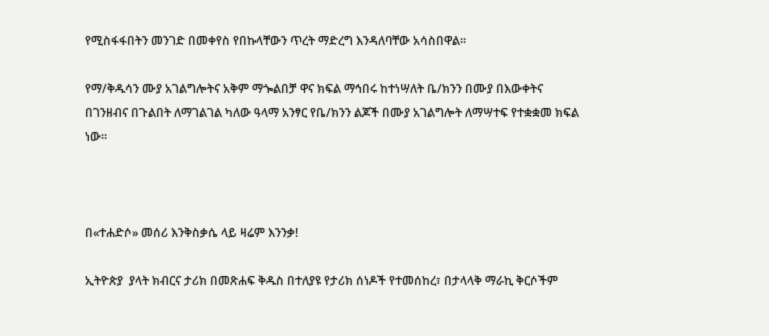የሚስፋፋበትን መንገድ በመቀየስ የበኩላቸውን ጥረት ማድረግ እንዳለባቸው አሳስበዋል፡፡

የማ/ቅዱሳን ሙያ አገልግሎትና አቅም ማጐልበቻ ዋና ክፍል ማኅበሩ ከተነሣለት ቤ/ክንን በሙያ በእውቀትና በገንዘብና በጉልበት ለማገልገል ካለው ዓላማ አንፃር የቤ/ክንን ልጆች በሙያ አገልግሎት ለማሣተፍ የተቋቋመ ክፍል ነው፡፡



በ«ተሐድሶ» መሰሪ እንቅስቃሴ ላይ ዛሬም እንንቃ!

ኢትዮጵያ  ያላት ክብርና ታሪክ በመጽሐፍ ቅዱስ በተለያዩ የታሪክ ሰነዶች የተመሰከረ፣ በታላላቅ ማራኪ ቅርሶችም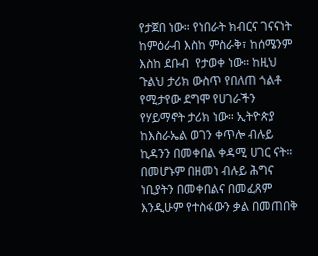የታጀበ ነው። የነበራት ክብርና ገናናነት ከምዕራብ እስከ ምስራቅ፣ ከሰሜንም እስከ ደቡብ  የታወቀ ነው። ከዚህ ጉልህ ታሪክ ውስጥ የበለጠ ጎልቶ የሚታየው ደግሞ የሀገራችን የሃይማኖት ታሪክ ነው። ኢትዮጵያ ከእስራኤል ወገን ቀጥሎ ብሉይ ኪዳንን በመቀበል ቀዳሚ ሀገር ናት። በመሆኑም በዘመነ ብሉይ ሕግና ነቢያትን በመቀበልና በመፈጸም እንዲሁም የተስፋውን ቃል በመጠበቅ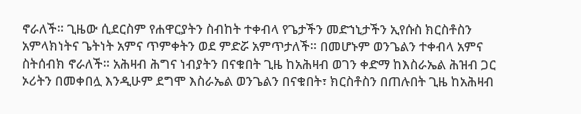ኖራለች። ጊዜው ሲደርስም የሐዋርያትን ስብከት ተቀብላ የጌታችን መድኀኒታችን ኢየሱስ ክርስቶስን አምላክነትና ጌትነት አምና ጥምቀትን ወደ ምድሯ አምጥታለች። በመሆኑም ወንጌልን ተቀብላ አምና ስትሰብክ ኖራለች። አሕዛብ ሕግና ነብያትን በናቁበት ጊዜ ከአሕዛብ ወገን ቀድማ ከእስራኤል ሕዝብ ጋር ኦሪትን በመቀበሏ እንዲሁም ደግሞ እስራኤል ወንጌልን በናቁበት፣ ክርስቶስን በጠሉበት ጊዜ ከአሕዛብ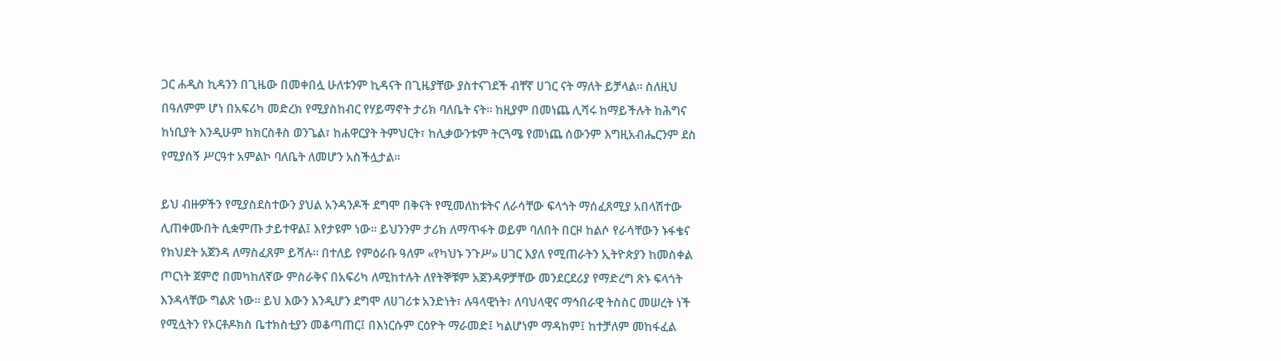ጋር ሐዲስ ኪዳንን በጊዜው በመቀበሏ ሁለቱንም ኪዳናት በጊዜያቸው ያስተናገደች ብቸኛ ሀገር ናት ማለት ይቻላል። ስለዚህ በዓለምም ሆነ በአፍሪካ መድረክ የሚያስከብር የሃይማኖት ታሪክ ባለቤት ናት። ከዚያም በመነጨ ሊሻሩ ከማይችሉት ከሕግና ከነቢያት እንዲሁም ከክርስቶስ ወንጌል፣ ከሐዋርያት ትምህርት፣ ከሊቃውንቱም ትርጓሜ የመነጨ ሰውንም እግዚአብሔርንም ደስ የሚያሰኝ ሥርዓተ አምልኮ ባለቤት ለመሆን አስችሏታል።

ይህ ብዙዎችን የሚያስደስተውን ያህል አንዳንዶች ደግሞ በቅናት የሚመለከቱትና ለራሳቸው ፍላጎት ማሰፈጸሚያ አበላሽተው ሊጠቀሙበት ሲቋምጡ ታይተዋል፤ እየታዩም ነው። ይህንንም ታሪክ ለማጥፋት ወይም ባለበት በርዞ ከልሶ የራሳቸውን ኑፋቄና የክህደት አጀንዳ ለማስፈጸም ይሻሉ። በተለይ የምዕራቡ ዓለም «የካህኑ ንጉሥ» ሀገር እያለ የሚጠራትን ኢትዮጵያን ከመስቀል ጦርነት ጀምሮ በመካከለኛው ምስራቅና በአፍሪካ ለሚከተሉት ለየትኞቹም አጀንዳዎቻቸው መንደርደሪያ የማድረግ ጽኑ ፍላጎት እንዳላቸው ግልጽ ነው። ይህ እውን እንዲሆን ደግሞ ለሀገሪቱ አንድነት፣ ሉዓላዊነት፣ ለባህላዊና ማኅበራዊ ትስስር መሠረት ነች የሚሏትን የኦርቶዶክስ ቤተክስቲያን መቆጣጠር፤ በእነርሱም ርዕዮት ማራመድ፤ ካልሆነም ማዳከም፤ ከተቻለም መከፋፈል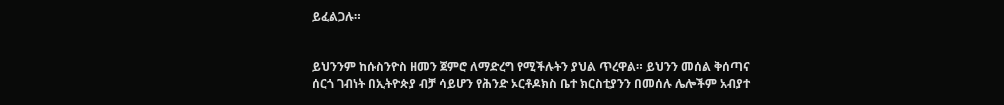ይፈልጋሉ።


ይህንንም ከሱስንዮስ ዘመን ጀምሮ ለማድረግ የሚችሉትን ያህል ጥረዋል። ይህንን መሰል ቅሰጣና ሰርጎ ገብነት በኢትዮጵያ ብቻ ሳይሆን የሕንድ ኦርቶዶክስ ቤተ ክርስቲያንን በመሰሉ ሌሎችም አብያተ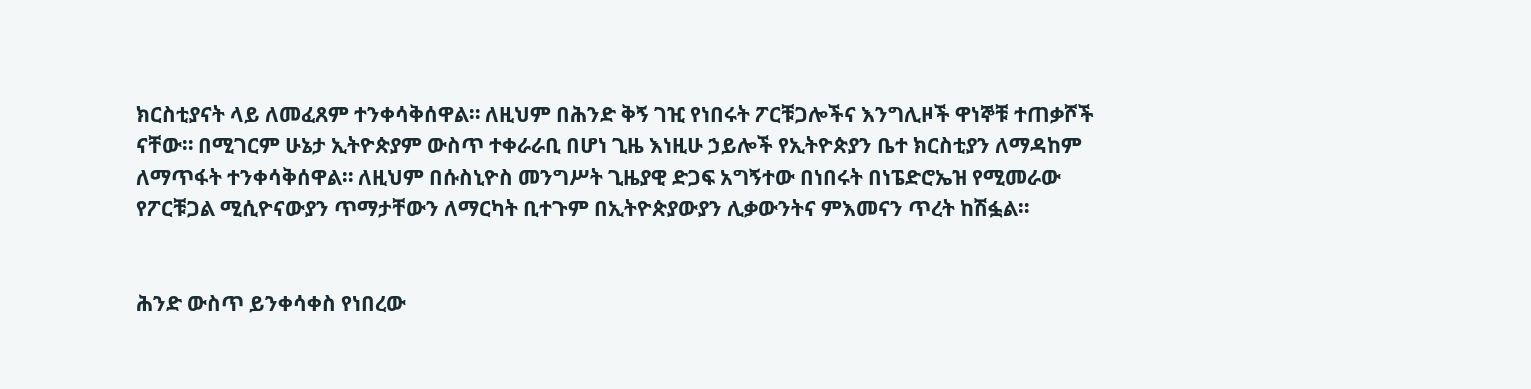ክርስቲያናት ላይ ለመፈጸም ተንቀሳቅሰዋል። ለዚህም በሕንድ ቅኝ ገዢ የነበሩት ፖርቹጋሎችና እንግሊዞች ዋነኞቹ ተጠቃሾች ናቸው። በሚገርም ሁኔታ ኢትዮጵያም ውስጥ ተቀራራቢ በሆነ ጊዜ እነዚሁ ኃይሎች የኢትዮጵያን ቤተ ክርስቲያን ለማዳከም ለማጥፋት ተንቀሳቅሰዋል። ለዚህም በሱስኒዮስ መንግሥት ጊዜያዊ ድጋፍ አግኝተው በነበሩት በነፔድሮኤዝ የሚመራው የፖርቹጋል ሚሲዮናውያን ጥማታቸውን ለማርካት ቢተጉም በኢትዮጵያውያን ሊቃውንትና ምእመናን ጥረት ከሽፏል።


ሕንድ ውስጥ ይንቀሳቀስ የነበረው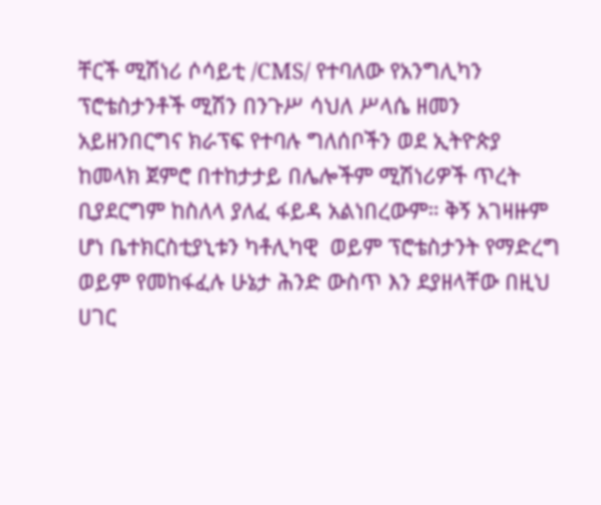ቸርች ሚሽነሪ ሶሳይቲ /CMS/ የተባለው የአንግሊካን ፕሮቴስታንቶች ሚሽን በንጉሥ ሳህለ ሥላሴ ዘመን አይዘንበርግና ክራፕፍ የተባሉ ግለሰቦችን ወደ ኢትዮጵያ ከመላክ ጀምሮ በተከታታይ በሌሎችም ሚሽነሪዎች ጥረት ቢያደርግም ከስለላ ያለፈ ፋይዳ አልነበረውም። ቅኝ አገዛዙም ሆነ ቤተክርስቲያኒቱን ካቶሊካዊ  ወይም ፕሮቴስታንት የማድረግ ወይም የመከፋፈሉ ሁኔታ ሕንድ ውስጥ እን ደያዘላቸው በዚህ ሀገር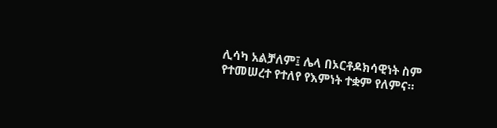ሊሳካ አልቻለም፤ ሌላ በኦርቶዶክሳዊነት ስም የተመሠረተ የተለየ የእምነት ተቋም የለምና።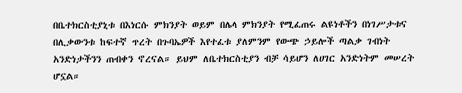በቤተክርስቲያኒቱ በእነርሱ ምክንያት ወይም በሌላ ምክንያት የሚፈጠሩ ልዩነቶችን በነገሥታቱና በሊቃውንቱ ከፍተኛ ጥረት በጉባኤዎች እየተፈቱ ያለምንም የውጭ ኃይሎች ጣልቃ ገብነት አንድነታችንን ጠብቀን ኖረናል። ይህም ለቤተክርስቲያን ብቻ ሳይሆን ለሀገር አንድነትም መሠረት ሆኗል።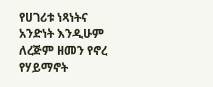የሀገሪቱ ነጻነትና አንድነት እንዲሁም ለረጅም ዘመን የኖረ የሃይማኖት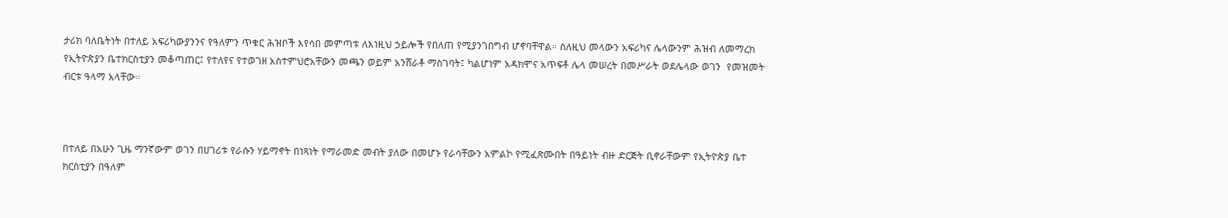ታሪክ ባለቤትነት በተለይ አፍሪካውያንንና የዓለምን ጥቁር ሕዝቦች እየሳበ መምጣቱ ለእነዚህ ኃይሎች የበለጠ የሚያንገበግብ ሆኖባቸዋል። ስለዚህ መላውን አፍሪካና ሌላውንም ሕዝብ ለመማረክ የኢትዮጵያን ቤተክርስቲያን መቆጣጠር፤ የተለየና የተወገዘ አስተምህሮአቸውን መጫን ወይም አንሸራቶ ማስገባት፤ ካልሆነም አዳክሞና አጥፍቶ ሌላ መሠረት በመሥራት ወደሌላው ወገን  የመዝመት ብርቱ ዓላማ አላቸው።



በተለይ በአሁን ጊዜ ማንኛውም ወገን በሀገሪቱ የራሱን ሃይማኖት በነጻነት የማራመድ መብት ያለው በመሆኑ የራሳቸውን አምልኮ የሚፈጽሙበት በዓይነት ብዙ ድርጅት ቢኖራቸውም የኢትዮጵያ ቤተ ክርስቲያን በዓለም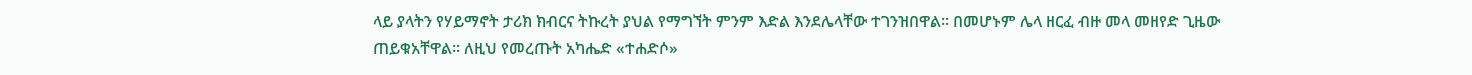ላይ ያላትን የሃይማኖት ታሪክ ክብርና ትኩረት ያህል የማግኘት ምንም እድል እንደሌላቸው ተገንዝበዋል። በመሆኑም ሌላ ዘርፈ ብዙ መላ መዘየድ ጊዜው ጠይቁአቸዋል። ለዚህ የመረጡት አካሔድ «ተሐድሶ»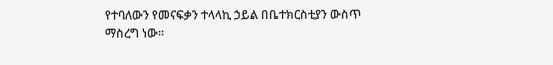የተባለውን የመናፍቃን ተላላኪ ኃይል በቤተክርስቲያን ውስጥ ማስረግ ነው።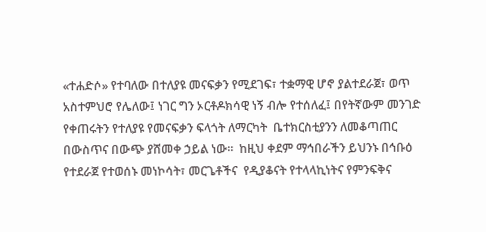«ተሐድሶ» የተባለው በተለያዩ መናፍቃን የሚደገፍ፣ ተቋማዊ ሆኖ ያልተደራጀ፣ ወጥ አስተምህሮ የሌለው፤ ነገር ግን ኦርቶዶክሳዊ ነኝ ብሎ የተሰለፈ፤ በየትኛውም መንገድ የቀጠሩትን የተለያዩ የመናፍቃን ፍላጎት ለማርካት  ቤተክርስቲያንን ለመቆጣጠር በውስጥና በውጭ ያሸመቀ ኃይል ነው።  ከዚህ ቀደም ማኅበራችን ይህንኑ በኅቡዕ የተደራጀ የተወሰኑ መነኮሳት፣ መርጌቶችና  የዲያቆናት የተላላኪነትና የምንፍቅና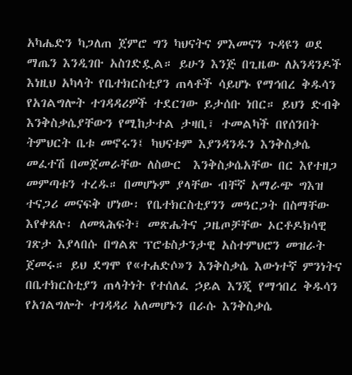አካሔድን ካጋለጠ ጀምሮ ግን ካህናትና ምእመናን ጉዳዩን ወደ ማጤን እንዲገቡ አስገድዷል። ይሁን እንጅ በጊዜው ለአንዳንዶች እነዚህ አካላት የቤተክርስቲያን ጠላቶች ሳይሆኑ የማኅበረ ቅዱሳን የአገልግሎት ተገዳዳሪዎች ተደርገው ይታሰቡ ነበር። ይህን ድብቅ እንቅስቃሴያቸውን የሚከታተል ታዛቢ፣ ተመልካች በየሰንበት ትምህርት ቤቱ መኖሩን፤ ካህናቱም እያንዳንዱን እንቅስቃሴ መፈተሽ በመጀመራቸው ለስውር  እንቅስቃሴአቸው በር እየተዘጋ መምጣቱን ተረዱ። በመሆኑም ያላቸው ብቸኛ አማራጭ ግእዝ ተናጋሪ መናፍቅ ሆነው፡ የቤተክርስቲያንን መዓርጋት በስማቸው እየቀጸሉ፡ ለመጻሕፍት፣ መጽሔትና ጋዜጦቻቸው ኦርቶዶክሳዊ ገጽታ እያላበሱ በግልጽ ፕሮቴስታንታዊ አስተምህሮን መዝራት ጀመሩ። ይህ ደግሞ የ«ተሐድሶ»ን እንቅስቃሴ እውነተኛ ምንነትና በቤተክርስቲያን ጠላትነት የተሰለፈ ኃይል እንጂ የማኅበረ ቅዱሳን የአገልግሎት ተገዳዳሪ አለመሆኑን በራሱ እንቅስቃሴ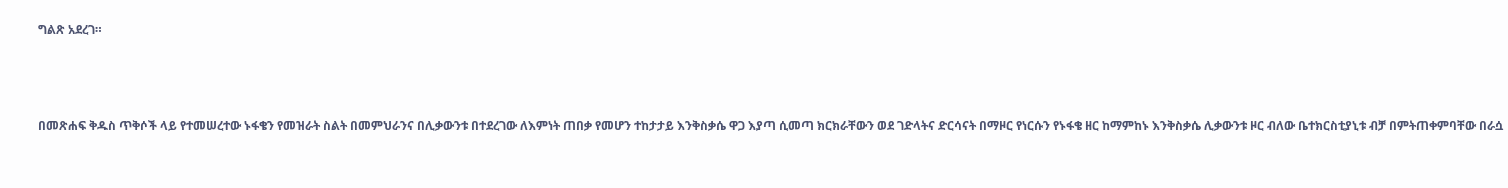ግልጽ አደረገ።



በመጽሐፍ ቅዱስ ጥቅሶች ላይ የተመሠረተው ኑፋቄን የመዝራት ስልት በመምህራንና በሊቃውንቱ በተደረገው ለእምነት ጠበቃ የመሆን ተከታታይ እንቅስቃሴ ዋጋ እያጣ ሲመጣ ክርክራቸውን ወደ ገድላትና ድርሳናት በማዞር የነርሱን የኑፋቄ ዘር ከማምከኑ እንቅስቃሴ ሊቃውንቱ ዞር ብለው ቤተክርስቲያኒቱ ብቻ በምትጠቀምባቸው በራሷ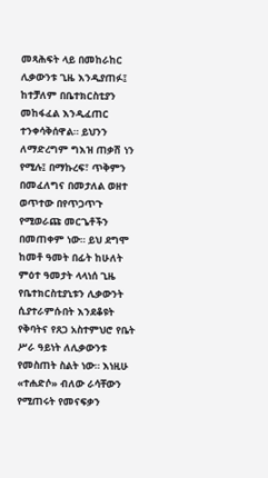መጻሕፍት ላይ በመከራከር ሊቃውንቱ ጊዜ እንዲያጠፉ፤ ከተቻለም በቤተክርስቲያን መከፋፈል እንዲፈጠር ተንቀሳቅሰዋል። ይህንን ለማድረግም ግእዝ ጠቃሽ ነን የሚሉ፤ በማኩረፍ፣ ጥቅምን በመፈለግና በመታለል ወዘተ ወጥተው በየጥጋጥጉ የሚወራጩ መርጌቶችን በመጠቀም ነው። ይህ ደግሞ ከመቶ ዓመት በፊት ከሁለት ምዕተ ዓመታት ላላነሰ ጊዜ የቤተክርስቲያኒቱን ሊቃውንት ሲያተራምሱበት እንደቆዩት የቅባትና የጸጋ አስተምህሮ የቤት ሥራ ዓይነት ለሊቃውንቱ የመስጠት ስልት ነው። እነዚሁ «ተሐድሶ» ብለው ራሳቸውን የሚጠሩት የመናፍቃን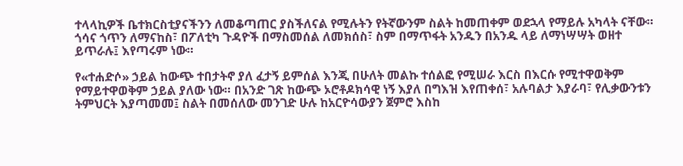ተላላኪዎች ቤተክርስቲያናችንን ለመቆጣጠር ያስችለናል የሚሉትን የትኛውንም ስልት ከመጠቀም ወደኋላ የማይሉ አካላት ናቸው። ጎሳና ጎጥን ለማናከስ፣ በፖለቲካ ጉዳዮች በማስመሰል ለመክሰስ፣ ስም በማጥፋት አንዱን በአንዱ ላይ ለማነሣሣት ወዘተ ይጥራሉ፤ እየጣሩም ነው።

የ«ተሐድሶ» ኃይል ከውጭ ተበታትኖ ያለ ፈታኝ ይምሰል እንጂ በሁለት መልኩ ተሰልፎ የሚሠራ እርስ በእርሱ የሚተዋወቅም የማይተዋወቅም ኃይል ያለው ነው። በአንድ ገጽ ከውጭ ኦሮቶዶክሳዊ ነኝ እያለ በግእዝ እየጠቀሰ፣ አሉባልታ እያራባ፣ የሊቃውንቱን ትምህርት እያጣመመ፤ ስልት በመሰለው መንገድ ሁሉ ከአርዮሳውያን ጀምሮ እስከ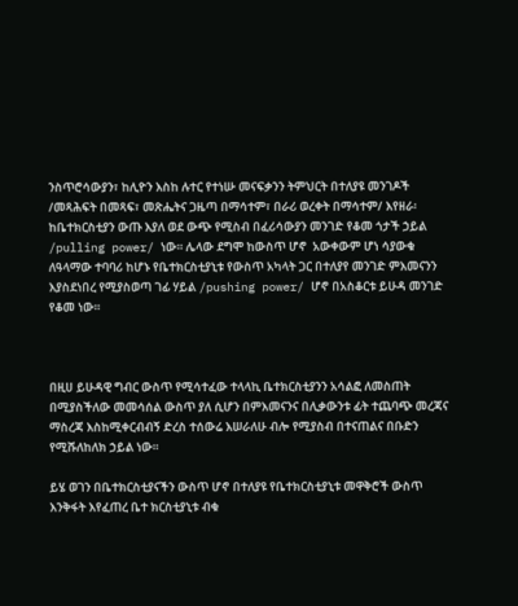ንስጥሮሳውያን፣ ከሊዮን እስከ ሉተር የተነሡ መናፍቃንን ትምህርት በተለያዩ መንገዶች /መጻሕፍት በመጻፍ፣ መጽሔትና ጋዜጣ በማሳተም፣ በራሪ ወረቀት በማሳተም/ እየዘራ፡ ከቤተክርስቲያን ውጡ እያለ ወደ ውጭ የሚስብ በፈሪሳውያን መንገድ የቆመ ጎታች ኃይል /pulling power/ ነው። ሌላው ደግሞ ከውስጥ ሆኖ  አውቀውም ሆነ ሳያውቁ ለዓላማው ተባባሪ ከሆኑ የቤተክርስቲያኒቱ የውስጥ አካላት ጋር በተለያየ መንገድ ምእመናንን እያስደነበረ የሚያስወጣ ገፊ ሃይል /pushing power/ ሆኖ በአስቆርቱ ይሁዳ መንገድ የቆመ ነው።



በዚሀ ይሁዳዊ ግብር ውስጥ የሚሳተፈው ተላላኪ ቤተክርስቲያንን አሳልፎ ለመስጠት በሚያስችለው መመሳሰል ውስጥ ያለ ሲሆን በምእመናንና በሊቃውንቱ ፊት ተጨባጭ መረጃና ማስረጃ እስከሚቀርብብኝ ድረስ ተሰውሬ እሠራለሁ ብሎ የሚያስብ በተናጠልና በቡድን የሚሹለከለክ ኃይል ነው።

ይሄ ወገን በቤተክርስቲያናችን ውስጥ ሆኖ በተለያዩ የቤተክርስቲያኒቱ መዋቅሮች ውስጥ እንቅፋት እየፈጠረ ቤተ ክርስቲያኒቱ ብቁ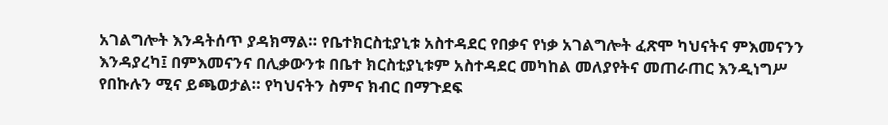አገልግሎት እንዳትሰጥ ያዳክማል። የቤተክርስቲያኒቱ አስተዳደር የበቃና የነቃ አገልግሎት ፈጽሞ ካህናትና ምእመናንን እንዳያረካ፤ በምእመናንና በሊቃውንቱ በቤተ ክርስቲያኒቱም አስተዳደር መካከል መለያየትና መጠራጠር እንዲነግሥ የበኩሉን ሚና ይጫወታል። የካህናትን ስምና ክብር በማጉደፍ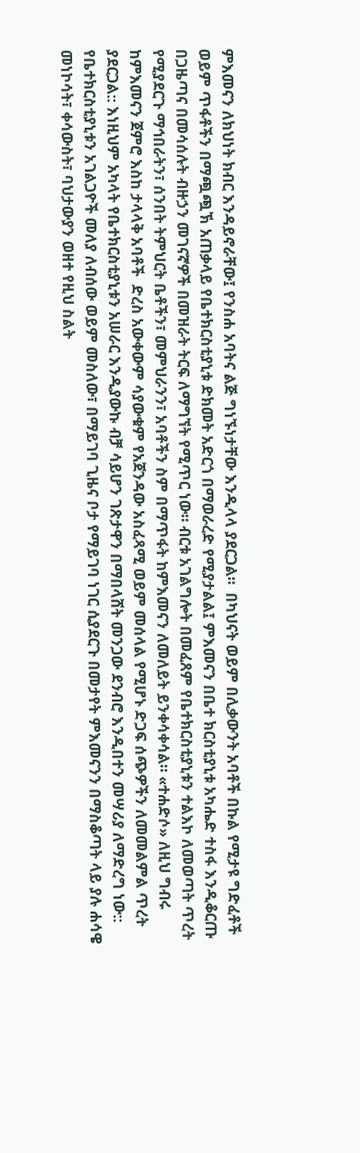ምእመናን ለክህነት ክብር እንዳይኖራቸው፤ የንስሐ አባትና ልጅ ግነኙነታቸው እንዲላላ ያደርጋል።  በካህናት ወይም በሊቃውንት አባቶች በኩል የሚታዩ ግድፈቶች ወይም ጥፋቶችን በማጯጯኽ አጠቃላይ የቤተክርስቲያኒቱ ድክመት አድርጎ በማወራረድ የሚያታልል፤ ምእመናን በቤተ ክርስቲያኒቱ አካሔድ ተስፋ እንዲቆርጡ በጋዜጣና በመሳሰሉት ብዙኃን መገናኛዎች በመዝራት ትርፍ ለማግኘት የሚጥር ነው። ብርቱ አገልግሎት በመፈጸም የቤተክርስቲያኒቱን ተልእኮ ለመወጣት ጥረት የሚያደርጉ ማኅበራትን፣ ሰንበት ትምህርት ቤቶችን፣ መምህራንን፣ አባቶችን ስም በማጥፋት ከምእመናን ለመለይት ይንቀሳቀሳል። «ተሐድሶ» ለዚህ ግብሩ ከምእመናን ጀምሮ እስከ ታላላቅ አባቶች  ድረስ አውቀውም ሳያውቁም የአጀንዳው አስፈጻሚ ወይም መሰላል የሚሆኑ ድጋፍ ሰጭዎችን ለመመልምል ጥረት ያደርጋል:: እነዚህም አካላት የቤተክርስቲያኒቱን አሠራር እንዲያውኩ ብቻ ሳይሆን ገጽታዋን በማበላሸት መንጋው ደንብሮ እንዲበተን መሣሪያ ለማድረግ ነው:: የቤተክርስቲያኒቱን አገልጋዮች መለያ ለብሰው ወይም መስለው፣ በማይገባ ጊዜና ቦታ የማይገባ ነገር ሲያደርጉ በመታየት ምእመናንን በማስቆጣት ላይ ያሉ ሐሳዌ መነኮሳት፣ ቀሳውስት፣ ባህታውያን ወዘተ የዚህ ስልት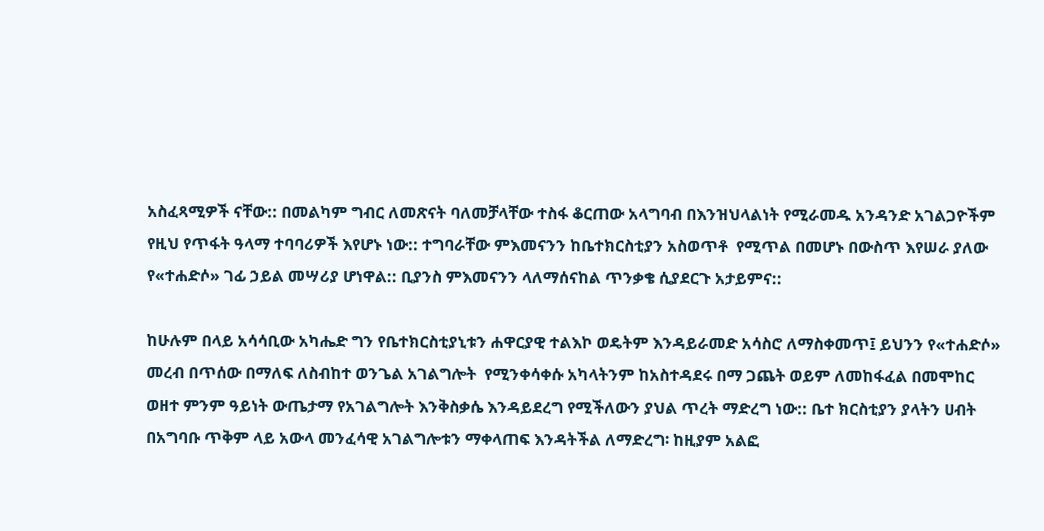አስፈጻሚዎች ናቸው:: በመልካም ግብር ለመጽናት ባለመቻላቸው ተስፋ ቆርጠው አላግባብ በእንዝህላልነት የሚራመዱ አንዳንድ አገልጋዮችም የዚህ የጥፋት ዓላማ ተባባሪዎች እየሆኑ ነው:: ተግባራቸው ምእመናንን ከቤተክርስቲያን አስወጥቶ  የሚጥል በመሆኑ በውስጥ እየሠራ ያለው የ«ተሐድሶ» ገፊ ኃይል መሣሪያ ሆነዋል:: ቢያንስ ምእመናንን ላለማሰናከል ጥንቃቄ ሲያደርጉ አታይምና::

ከሁሉም በላይ አሳሳቢው አካሔድ ግን የቤተክርስቲያኒቱን ሐዋርያዊ ተልእኮ ወዴትም እንዳይራመድ አሳስሮ ለማስቀመጥ፤ ይህንን የ«ተሐድሶ» መረብ በጥሰው በማለፍ ለስብከተ ወንጌል አገልግሎት  የሚንቀሳቀሱ አካላትንም ከአስተዳደሩ በማ ጋጨት ወይም ለመከፋፈል በመሞከር ወዘተ ምንም ዓይነት ውጤታማ የአገልግሎት እንቅስቃሴ እንዳይደረግ የሚችለውን ያህል ጥረት ማድረግ ነው:: ቤተ ክርስቲያን ያላትን ሀብት በአግባቡ ጥቅም ላይ አውላ መንፈሳዊ አገልግሎቱን ማቀላጠፍ እንዳትችል ለማድረግ፡ ከዚያም አልፎ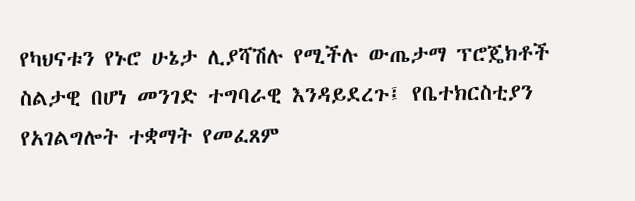የካህናቱን የኑሮ ሁኔታ ሊያሻሽሉ የሚችሉ ውጤታማ ፕሮጄክቶች ስልታዊ በሆነ መንገድ ተግባራዊ እንዳይደረጉ፤ የቤተክርስቲያን የአገልግሎት ተቋማት የመፈጸም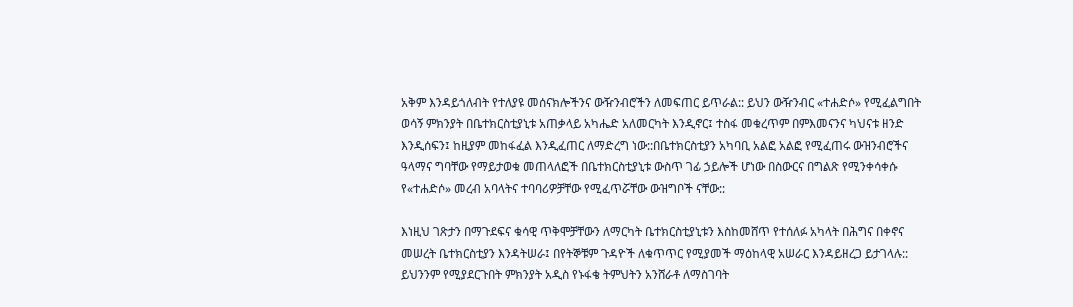አቅም እንዳይጎለብት የተለያዩ መሰናክሎችንና ውዥንብሮችን ለመፍጠር ይጥራል:: ይህን ውዥንብር «ተሐድሶ» የሚፈልግበት ወሳኝ ምክንያት በቤተክርስቲያኒቱ አጠቃላይ አካሔድ አለመርካት እንዲኖር፤ ተስፋ መቁረጥም በምእመናንና ካህናቱ ዘንድ እንዲሰፍን፤ ከዚያም መከፋፈል እንዲፈጠር ለማድረግ ነው::በቤተክርስቲያን አካባቢ አልፎ አልፎ የሚፈጠሩ ውዝንብሮችና ዓላማና ግባቸው የማይታወቁ መጠላለፎች በቤተክርስቲያኒቱ ውስጥ ገፊ ኃይሎች ሆነው በስውርና በግልጽ የሚንቀሳቀሱ የ«ተሐድሶ» መረብ አባላትና ተባባሪዎቻቸው የሚፈጥሯቸው ውዝግቦች ናቸው::

እነዚህ ገጽታን በማጉደፍና ቁሳዊ ጥቅሞቻቸውን ለማርካት ቤተክርስቲያኒቱን እስከመሸጥ የተሰለፉ አካላት በሕግና በቀኖና መሠረት ቤተክርስቲያን እንዳትሠራ፤ በየትኞቹም ጉዳዮች ለቁጥጥር የሚያመች ማዕከላዊ አሠራር እንዳይዘረጋ ይታገላሉ:: ይህንንም የሚያደርጉበት ምክንያት አዲስ የኑፋቄ ትምህትን አንሸራቶ ለማስገባት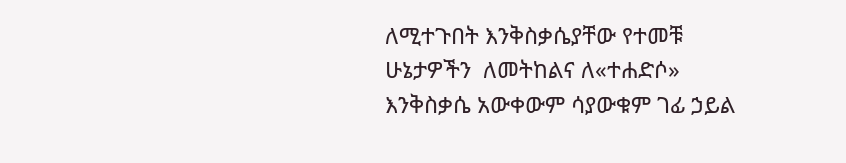ለሚተጉበት እንቅስቃሴያቸው የተመቹ ሁኔታዎችን  ለመትከልና ለ«ተሐድሶ» እንቅስቃሴ አውቀውም ሳያውቁም ገፊ ኃይል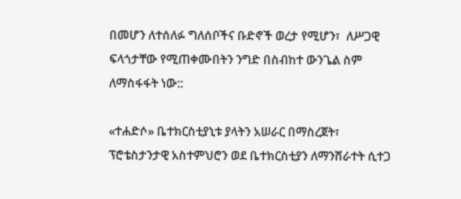በመሆን ለተሰለፉ ግለሰቦችና ቡድኖች ወረታ የሚሆን፣  ለሥጋዊ ፍላጎታቸው የሚጠቀሙበትን ንግድ በስብከተ ውንጌል ስም ለማስፋፋት ነው::

«ተሐድሶ» ቤተክርስቲያኒቱ ያላትን አሠራር በማስረጀት፣ ፕሮቴስታንታዊ አስተምህሮን ወደ ቤተክርስቲያን ለማንሸራተት ሲተጋ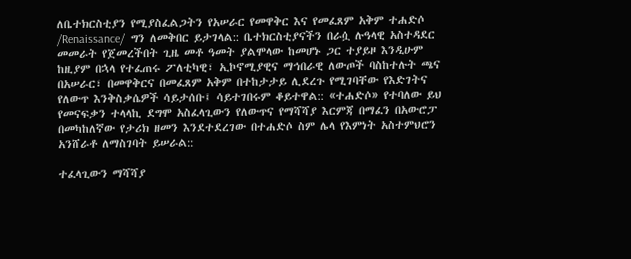ለቤተክርስቲያን የሚያስፈልጋትን የአሠራር የመዋቅር እና የመፈጸም አቅም ተሐድሶ /Renaissance/  ግን ለመቅበር ይታገላል:: ቤተክርስቲያናችን በራሷ ሉዓላዊ አስተዳደር መመራት የጀመረችበት ጊዜ መቶ ዓመት ያልሞላው ከመሆኑ ጋር ተያይዞ እንዲሁም ከዚያም በኋላ የተፈጠሩ ፖለቲካዊ፣ ኢኮኖሚያዊና ማኅበራዊ ለውጦች ባስከተሉት ጫና በአሠራር፣ በመዋቅርና በመፈጸም አቅም በተከታታይ ሊደረጉ የሚገባቸው የእድገትና የለውጥ እንቅስቃሴዎች ሳይታሰቡ፤ ሳይተገበሩም ቆይተዋል:: «ተሐድሶ» የተባለው ይህ የመናፍቃን ተላላኪ ደግሞ አስፈላጊውን የለውጥና የማሻሻያ እርምጃ በማፈን በአውሮፓ በመካከለኛው የታሪክ ዘመን እንደተደረገው በተሐድሶ ስም ሌላ የእምነት አስተምህሮን አንሸራቶ ለማስገባት ይሠራል::

ተፈላጊውን ማሻሻያ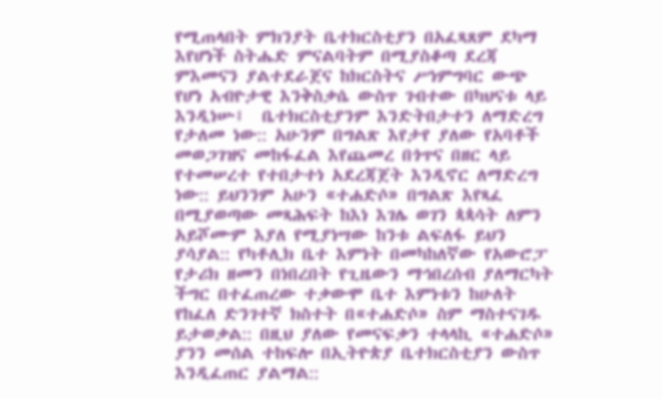የሚጠላበት ምክንያት ቤተክርስቲያን በአፈጻጸም ደካማ እየሆነች ስትሔድ ምናልባትም በሚያስቆጣ ደረጃ ምእመናን ያልተደራጀና ከክርስትና ሥነምግባር ውጭ የሆነ አብዮታዊ እንቅስቃሴ ውስጥ ገብተው በካህናቱ ላይ እንዲነሡ፤  ቤተክርስቲያንም እንድትበታተን ለማድረግ የታለመ ነው:: አሁንም በግልጽ እየታየ ያለው የአባቶች መወጋገዝና መከፋፈል እየጨመረ በጎጥና በዘር ላይ የተመሠረተ የተበታተነ አደረጃጀት እንዲኖር ለማድረግ ነው:: ይህንንም አሁን «ተሐድሶ» በግልጽ እየጻፈ በሚያወጣው መጻሕፍት ከእነ እገሌ ወገን ጳጳሳት ለምን አይሾሙም እያለ የሚያነሣው ከንቱ ልፍለፋ ይህን ያሳያል:: የካቶሊክ ቤተ እምነት በመካከለኛው የአውሮፓ የታሪክ ዘመን በነበረበት የጊዜውን ማኅበረሰብ ያለማርካት ችግር በተፈጠረው ተቃውሞ ቤተ እምነቱን ከሁለት የከፈለ ድንገተኛ ክስተት በ«ተሐድሶ» ስም ማስተናገዱ ይታወቃል:: በዚህ ያለው የመናፍቃን ተላላኪ «ተሐድሶ» ያንን መሰል ተከፍሎ በኢትዮጵያ ቤተክርስቲያን ውስጥ እንዲፈጠር ያልማል::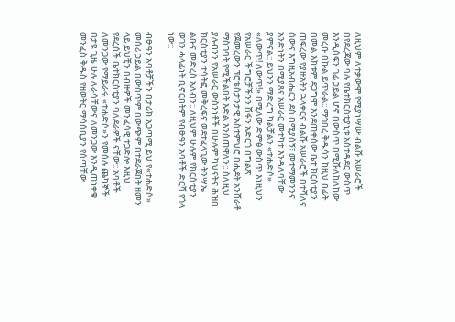ለዚህም ለተቃውሞ የሚያነሣሡ ብልሹ አሠራሮች በየደረጃው ባሉ የቤተክርስቲያኒቱ አስተዳደር ውስጥ እንዲሰፍን ገፊ ኃይል ሆኖ በውስጥ በሚሹለከለከው መረቡ በኩል ይጥራል:: ማኅበረ ቅዱሳን ከዚህ በፊት በመል እክቱም ደጋግሞ እንደጠቀሰው ቤተ ክርስቲያን ጠፍረው የያዙአትን ኋላቀርና ብልሹ አሠራሮች በተሻለና ሰውና እግዚአብሔርን ደስ በሚያሰኝ፣ መተማመንንና አንድነትን በሚያጸና አሠራር መተካተ እንዳለባቸው ያምናል:: ይህንን ማድረግ ካልቻልን «ተሐድሶ» «ለውጥ! ለውጥ!» በሚለው ድምፅ ውስጥ እነዚህን የአሠራር ችግሮቻችንን ሽፋን አድርጎ በግልጽ የጀመረውን ፕሮቴስታንታዊ አስተምህሮ በሒደት አንሸራቶ ማስገባት የሚችልበት እድል እንሰጠዋለን:: ስለዚህ ያሉብንን የአሠራር ውስንነቶች በሁሉም ካህናትና ሕዝበ ክርስቲያን ተሳትፎ መቅረፍና ወደተፈላጊው ትንሣኤ ልቡና መድረስ አለብን:: ለዚህም ሁሉም የክርስቲያን ወገን ሓላፊነት ቢኖርበትም የብፁዓን አባቶች ድርሻ የጎላ ነው::

ብፁዓን አባቶቻችን በታሪክ አጋጣሚ ይህ የ«ተሐድሶ» መሰሪ ኃይል በውስጥም በውጭም በተደራጀበት ዘመን ላይ ይህቺን በብዙዎች መንፈሳዊ ተጋድሎ እዚህ የደረሰች ቤተክርስቲያን ባለደራዎች ናቸው:: አባቶች ለመንጋው የማይራሩ «ተሐድሶ»ን የመሰሉ ጨካኞች በታዩ ጊዜ ሁሉ ለራሳቸውና ለመንጋው እንዲጠነቀቁ መንፈስ ቅዱስ የዘወትር ማሳሰቢያን የሰጣቸው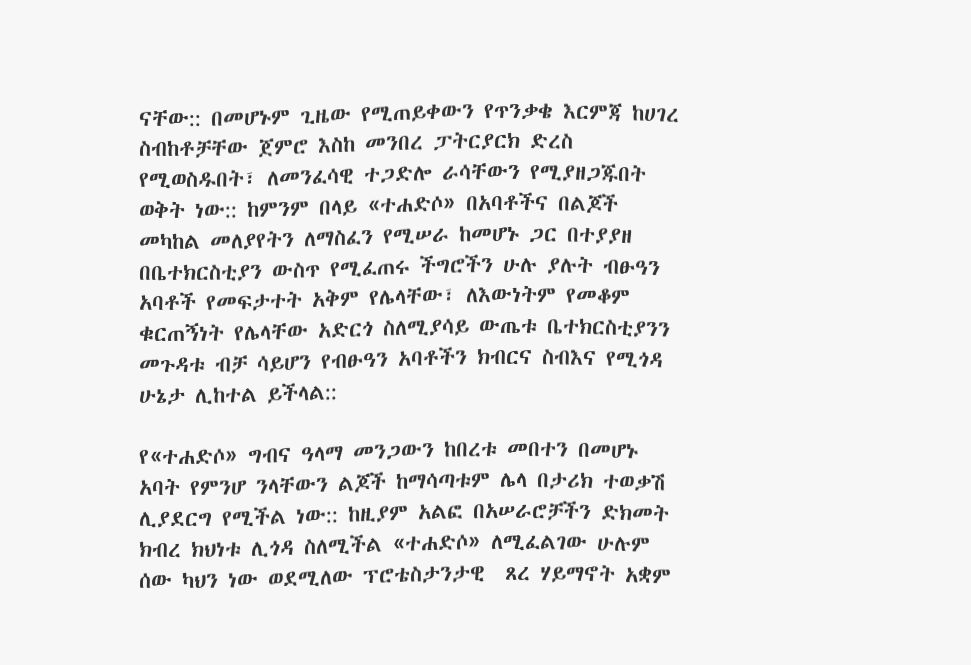ናቸው:: በመሆኑም ጊዜው የሚጠይቀውን የጥንቃቄ እርምጃ ከሀገረ ስብከቶቻቸው ጀምሮ እስከ መንበረ ፓትርያርክ ድረስ የሚወስዱበት፣ ለመንፈሳዊ ተጋድሎ ራሳቸውን የሚያዘጋጁበት ወቅት ነው:: ከምንም በላይ «ተሐድሶ» በአባቶችና በልጆች መካከል መለያየትን ለማስፈን የሚሠራ ከመሆኑ ጋር በተያያዘ በቤተክርስቲያን ውስጥ የሚፈጠሩ ችግሮችን ሁሉ ያሉት ብፁዓን አባቶች የመፍታተት አቅም የሌላቸው፣ ለእውነትም የመቆም ቁርጠኝነት የሌላቸው አድርጎ ስለሚያሳይ ውጤቱ ቤተክርስቲያንን መጉዳቱ ብቻ ሳይሆን የብፁዓን አባቶችን ክብርና ስብእና የሚጎዳ ሁኔታ ሊከተል ይችላል::

የ«ተሐድሶ» ግብና ዓላማ መንጋውን ከበረቱ መበተን በመሆኑ አባት የምንሆ ንላቸውን ልጆች ከማሳጣቱም ሌላ በታሪክ ተወቃሽ ሊያደርግ የሚችል ነው:: ከዚያም አልፎ በአሠራሮቻችን ድክመት  ክብረ ክህነቱ ሊጎዳ ስለሚችል «ተሐድሶ» ለሚፈልገው ሁሉም ሰው ካህን ነው ወደሚለው ፕሮቴስታንታዊ  ጸረ ሃይማኖት አቋም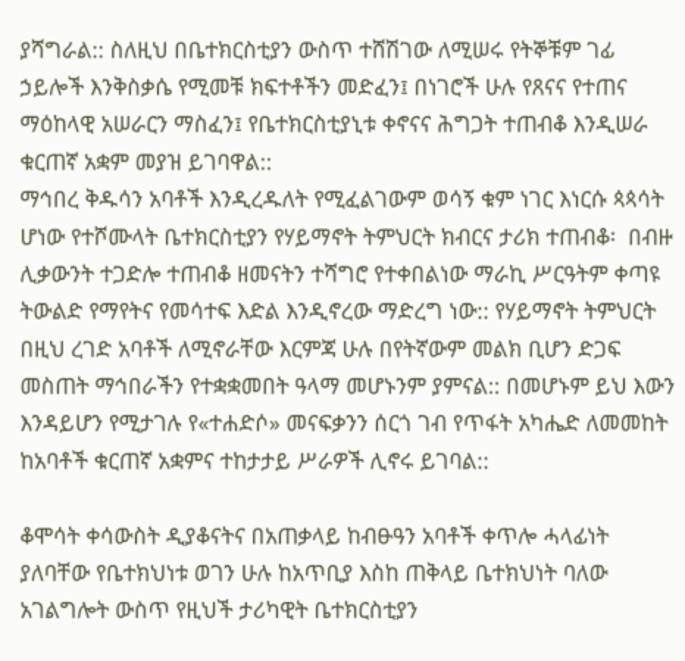ያሻግራል:: ስለዚህ በቤተክርስቲያን ውስጥ ተሸሽገው ለሚሠሩ የትኞቹም ገፊ ኃይሎች እንቅስቃሴ የሚመቹ ክፍተቶችን መድፈን፤ በነገሮች ሁሉ የጸናና የተጠና ማዕከላዊ አሠራርን ማስፈን፤ የቤተክርስቲያኒቱ ቀኖናና ሕግጋት ተጠብቆ እንዲሠራ ቁርጠኛ አቋም መያዝ ይገባዋል::
ማኅበረ ቅዱሳን አባቶች እንዲረዱለት የሚፈልገውም ወሳኝ ቁም ነገር እነርሱ ጳጳሳት ሆነው የተሾሙላት ቤተክርስቲያን የሃይማኖት ትምህርት ክብርና ታሪክ ተጠብቆ፡  በብዙ ሊቃውንት ተጋድሎ ተጠብቆ ዘመናትን ተሻግሮ የተቀበልነው ማራኪ ሥርዓትም ቀጣዩ ትውልድ የማየትና የመሳተፍ እድል እንዲኖረው ማድረግ ነው:: የሃይማኖት ትምህርት በዚህ ረገድ አባቶች ለሚኖራቸው እርምጃ ሁሉ በየትኛውም መልክ ቢሆን ድጋፍ መስጠት ማኅበራችን የተቋቋመበት ዓላማ መሆኑንም ያምናል:: በመሆኑም ይህ እውን እንዳይሆን የሚታገሉ የ«ተሐድሶ» መናፍቃንን ሰርጎ ገብ የጥፋት አካሔድ ለመመከት ከአባቶች ቁርጠኛ አቋምና ተከታታይ ሥራዎች ሊኖሩ ይገባል::

ቆሞሳት ቀሳውስት ዲያቆናትና በአጠቃላይ ከብፁዓን አባቶች ቀጥሎ ሓላፊነት ያለባቸው የቤተክህነቱ ወገን ሁሉ ከአጥቢያ እስከ ጠቅላይ ቤተክህነት ባለው አገልግሎት ውስጥ የዚህች ታሪካዊት ቤተክርስቲያን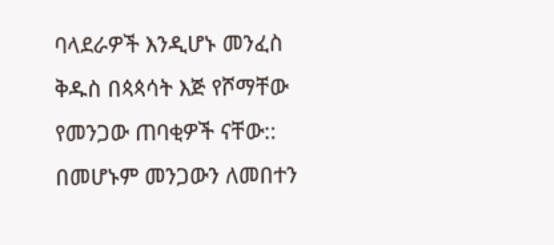ባላደራዎች እንዲሆኑ መንፈስ ቅዱስ በጳጳሳት እጅ የሾማቸው የመንጋው ጠባቂዎች ናቸው:: በመሆኑም መንጋውን ለመበተን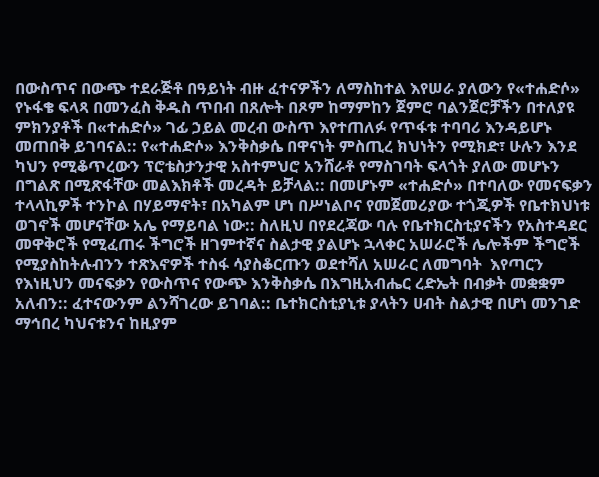በውስጥና በውጭ ተደራጅቶ በዓይነት ብዙ ፈተናዎችን ለማስከተል እየሠራ ያለውን የ«ተሐድሶ» የኑፋቄ ፍላጻ በመንፈስ ቅዱስ ጥበብ በጸሎት በጾም ከማምከን ጀምሮ ባልንጀሮቻችን በተለያዩ ምክንያቶች በ«ተሐድሶ» ገፊ ኃይል መረብ ውስጥ እየተጠለፉ የጥፋቱ ተባባሪ እንዳይሆኑ መጠበቅ ይገባናል:: የ«ተሐድሶ» እንቅስቃሴ በዋናነት ምስጢረ ክህነትን የሚክድ፣ ሁሉን እንደ ካህን የሚቆጥረውን ፕሮቴስታንታዊ አስተምህሮ አንሸራቶ የማስገባት ፍላጎት ያለው መሆኑን በግልጽ በሚጽፋቸው መልእክቶች መረዳት ይቻላል:: በመሆኑም «ተሐድሶ» በተባለው የመናፍቃን ተላላኪዎች ተንኮል በሃይማኖት፣ በአካልም ሆነ በሥነልቦና የመጀመሪያው ተጎጂዎች የቤተክህነቱ ወገኖች መሆናቸው አሌ የማይባል ነው:: ስለዚህ በየደረጃው ባሉ የቤተክርስቲያናችን የአስተዳደር መዋቅሮች የሚፈጠሩ ችግሮች ዘገምተኛና ስልታዊ ያልሆኑ ኋላቀር አሠራሮች ሌሎችም ችግሮች የሚያስከትሉብንን ተጽእኖዎች ተስፋ ሳያስቆርጡን ወደተሻለ አሠራር ለመግባት  እየጣርን የእነዚህን መናፍቃን የውስጥና የውጭ እንቅስቃሴ በእግዚአብሔር ረድኤት በብቃት መቋቋም አለብን:: ፈተናውንም ልንሻገረው ይገባል:: ቤተክርስቲያኒቱ ያላትን ሀብት ስልታዊ በሆነ መንገድ ማኅበረ ካህናቱንና ከዚያም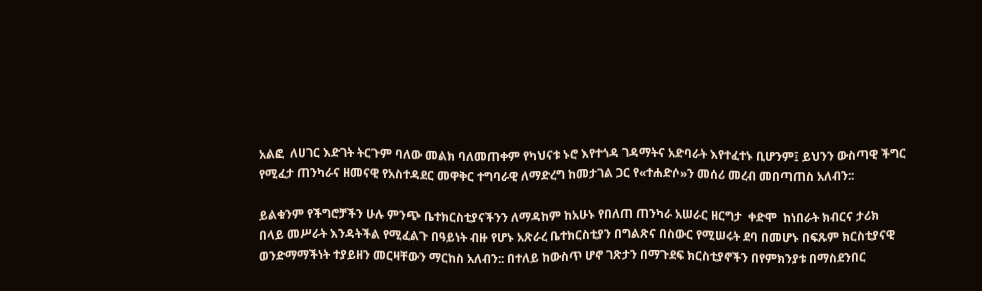አልፎ  ለሀገር እድገት ትርጉም ባለው መልክ ባለመጠቀም የካህናቱ ኑሮ እየተጎዳ ገዳማትና አድባራት እየተፈተኑ ቢሆንም፤ ይህንን ውስጣዊ ችግር የሚፈታ ጠንካራና ዘመናዊ የአስተዳደር መዋቅር ተግባራዊ ለማድረግ ከመታገል ጋር የ«ተሐድሶ»ን መሰሪ መረብ መበጣጠስ አለብን::

ይልቁንም የችግሮቻችን ሁሉ ምንጭ ቤተክርስቲያናችንን ለማዳከም ከአሁኑ የበለጠ ጠንካራ አሠራር ዘርግታ  ቀድሞ  ከነበራት ክብርና ታሪክ በላይ መሥራት እንዳትችል የሚፈልጉ በዓይነት ብዙ የሆኑ አጽራረ ቤተክርስቲያን በግልጽና በስውር የሚሠሩት ደባ በመሆኑ በፍጹም ክርስቲያናዊ ወንድማማችነት ተያይዘን መርዛቸውን ማርከስ አለብን:: በተለይ ከውስጥ ሆኖ ገጽታን በማጉደፍ ክርስቲያኖችን በየምክንያቱ በማስደንበር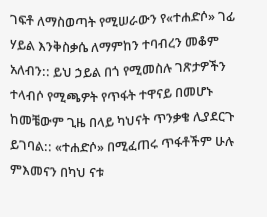ገፍቶ ለማስወጣት የሚሠራውን የ«ተሐድሶ» ገፊ ሃይል እንቅስቃሴ ለማምከን ተባብረን መቆም አለብን:: ይህ ኃይል በጎ የሚመስሉ ገጽታዎችን ተላብሶ የሚጫዎት የጥፋት ተዋናይ በመሆኑ ከመቼውም ጊዜ በላይ ካህናት ጥንቃቄ ሊያደርጉ ይገባል:: «ተሐድሶ» በሚፈጠሩ ጥፋቶችም ሁሉ ምእመናን በካህ ናቱ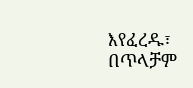እየፈረዱ፣ በጥላቻም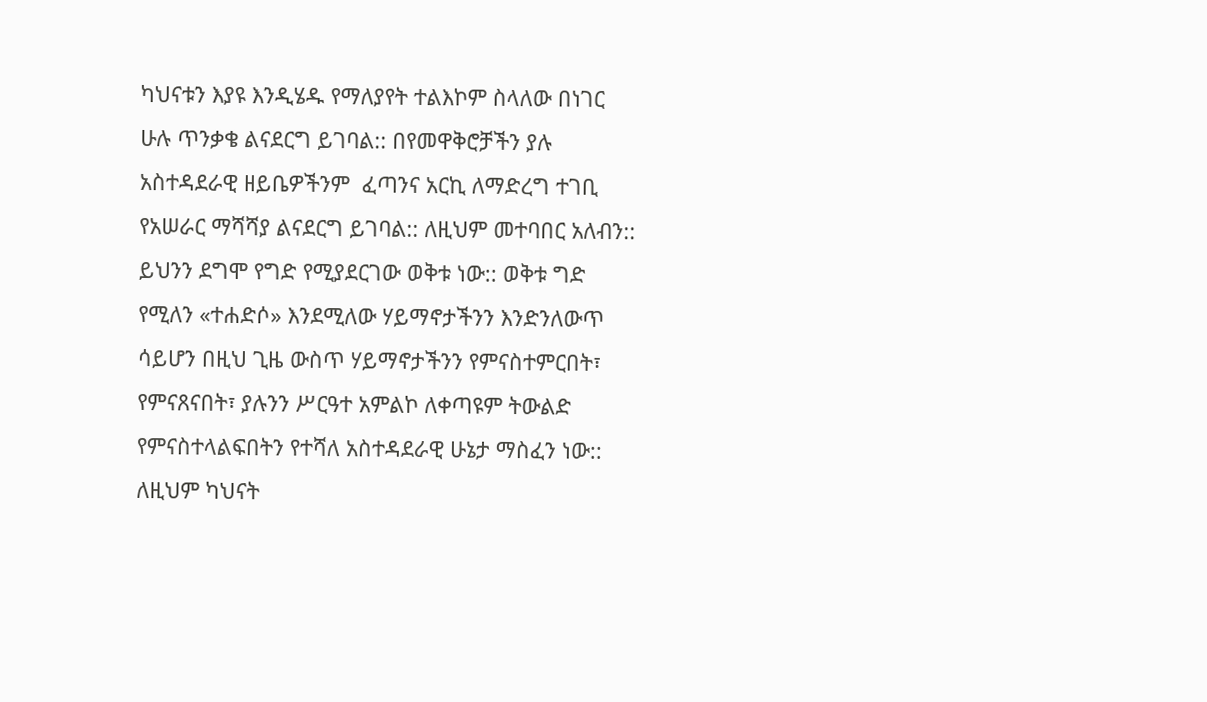ካህናቱን እያዩ እንዲሄዱ የማለያየት ተልእኮም ስላለው በነገር ሁሉ ጥንቃቄ ልናደርግ ይገባል:: በየመዋቅሮቻችን ያሉ አስተዳደራዊ ዘይቤዎችንም  ፈጣንና አርኪ ለማድረግ ተገቢ የአሠራር ማሻሻያ ልናደርግ ይገባል:: ለዚህም መተባበር አለብን:: ይህንን ደግሞ የግድ የሚያደርገው ወቅቱ ነው:: ወቅቱ ግድ የሚለን «ተሐድሶ» እንደሚለው ሃይማኖታችንን እንድንለውጥ ሳይሆን በዚህ ጊዜ ውስጥ ሃይማኖታችንን የምናስተምርበት፣ የምናጸናበት፣ ያሉንን ሥርዓተ አምልኮ ለቀጣዩም ትውልድ የምናስተላልፍበትን የተሻለ አስተዳደራዊ ሁኔታ ማስፈን ነው:: ለዚህም ካህናት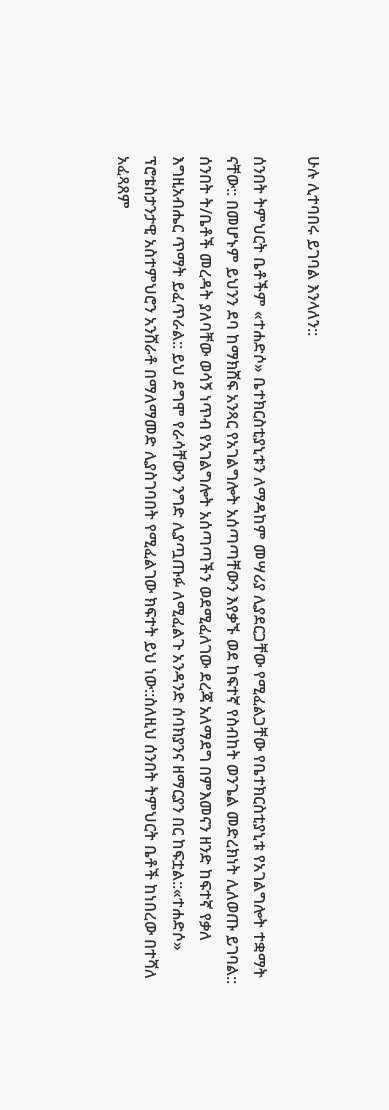ሁሉ ሊተባበሩ ይገባል እንላለን::

ሰንበት ትምህርት ቤቶችም «ተሐድሶ» ቤተክርስቲያኒቱን ለማዳከም መሣሪያ ሊያደርጋቸው የሚፈልጋቸው የቤተክርስቲያኒቱ የአገልግሎት ተቋማት ናቸው:: በመሆኑም ይህንን ደባ ከማክሸፍ አንጻር የአገልግሎት አሰጣጣቸውን እየቃኙ ወደ ከፍተኛ የስብከት ወንጌል መድረክነት ሊለወጡ ይገባል:: ሰንበት ት/ቤቶች መረዳት ያለባቸው ወሳኝ ነጥብ የአገልግሎት አሰጣጣችን ወደሚፈለገው ደረጃ አለማደግ በምእመናን ዘንድ ከፍተኛ የቃለ እግዚአብሔር ጥማት ይፈጥራል:: ይህ ደግሞ የራሳቸውን ንግድ ሊያጧጡፉ ለሚፈልጉ አንዳንድ ሰባክያንና ዘማርያን በር ከፍቷል::«ተሐድሶ» ፕሮቴስታንታዊ አስተምህሮን አንሸራቶ በማለማመድ ሊያስገባበት የሚፈልገው ክፍተት ይህ ነው::ስለዚህ ሰንበት ትምህርት ቤቶች ከነበረው በተሻለ አፈጻጸም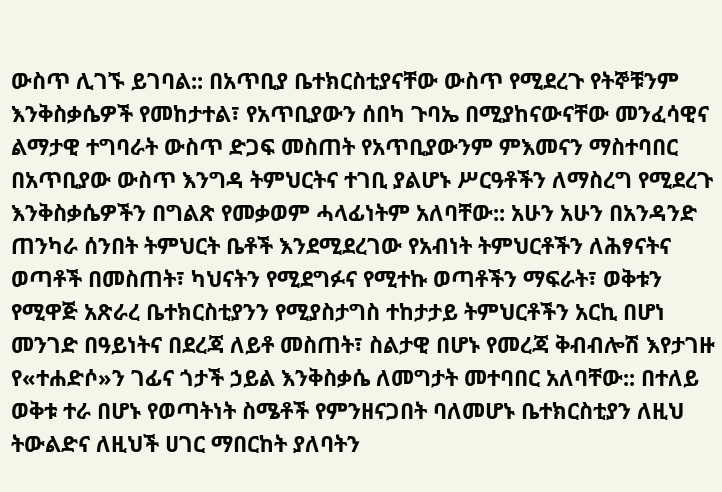ውስጥ ሊገኙ ይገባል:: በአጥቢያ ቤተክርስቲያናቸው ውስጥ የሚደረጉ የትኞቹንም እንቅስቃሴዎች የመከታተል፣ የአጥቢያውን ሰበካ ጉባኤ በሚያከናውናቸው መንፈሳዊና ልማታዊ ተግባራት ውስጥ ድጋፍ መስጠት የአጥቢያውንም ምእመናን ማስተባበር በአጥቢያው ውስጥ እንግዳ ትምህርትና ተገቢ ያልሆኑ ሥርዓቶችን ለማስረግ የሚደረጉ እንቅስቃሴዎችን በግልጽ የመቃወም ሓላፊነትም አለባቸው:: አሁን አሁን በአንዳንድ ጠንካራ ሰንበት ትምህርት ቤቶች እንደሚደረገው የአብነት ትምህርቶችን ለሕፃናትና ወጣቶች በመስጠት፣ ካህናትን የሚደግፉና የሚተኩ ወጣቶችን ማፍራት፣ ወቅቱን የሚዋጅ አጽራረ ቤተክርስቲያንን የሚያስታግስ ተከታታይ ትምህርቶችን አርኪ በሆነ መንገድ በዓይነትና በደረጃ ለይቶ መስጠት፣ ስልታዊ በሆኑ የመረጃ ቅብብሎሽ እየታገዙ የ«ተሐድሶ»ን ገፊና ጎታች ኃይል እንቅስቃሴ ለመግታት መተባበር አለባቸው:: በተለይ ወቅቱ ተራ በሆኑ የወጣትነት ስሜቶች የምንዘናጋበት ባለመሆኑ ቤተክርስቲያን ለዚህ ትውልድና ለዚህች ሀገር ማበርከት ያለባትን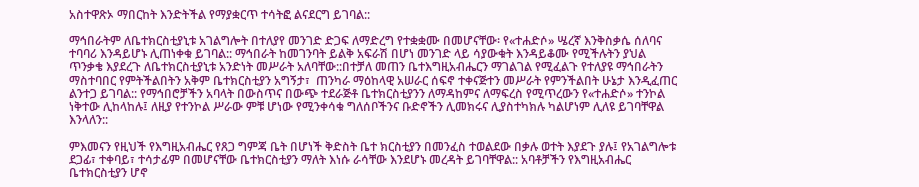አስተዋጽኦ ማበርከት እንድትችል የማያቋርጥ ተሳትፎ ልናደርግ ይገባል::

ማኅበራትም ለቤተክርስቲያኒቱ አገልግሎት በተለያየ መንገድ ድጋፍ ለማድረግ የተቋቋሙ በመሆናቸው፡ የ«ተሐድሶ» ሤረኛ እንቅስቃሴ ሰለባና ተባባሪ እንዳይሆኑ ሊጠነቀቁ ይገባል:: ማኅበራት ከመገንባት ይልቅ አፍራሽ በሆነ መንገድ ላይ ሳያውቁት እንዳይቆሙ የሚችሉትን ያህል ጥንቃቄ እያደረጉ ለቤተክርስቲያኒቱ አንድነት መሥራት አለባቸው::በተቻለ መጠን ቤተእግዚአብሔርን ማገልገል የሚፈልጉ የተለያዩ ማኅበራትን ማስተባበር የምትችልበትን አቅም ቤተክርስቲያን አግኝታ፣  ጠንካራ ማዕከላዊ አሠራር ሰፍኖ ተቀናጅተን መሥራት የምንችልበት ሁኔታ እንዲፈጠር ልንተጋ ይገባል:: የማኅበሮቻችን አባላት በውስጥና በውጭ ተደራጅቶ ቤተክርስቲያንን ለማዳከምና ለማፍረስ የሚጥረውን የ«ተሐድሶ» ተንኮል ነቅተው ሊከላከሉ፤ ለዚያ የተንኮል ሥራው ምቹ ሆነው የሚንቀሳቁ ግለሰቦችንና ቡድኖችን ሊመክሩና ሊያስተካክሉ ካልሆነም ሊለዩ ይገባቸዋል እንላለን::

ምእመናን የዚህች የእግዚአብሔር የጸጋ ግምጃ ቤት በሆነች ቅድስት ቤተ ክርስቲያን በመንፈስ ተወልደው በቃሉ ወተት እያደጉ ያሉ፤ የአገልግሎቱ ደጋፊ፣ ተቀባይ፣ ተሳታፊም በመሆናቸው ቤተክርስቲያን ማለት እነሱ ራሳቸው እንደሆኑ መረዳት ይገባቸዋል:: አባቶቻችን የእግዚአብሔር ቤተክርስቲያን ሆኖ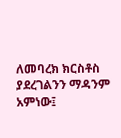ለመባረክ ክርስቶስ ያደረገልንን ማዳንም አምነው፤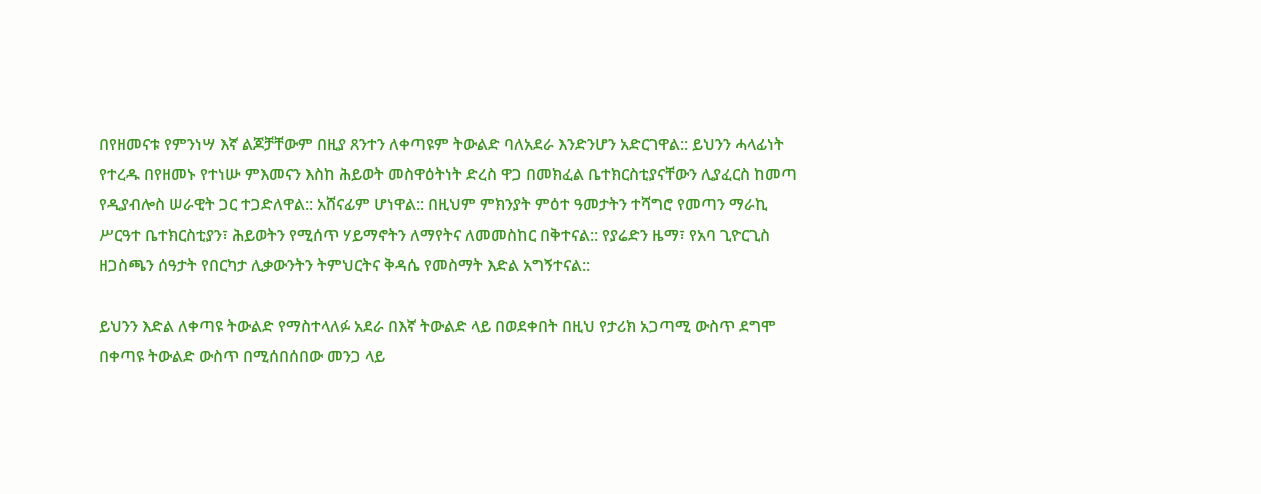በየዘመናቱ የምንነሣ እኛ ልጆቻቸውም በዚያ ጸንተን ለቀጣዩም ትውልድ ባለአደራ እንድንሆን አድርገዋል:: ይህንን ሓላፊነት የተረዱ በየዘመኑ የተነሡ ምእመናን እስከ ሕይወት መስዋዕትነት ድረስ ዋጋ በመክፈል ቤተክርስቲያናቸውን ሊያፈርስ ከመጣ የዲያብሎስ ሠራዊት ጋር ተጋድለዋል:: አሸናፊም ሆነዋል:: በዚህም ምክንያት ምዕተ ዓመታትን ተሻግሮ የመጣን ማራኪ ሥርዓተ ቤተክርስቲያን፣ ሕይወትን የሚሰጥ ሃይማኖትን ለማየትና ለመመስከር በቅተናል:: የያሬድን ዜማ፣ የአባ ጊዮርጊስ ዘጋስጫን ሰዓታት የበርካታ ሊቃውንትን ትምህርትና ቅዳሴ የመስማት እድል አግኝተናል::

ይህንን እድል ለቀጣዩ ትውልድ የማስተላለፉ አደራ በእኛ ትውልድ ላይ በወደቀበት በዚህ የታሪክ አጋጣሚ ውስጥ ደግሞ በቀጣዩ ትውልድ ውስጥ በሚሰበሰበው መንጋ ላይ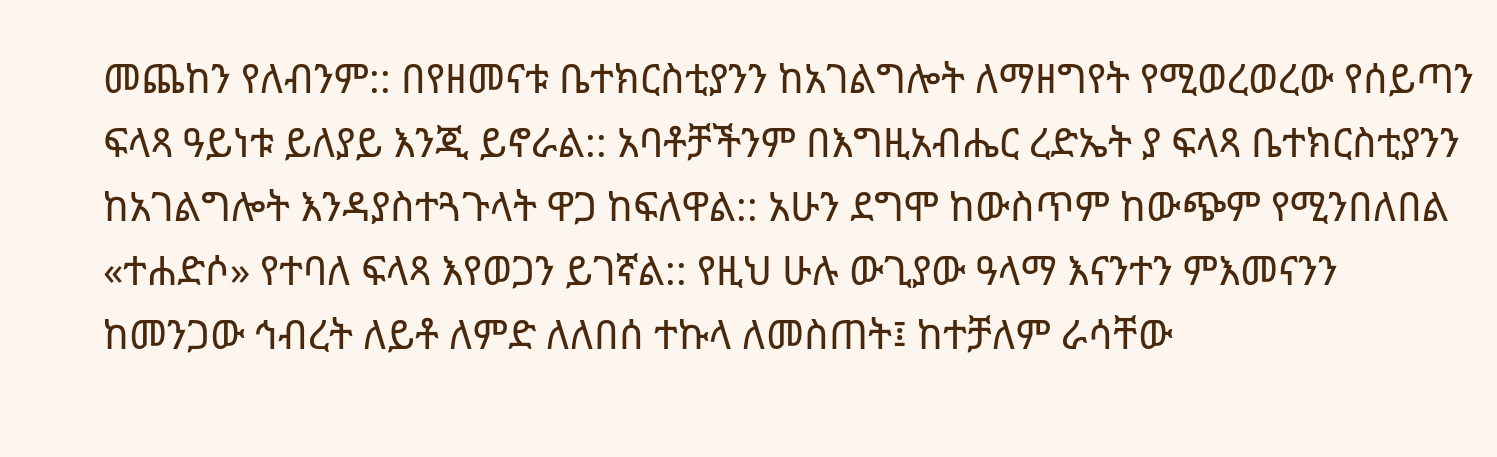መጨከን የለብንም:: በየዘመናቱ ቤተክርስቲያንን ከአገልግሎት ለማዘግየት የሚወረወረው የሰይጣን ፍላጻ ዓይነቱ ይለያይ እንጂ ይኖራል:: አባቶቻችንም በእግዚአብሔር ረድኤት ያ ፍላጻ ቤተክርስቲያንን ከአገልግሎት እንዳያስተጓጉላት ዋጋ ከፍለዋል:: አሁን ደግሞ ከውስጥም ከውጭም የሚንበለበል «ተሐድሶ» የተባለ ፍላጻ እየወጋን ይገኛል:: የዚህ ሁሉ ውጊያው ዓላማ እናንተን ምእመናንን ከመንጋው ኅብረት ለይቶ ለምድ ለለበሰ ተኩላ ለመስጠት፤ ከተቻለም ራሳቸው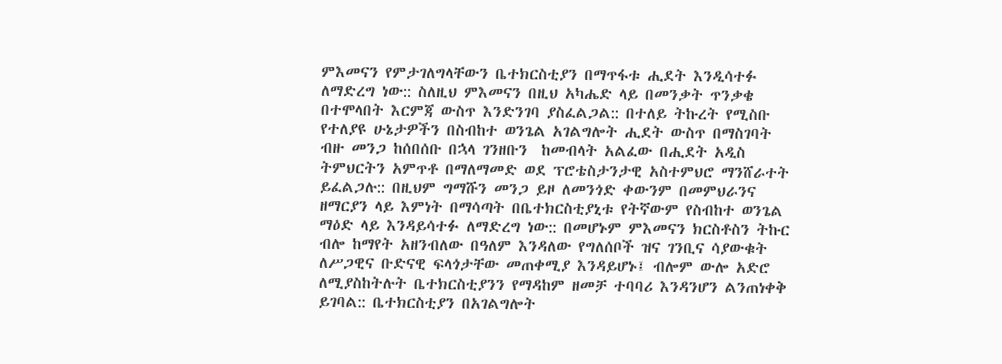ምእመናን የምታገለግላቸውን ቤተክርስቲያን በማጥፋቱ ሒደት እንዲሳተፉ ለማድረግ ነው:: ስለዚህ ምእመናን በዚህ አካሔድ ላይ በመንቃት ጥንቃቄ በተሞላበት እርምጃ ውስጥ እንድንገባ ያስፈልጋል:: በተለይ ትኩረት የሚስቡ የተለያዩ ሁኔታዎችን በስብከተ ወንጌል አገልግሎት ሒደት ውስጥ በማስገባት ብዙ መንጋ ከሰበሰቡ በኋላ ገንዘቡን  ከመብላት አልፈው በሒደት አዲስ ትምህርትን አምጥቶ በማለማመድ ወደ ፕሮቴስታንታዊ አስተምህሮ ማንሸራተት ይፈልጋሉ:: በዚህም ግማሹን መንጋ ይዞ ለመንጎድ ቀውንም በመምህራንና ዘማርያን ላይ እምነት በማሳጣት በቤተክርስቲያኒቱ የትኛውም የስብከተ ወንጌል ማዕድ ላይ እንዳይሳተፉ ለማድረግ ነው:: በመሆኑም ምእመናን ክርስቶስን ትኩር ብሎ ከማየት አዘንብለው በዓለም እንዳለው የግለሰቦች ዝና ገንቢና ሳያውቁት ለሥጋዊና ቡድናዊ ፍላጎታቸው መጠቀሚያ እንዳይሆኑ፤ ብሎም ውሎ አድሮ ለሚያስከትሉት ቤተክርስቲያንን የማዳከም ዘመቻ ተባባሪ እንዳንሆን ልንጠነቀቅ ይገባል:: ቤተክርስቲያን በአገልግሎት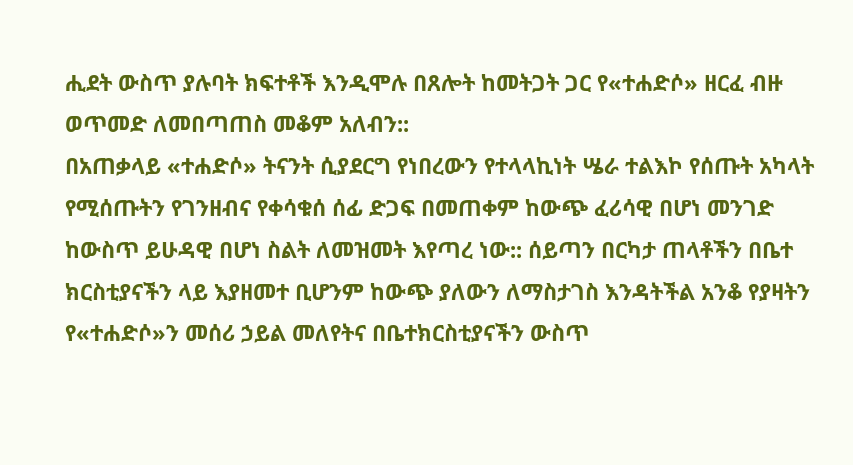ሒደት ውስጥ ያሉባት ክፍተቶች እንዲሞሉ በጸሎት ከመትጋት ጋር የ«ተሐድሶ» ዘርፈ ብዙ ወጥመድ ለመበጣጠስ መቆም አለብን::
በአጠቃላይ «ተሐድሶ» ትናንት ሲያደርግ የነበረውን የተላላኪነት ሤራ ተልእኮ የሰጡት አካላት የሚሰጡትን የገንዘብና የቀሳቁሰ ሰፊ ድጋፍ በመጠቀም ከውጭ ፈሪሳዊ በሆነ መንገድ ከውስጥ ይሁዳዊ በሆነ ስልት ለመዝመት እየጣረ ነው:: ሰይጣን በርካታ ጠላቶችን በቤተ ክርስቲያናችን ላይ እያዘመተ ቢሆንም ከውጭ ያለውን ለማስታገስ እንዳትችል አንቆ የያዛትን የ«ተሐድሶ»ን መሰሪ ኃይል መለየትና በቤተክርስቲያናችን ውስጥ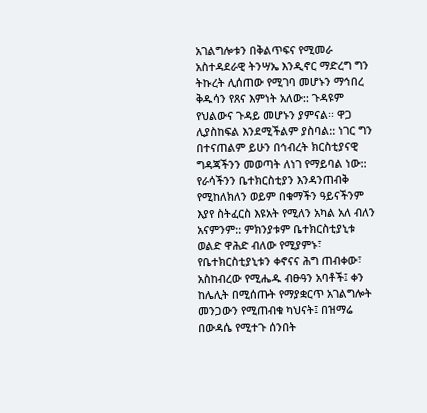አገልግሎቱን በቅልጥፍና የሚመራ አስተዳደራዊ ትንሣኤ እንዲኖር ማድረግ ግን ትኩረት ሊሰጠው የሚገባ መሆኑን ማኅበረ ቅዱሳን የጸና እምነት አለው:: ጉዳዩም የህልውና ጉዳይ መሆኑን ያምናል፡፡ ዋጋ ሊያስከፍል እንደሚችልም ያስባል:: ነገር ግን በተናጠልም ይሁን በኅብረት ክርስቲያናዊ ግዳጃችንን መወጣት ለነገ የማይባል ነው:: የራሳችንን ቤተክርስቲያን እንዳንጠብቅ የሚከለክለን ወይም በቁማችን ዓይናችንም እያየ ስትፈርስ እዩአት የሚለን አካል አለ ብለን አናምንም:: ምክንያቱም ቤተክርስቲያኒቱ ወልድ ዋሕድ ብለው የሚያምኑ፣ የቤተክርስቲያኒቱን ቀኖናና ሕግ ጠብቀው፣ አስከብረው የሚሔዱ ብፁዓን አባቶች፤ ቀን ከሌሊት በሚሰጡት የማያቋርጥ አገልግሎት መንጋውን የሚጠብቁ ካህናት፤ በዝማሬ በውዳሴ የሚተጉ ሰንበት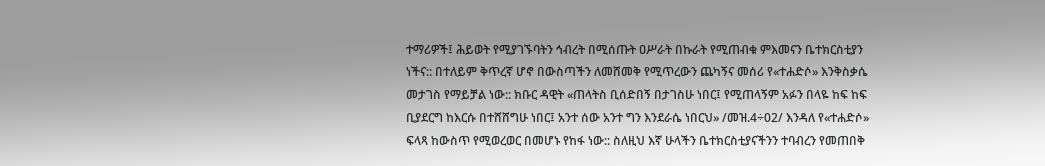ተማሪዎች፤ ሕይወት የሚያገኙባትን ኅብረት በሚሰጡት ዐሥራት በኩራት የሚጠብቁ ምእመናን ቤተክርስቲያን ነችና:: በተለይም ቅጥረኛ ሆኖ በውስጣችን ለመሸመቅ የሚጥረውን ጨካኝና መሰሪ የ«ተሐድሶ» እንቅስቃሴ መታገስ የማይቻል ነው:: ክቡር ዳዊት «ጠላትስ ቢሰድበኝ በታገስሁ ነበር፤ የሚጠላኝም አፉን በላዬ ከፍ ከፍ ቢያደርግ ከእርሱ በተሸሸግሁ ነበር፤ አንተ ሰው አንተ ግን እንደራሴ ነበርህ» /መዝ.4÷02/ እንዳለ የ«ተሐድሶ» ፍላጻ ከውስጥ የሚወረወር በመሆኑ የከፋ ነው:: ስለዚህ እኛ ሁላችን ቤተክርስቲያናችንን ተባብረን የመጠበቅ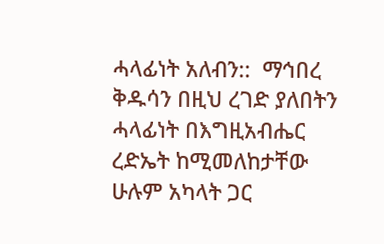ሓላፊነት አለብን::  ማኅበረ ቅዱሳን በዚህ ረገድ ያለበትን ሓላፊነት በእግዚአብሔር ረድኤት ከሚመለከታቸው ሁሉም አካላት ጋር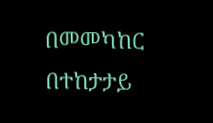በመመካከር በተከታታይ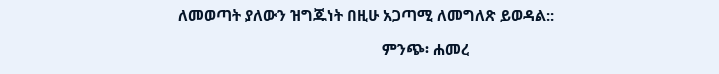ለመወጣት ያለውን ዝግጁነት በዚሁ አጋጣሚ ለመግለጽ ይወዳል::

                                                   ምንጭ፡ ሐመረ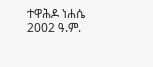ተዋሕዶ ነሐሴ 2002 ዓ.ም.